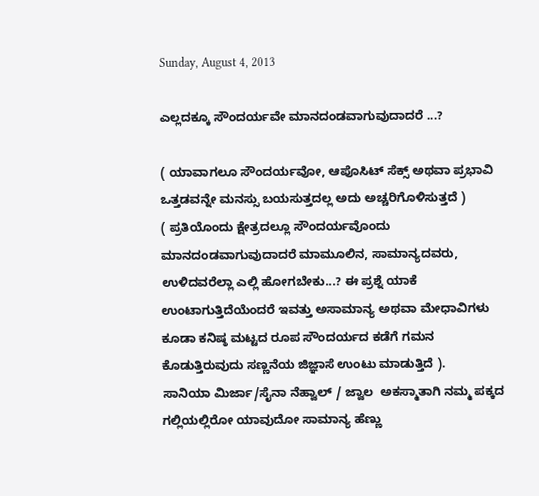Sunday, August 4, 2013

ಎಲ್ಲದಕ್ಕೂ ಸೌಂದರ್ಯವೇ ಮಾನದಂಡವಾಗುವುದಾದರೆ ...?

( ಯಾವಾಗಲೂ ಸೌಂದರ್ಯವೋ, ಆಪೊಸಿಟ್ ಸೆಕ್ಸ್ ಅಥವಾ ಪ್ರಭಾವಿ ಒತ್ತಡವನ್ನೇ ಮನಸ್ಸು ಬಯಸುತ್ತದಲ್ಲ ಅದು ಅಚ್ಚರಿಗೊಳಿಸುತ್ತದೆ )
( ಪ್ರತಿಯೊಂದು ಕ್ಷೇತ್ರದಲ್ಲೂ ಸೌಂದರ್ಯವೊಂದು ಮಾನದಂಡವಾಗುವುದಾದರೆ ಮಾಮೂಲಿನ, ಸಾಮಾನ್ಯದವರು, ಉಳಿದವರೆಲ್ಲಾ ಎಲ್ಲಿ ಹೋಗಬೇಕು...? ಈ ಪ್ರಶ್ನೆ ಯಾಕೆ ಉಂಟಾಗುತ್ತಿದೆಯೆಂದರೆ ಇವತ್ತು ಅಸಾಮಾನ್ಯ ಅಥವಾ ಮೇಧಾವಿಗಳು ಕೂಡಾ ಕನಿಷ್ಠ ಮಟ್ಟದ ರೂಪ ಸೌಂದರ್ಯದ ಕಡೆಗೆ ಗಮನ ಕೊಡುತ್ತಿರುವುದು ಸಣ್ಣನೆಯ ಜಿಜ್ಞಾಸೆ ಉಂಟು ಮಾಡುತ್ತಿದೆ ).
ಸಾನಿಯಾ ಮಿರ್ಜಾ/ಸೈನಾ ನೆಹ್ವಾಲ್ / ಜ್ವಾಲ  ಅಕಸ್ಮಾತಾಗಿ ನಮ್ಮ ಪಕ್ಕದ ಗಲ್ಲಿಯಲ್ಲಿರೋ ಯಾವುದೋ ಸಾಮಾನ್ಯ ಹೆಣ್ಣು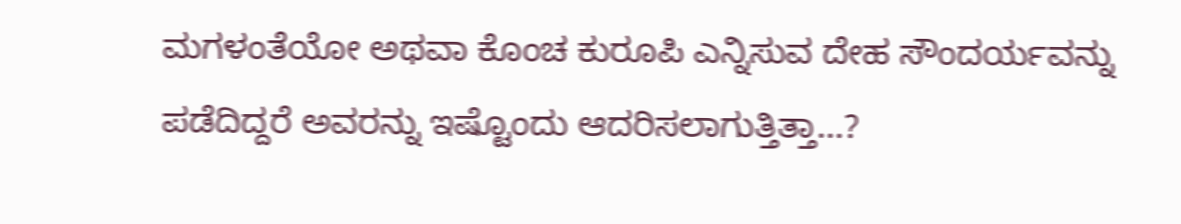ಮಗಳಂತೆಯೋ ಅಥವಾ ಕೊಂಚ ಕುರೂಪಿ ಎನ್ನಿಸುವ ದೇಹ ಸೌಂದರ್ಯವನ್ನು ಪಡೆದಿದ್ದರೆ ಅವರನ್ನು ಇಷ್ಟೊಂದು ಆದರಿಸಲಾಗುತ್ತಿತ್ತಾ...?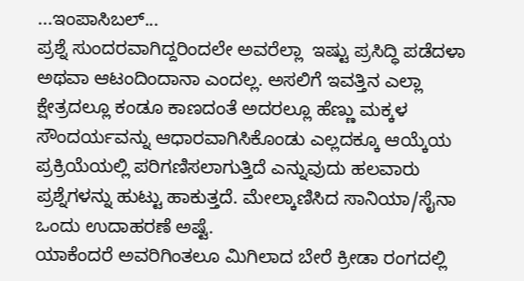...ಇಂಪಾಸಿಬಲ್...
ಪ್ರಶ್ನೆ ಸುಂದರವಾಗಿದ್ದರಿಂದಲೇ ಅವರೆಲ್ಲಾ  ಇಷ್ಟು ಪ್ರಸಿದ್ಧಿ ಪಡೆದಳಾ ಅಥವಾ ಆಟಂದಿಂದಾನಾ ಎಂದಲ್ಲ. ಅಸಲಿಗೆ ಇವತ್ತಿನ ಎಲ್ಲಾ ಕ್ಷೇತ್ರದಲ್ಲೂ ಕಂಡೂ ಕಾಣದಂತೆ ಅದರಲ್ಲೂ ಹೆಣ್ಣು ಮಕ್ಕಳ ಸೌಂದರ್ಯವನ್ನು ಆಧಾರವಾಗಿಸಿಕೊಂಡು ಎಲ್ಲದಕ್ಕೂ ಆಯ್ಕೆಯ ಪ್ರಕ್ರಿಯೆಯಲ್ಲಿ ಪರಿಗಣಿಸಲಾಗುತ್ತಿದೆ ಎನ್ನುವುದು ಹಲವಾರು ಪ್ರಶ್ನೆಗಳನ್ನು ಹುಟ್ಟು ಹಾಕುತ್ತದೆ. ಮೇಲ್ಕಾಣಿಸಿದ ಸಾನಿಯಾ/ಸೈನಾ ಒಂದು ಉದಾಹರಣೆ ಅಷ್ಟೆ.
ಯಾಕೆಂದರೆ ಅವರಿಗಿಂತಲೂ ಮಿಗಿಲಾದ ಬೇರೆ ಕ್ರೀಡಾ ರಂಗದಲ್ಲಿ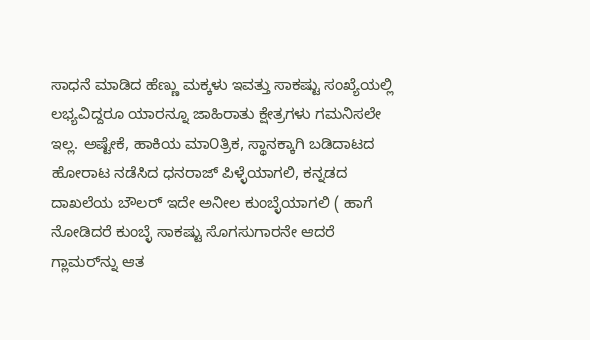ಸಾಧನೆ ಮಾಡಿದ ಹೆಣ್ಣು ಮಕ್ಕಳು ಇವತ್ತು ಸಾಕಷ್ಟು ಸಂಖ್ಯೆಯಲ್ಲಿ ಲಭ್ಯವಿದ್ದರೂ ಯಾರನ್ನೂ ಜಾಹಿರಾತು ಕ್ಷೇತ್ರಗಳು ಗಮನಿಸಲೇ ಇಲ್ಲ. ಅಷ್ಟೇಕೆ, ಹಾಕಿಯ ಮಾ೦ತ್ರಿಕ, ಸ್ಥಾನಕ್ಕಾಗಿ ಬಡಿದಾಟದ ಹೋರಾಟ ನಡೆಸಿದ ಧನರಾಜ್ ಪಿಳ್ಳೆಯಾಗಲಿ, ಕನ್ನಡದ ದಾಖಲೆಯ ಬೌಲರ್ ಇದೇ ಅನೀಲ ಕುಂಬ್ಳೆಯಾಗಲಿ ( ಹಾಗೆ ನೋಡಿದರೆ ಕುಂಬ್ಳೆ ಸಾಕಷ್ಟು ಸೊಗಸುಗಾರನೇ ಆದರೆ ಗ್ಲಾಮರ್‌ನ್ನು ಆತ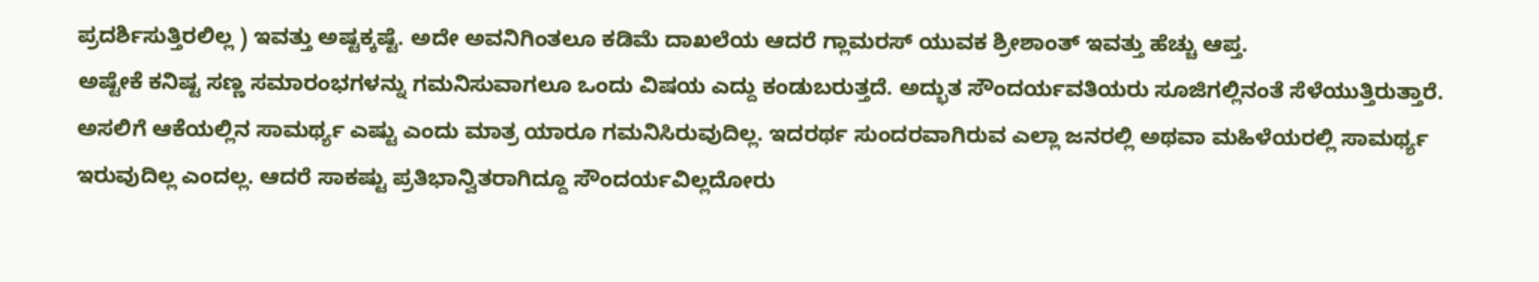ಪ್ರದರ್ಶಿಸುತ್ತಿರಲಿಲ್ಲ ) ಇವತ್ತು ಅಷ್ಟಕ್ಕಷ್ಟೆ. ಅದೇ ಅವನಿಗಿಂತಲೂ ಕಡಿಮೆ ದಾಖಲೆಯ ಆದರೆ ಗ್ಲಾಮರಸ್ ಯುವಕ ಶ್ರೀಶಾಂತ್ ಇವತ್ತು ಹೆಚ್ಚು ಆಪ್ತ.
ಅಷ್ಟೇಕೆ ಕನಿಷ್ಟ ಸಣ್ಣ ಸಮಾರಂಭಗಳನ್ನು ಗಮನಿಸುವಾಗಲೂ ಒಂದು ವಿಷಯ ಎದ್ದು ಕಂಡುಬರುತ್ತದೆ. ಅದ್ಭುತ ಸೌಂದರ್ಯವತಿಯರು ಸೂಜಿಗಲ್ಲಿನಂತೆ ಸೆಳೆಯುತ್ತಿರುತ್ತಾರೆ. ಅಸಲಿಗೆ ಆಕೆಯಲ್ಲಿನ ಸಾಮರ್ಥ್ಯ ಎಷ್ಟು ಎಂದು ಮಾತ್ರ ಯಾರೂ ಗಮನಿಸಿರುವುದಿಲ್ಲ. ಇದರರ್ಥ ಸುಂದರವಾಗಿರುವ ಎಲ್ಲಾ ಜನರಲ್ಲಿ ಅಥವಾ ಮಹಿಳೆಯರಲ್ಲಿ ಸಾಮರ್ಥ್ಯ ಇರುವುದಿಲ್ಲ ಎಂದಲ್ಲ. ಆದರೆ ಸಾಕಷ್ಟು ಪ್ರತಿಭಾನ್ವಿತರಾಗಿದ್ದೂ ಸೌಂದರ್ಯವಿಲ್ಲದೋರು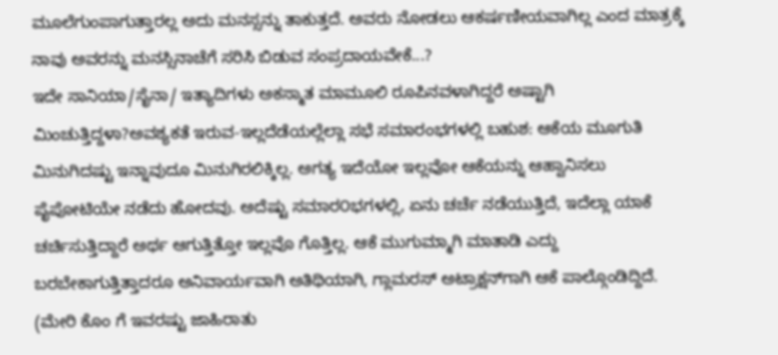ಮೂಲೆಗುಂಪಾಗುತ್ತಾರಲ್ಲ ಅದು ಮನಸ್ಸನ್ನು ತಾಕುತ್ತದೆ. ಅವರು ನೋಡಲು ಆಕರ್ಷಣೀಯವಾಗಿಲ್ಲ ಎಂದ ಮಾತ್ರಕ್ಕೆ ನಾವು ಅವರನ್ನು ಮನಸ್ಸಿನಾಚೆಗೆ ಸರಿಸಿ ಬಿಡುವ ಸಂಪ್ರದಾಯವೇಕೆ...?
ಇದೇ ಸಾನಿಯಾ/ಸೈನಾ/ ಇತ್ಯಾದಿಗಳು ಅಕಸ್ಮಾತ ಮಾಮೂಲಿ ರೂಪಿನವಳಾಗಿದ್ದರೆ ಅಷ್ಟಾಗಿ ಮಿಂಚುತ್ತಿದ್ದಳಾ?ಅವಶ್ಯಕತೆ ಇರುವ-ಇಲ್ಲದೆಡೆಯಲ್ಲೆಲ್ಲಾ ಸಭೆ ಸಮಾರಂಭಗಳಲ್ಲಿ ಬಹುಶ: ಆಕೆಯ ಮೂಗುತಿ ಮಿನುಗಿದಷ್ಟು ಇನ್ನಾವುದೂ ಮಿನುಗಿರಲಿಕ್ಕಿಲ್ಲ. ಅಗತ್ಯ ಇದೆಯೋ ಇಲ್ಲವೋ ಆಕೆಯನ್ನು ಆಹ್ವಾನಿಸಲು ಪೈಪೋಟಿಯೇ ನಡೆದು ಹೋದವು. ಅದೆಷ್ಟು ಸಮಾರ೦ಭಗಳಲ್ಲಿ, ಏನು ಚರ್ಚೆ ನಡೆಯುತ್ತಿದೆ, ಇದೆಲ್ಲಾ ಯಾಕೆ ಚರ್ಚಿಸುತ್ತಿದ್ದಾರೆ ಅರ್ಥ ಆಗುತ್ತಿತ್ತೋ ಇಲ್ಲವೊ ಗೊತ್ತಿಲ್ಲ. ಆಕೆ ಮುಗುಮ್ಮಾಗಿ ಮಾತಾಡಿ ಎದ್ದು ಬರಬೇಕಾಗುತ್ತಿತ್ತಾದರೂ ಅನಿವಾರ್ಯವಾಗಿ ಅತಿಥಿಯಾಗಿ, ಗ್ಲಾಮರಸ್ ಅಟ್ರಾಕ್ಷನ್‌ಗಾಗಿ ಆಕೆ ಪಾಲ್ಗೊಂಡಿದ್ದಿದೆ. (ಮೇರಿ ಕೊಂ ಗೆ ಇವರಷ್ಟು ಜಾಹಿರಾತು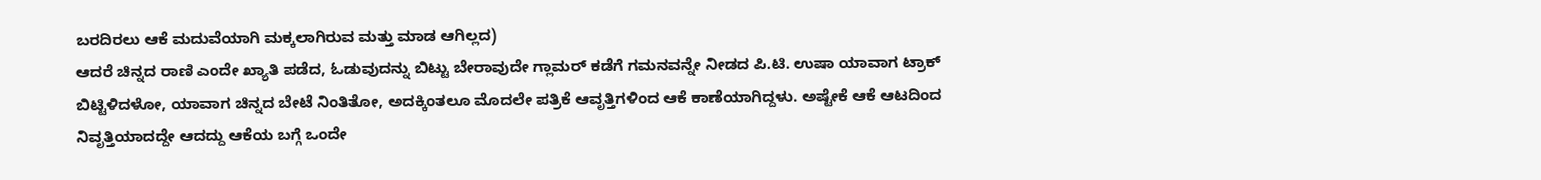ಬರದಿರಲು ಆಕೆ ಮದುವೆಯಾಗಿ ಮಕ್ಕಲಾಗಿರುವ ಮತ್ತು ಮಾಡ ಆಗಿಲ್ಲದ)
ಆದರೆ ಚಿನ್ನದ ರಾಣಿ ಎಂದೇ ಖ್ಯಾತಿ ಪಡೆದ, ಓಡುವುದನ್ನು ಬಿಟ್ಟು ಬೇರಾವುದೇ ಗ್ಲಾಮರ್ ಕಡೆಗೆ ಗಮನವನ್ನೇ ನೀಡದ ಪಿ.ಟಿ. ಉಷಾ ಯಾವಾಗ ಟ್ರಾಕ್ ಬಿಟ್ಟಿಳಿದಳೋ, ಯಾವಾಗ ಚಿನ್ನದ ಬೇಟೆ ನಿಂತಿತೋ, ಅದಕ್ಕಿಂತಲೂ ಮೊದಲೇ ಪತ್ರಿಕೆ ಆವೃತ್ತಿಗಳಿಂದ ಆಕೆ ಕಾಣೆಯಾಗಿದ್ದಳು. ಅಷ್ಟೇಕೆ ಆಕೆ ಆಟದಿಂದ ನಿವೃತ್ತಿಯಾದದ್ದೇ ಆದದ್ದು ಆಕೆಯ ಬಗ್ಗೆ ಒಂದೇ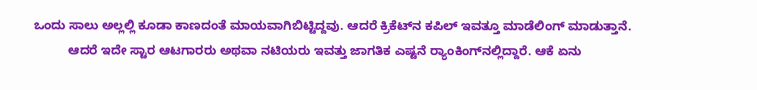ಒಂದು ಸಾಲು ಅಲ್ಲಲ್ಲಿ ಕೂಡಾ ಕಾಣದಂತೆ ಮಾಯವಾಗಿಬಿಟ್ಟಿದ್ದವು. ಆದರೆ ಕ್ರಿಕೆಟ್‌ನ ಕಪಿಲ್ ಇವತ್ತೂ ಮಾಡೆಲಿಂಗ್ ಮಾಡುತ್ತಾನೆ.
          ಆದರೆ ಇದೇ ಸ್ಟಾರ ಆಟಗಾರರು ಅಥವಾ ನಟಿಯರು ಇವತ್ತು ಜಾಗತಿಕ ಎಷ್ಟನೆ ರ‍್ಯಾಂಕಿಂಗ್‌ನಲ್ಲಿದ್ದಾರೆ. ಆಕೆ ಏನು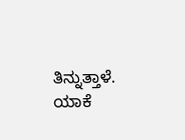ತಿನ್ನುತ್ತಾಳೆ. ಯಾಕೆ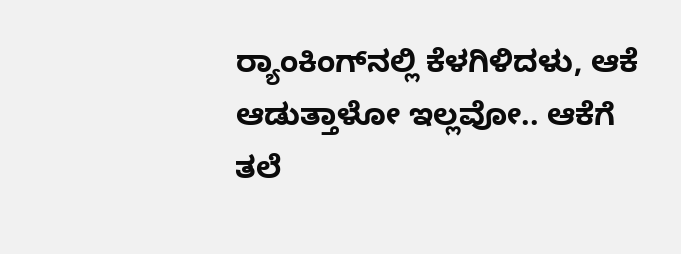ರ‍್ಯಾಂಕಿಂಗ್‌ನಲ್ಲಿ ಕೆಳಗಿಳಿದಳು, ಆಕೆ ಆಡುತ್ತಾಳೋ ಇಲ್ಲವೋ.. ಆಕೆಗೆ ತಲೆ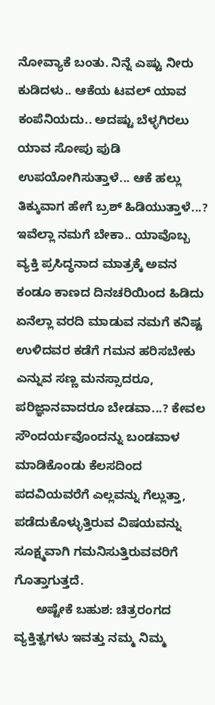ನೋವ್ಯಾಕೆ ಬಂತು. ನಿನ್ನೆ ಎಷ್ಟು ನೀರು ಕುಡಿದಳು.. ಆಕೆಯ ಟವಲ್ ಯಾವ ಕಂಪೆನಿಯದು.. ಅದಷ್ಟು ಬೆಳ್ಳಗಿರಲು ಯಾವ ಸೋಪು ಪುಡಿ ಉಪಯೋಗಿಸುತ್ತಾಳೆ... ಆಕೆ ಹಲ್ಲು ತಿಕ್ಕುವಾಗ ಹೇಗೆ ಬ್ರಶ್ ಹಿಡಿಯುತ್ತಾಳೆ...? ಇವೆಲ್ಲಾ ನಮಗೆ ಬೇಕಾ.. ಯಾವೊಬ್ಬ ವ್ಯಕ್ತಿ ಪ್ರಸಿದ್ಧನಾದ ಮಾತ್ರಕ್ಕೆ ಅವನ ಕಂಡೂ ಕಾಣದ ದಿನಚರಿಯಿಂದ ಹಿಡಿದು ಏನೆಲ್ಲಾ ವರದಿ ಮಾಡುವ ನಮಗೆ ಕನಿಷ್ಟ ಉಳಿದವರ ಕಡೆಗೆ ಗಮನ ಹರಿಸಬೇಕು ಎನ್ನುವ ಸಣ್ಣ ಮನಸ್ಸಾದರೂ, ಪರಿಜ್ಞಾನವಾದರೂ ಬೇಡವಾ...? ಕೇವಲ ಸೌಂದರ್ಯವೊಂದನ್ನು ಬಂಡವಾಳ ಮಾಡಿಕೊಂಡು ಕೆಲಸದಿಂದ ಪದವಿಯವರೆಗೆ ಎಲ್ಲವನ್ನು ಗೆಲ್ಲುತ್ತಾ, ಪಡೆದುಕೊಳ್ಳುತ್ತಿರುವ ವಿಷಯವನ್ನು ಸೂಕ್ಷ್ಮವಾಗಿ ಗಮನಿಸುತ್ತಿರುವವರಿಗೆ ಗೊತ್ತಾಗುತ್ತದೆ.
      ಅಷ್ಟೇಕೆ ಬಹುಶ: ಚಿತ್ರರಂಗದ ವ್ಯಕ್ತಿತ್ವಗಳು ಇವತ್ತು ನಮ್ಮ ನಿಮ್ಮ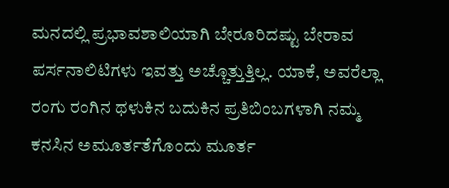ಮನದಲ್ಲಿ ಪ್ರಭಾವಶಾಲಿಯಾಗಿ ಬೇರೂರಿದಷ್ಟು ಬೇರಾವ ಪರ್ಸನಾಲಿಟಿಗಳು ಇವತ್ತು ಅಚ್ಚೊತ್ತುತ್ತಿಲ್ಲ. ಯಾಕೆ, ಅವರೆಲ್ಲಾ ರಂಗು ರಂಗಿನ ಥಳುಕಿನ ಬದುಕಿನ ಪ್ರತಿಬಿಂಬಗಳಾಗಿ ನಮ್ಮ ಕನಸಿನ ಅಮೂರ್ತತೆಗೊಂದು ಮೂರ್ತ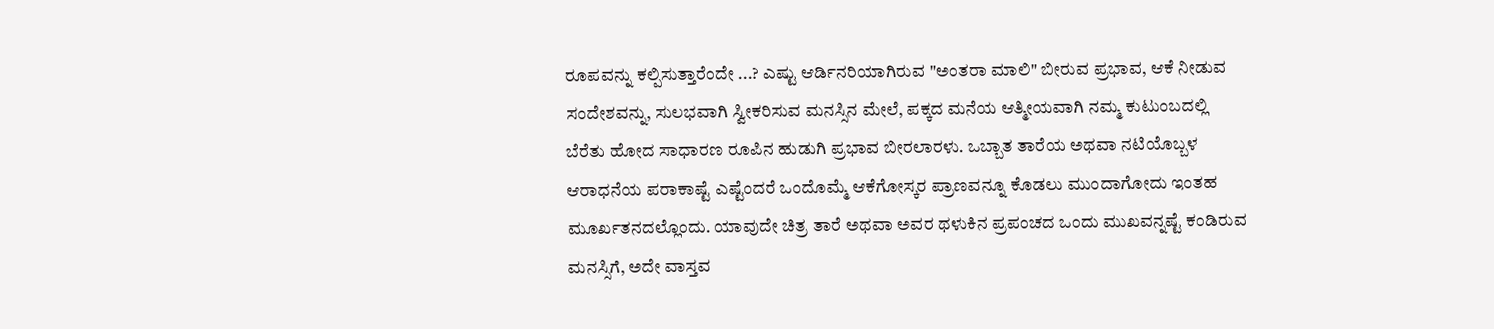ರೂಪವನ್ನು ಕಲ್ಪಿಸುತ್ತಾರೆಂದೇ ...? ಎಷ್ಟು ಆರ್ಡಿನರಿಯಾಗಿರುವ "ಅಂತರಾ ಮಾಲಿ" ಬೀರುವ ಪ್ರಭಾವ, ಆಕೆ ನೀಡುವ ಸಂದೇಶವನ್ನು, ಸುಲಭವಾಗಿ ಸ್ವೀಕರಿಸುವ ಮನಸ್ಸಿನ ಮೇಲೆ, ಪಕ್ಕದ ಮನೆಯ ಆತ್ಮೀಯವಾಗಿ ನಮ್ಮ ಕುಟುಂಬದಲ್ಲಿ ಬೆರೆತು ಹೋದ ಸಾಧಾರಣ ರೂಪಿನ ಹುಡುಗಿ ಪ್ರಭಾವ ಬೀರಲಾರಳು. ಒಬ್ಬಾತ ತಾರೆಯ ಅಥವಾ ನಟಿಯೊಬ್ಬಳ ಆರಾಧನೆಯ ಪರಾಕಾಷ್ಟೆ ಎಷ್ಟೆಂದರೆ ಒಂದೊಮ್ಮೆ ಆಕೆಗೋಸ್ಕರ ಪ್ರಾಣವನ್ನೂ ಕೊಡಲು ಮುಂದಾಗೋದು ಇಂತಹ ಮೂರ್ಖತನದಲ್ಲೊಂದು. ಯಾವುದೇ ಚಿತ್ರ ತಾರೆ ಅಥವಾ ಅವರ ಥಳುಕಿನ ಪ್ರಪಂಚದ ಒಂದು ಮುಖವನ್ನಷ್ಟೆ ಕಂಡಿರುವ ಮನಸ್ಸಿಗೆ, ಅದೇ ವಾಸ್ತವ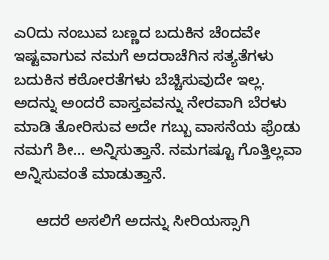ಎ೦ದು ನಂಬುವ ಬಣ್ಣದ ಬದುಕಿನ ಚೆಂದವೇ ಇಷ್ಟವಾಗುವ ನಮಗೆ ಅದರಾಚೆಗಿನ ಸತ್ಯತೆಗಳು ಬದುಕಿನ ಕಠೋರತೆಗಳು ಬೆಚ್ಚಿಸುವುದೇ ಇಲ್ಲ.
ಅದನ್ನು ಅಂದರೆ ವಾಸ್ತವವನ್ನು ನೇರವಾಗಿ ಬೆರಳು ಮಾಡಿ ತೋರಿಸುವ ಅದೇ ಗಬ್ಬು ವಾಸನೆಯ ಫ್ರೆಂಡು ನಮಗೆ ಶೀ... ಅನ್ನಿಸುತ್ತಾನೆ. ನಮಗಷ್ಟೂ ಗೊತ್ತಿಲ್ಲವಾ ಅನ್ನಿಸುವಂತೆ ಮಾಡುತ್ತಾನೆ.

     ಆದರೆ ಅಸಲಿಗೆ ಅದನ್ನು ಸೀರಿಯಸ್ಸಾಗಿ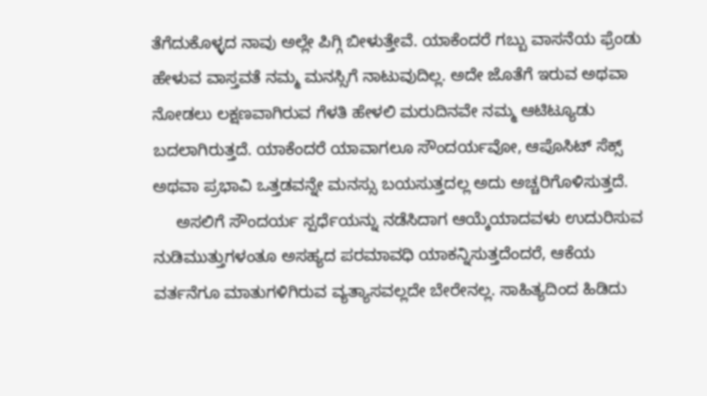ತೆಗೆದುಕೊಳ್ಳದ ನಾವು ಅಲ್ಲೇ ಪಿಗ್ಗಿ ಬೀಳುತ್ತೇವೆ. ಯಾಕೆಂದರೆ ಗಬ್ಬು ವಾಸನೆಯ ಫ್ರೆಂಡು ಹೇಳುವ ವಾಸ್ತವತೆ ನಮ್ಮ ಮನಸ್ಸಿಗೆ ನಾಟುವುದಿಲ್ಲ. ಅದೇ ಜೊತೆಗೆ ಇರುವ ಅಥವಾ ನೋಡಲು ಲಕ್ಷಣವಾಗಿರುವ ಗೆಳತಿ ಹೇಳಲಿ ಮರುದಿನವೇ ನಮ್ಮ ಆಟಿಟ್ಯೂಡು ಬದಲಾಗಿರುತ್ತದೆ. ಯಾಕೆಂದರೆ ಯಾವಾಗಲೂ ಸೌಂದರ್ಯವೋ, ಆಪೊಸಿಟ್ ಸೆಕ್ಸ್ ಅಥವಾ ಪ್ರಭಾವಿ ಒತ್ತಡವನ್ನೇ ಮನಸ್ಸು ಬಯಸುತ್ತದಲ್ಲ ಅದು ಅಚ್ಚರಿಗೊಳಿಸುತ್ತದೆ.
     ಅಸಲಿಗೆ ಸೌಂದರ್ಯ ಸ್ಪರ್ಧೆಯನ್ನು ನಡೆಸಿದಾಗ ಆಯ್ಕೆಯಾದವಳು ಉದುರಿಸುವ ನುಡಿಮುತ್ತುಗಳಂತೂ ಅಸಹ್ಯದ ಪರಮಾವಧಿ ಯಾಕನ್ನಿಸುತ್ತದೆಂದರೆ, ಆಕೆಯ ವರ್ತನೆಗೂ ಮಾತುಗಳಿಗಿರುವ ವ್ಯತ್ಯಾಸವಲ್ಲದೇ ಬೇರೇನಲ್ಲ. ಸಾಹಿತ್ಯದಿಂದ ಹಿಡಿದು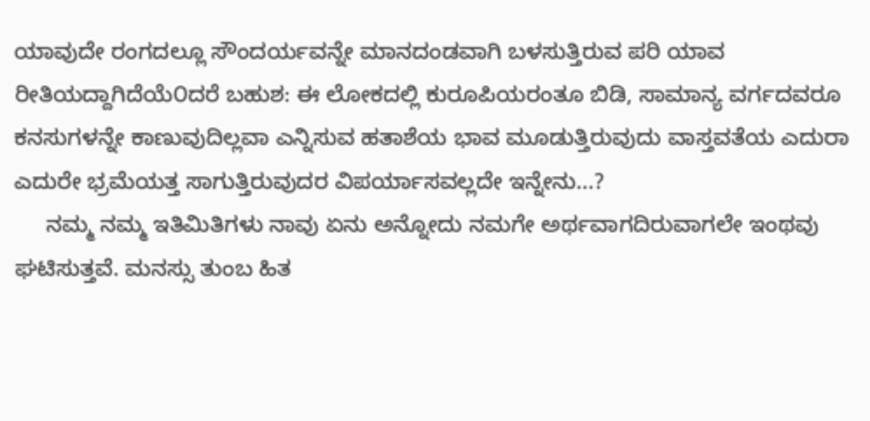ಯಾವುದೇ ರಂಗದಲ್ಲೂ ಸೌಂದರ್ಯವನ್ನೇ ಮಾನದಂಡವಾಗಿ ಬಳಸುತ್ತಿರುವ ಪರಿ ಯಾವ ರೀತಿಯದ್ದಾಗಿದೆಯೆ೦ದರೆ ಬಹುಶ: ಈ ಲೋಕದಲ್ಲಿ ಕುರೂಪಿಯರಂತೂ ಬಿಡಿ, ಸಾಮಾನ್ಯ ವರ್ಗದವರೂ ಕನಸುಗಳನ್ನೇ ಕಾಣುವುದಿಲ್ಲವಾ ಎನ್ನಿಸುವ ಹತಾಶೆಯ ಭಾವ ಮೂಡುತ್ತಿರುವುದು ವಾಸ್ತವತೆಯ ಎದುರಾ ಎದುರೇ ಭ್ರಮೆಯತ್ತ ಸಾಗುತ್ತಿರುವುದರ ವಿಪರ್ಯಾಸವಲ್ಲದೇ ಇನ್ನೇನು...?
     ನಮ್ಮ ನಮ್ಮ ಇತಿಮಿತಿಗಳು ನಾವು ಏನು ಅನ್ನೋದು ನಮಗೇ ಅರ್ಥವಾಗದಿರುವಾಗಲೇ ಇಂಥವು ಘಟಿಸುತ್ತವೆ. ಮನಸ್ಸು ತುಂಬ ಹಿತ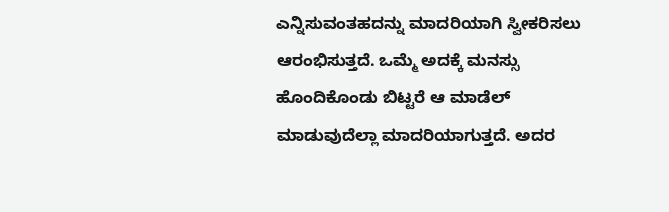ಎನ್ನಿಸುವಂತಹದನ್ನು ಮಾದರಿಯಾಗಿ ಸ್ವೀಕರಿಸಲು ಆರಂಭಿಸುತ್ತದೆ. ಒಮ್ಮೆ ಅದಕ್ಕೆ ಮನಸ್ಸು ಹೊಂದಿಕೊಂಡು ಬಿಟ್ಟರೆ ಆ ಮಾಡೆಲ್ ಮಾಡುವುದೆಲ್ಲಾ ಮಾದರಿಯಾಗುತ್ತದೆ. ಅದರ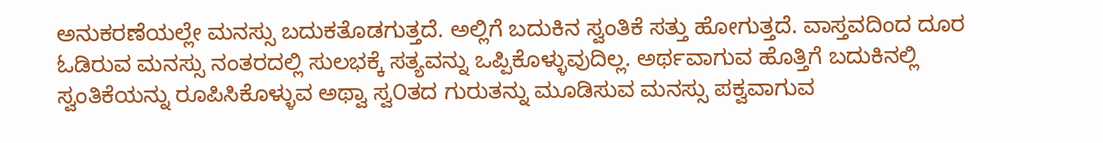ಅನುಕರಣೆಯಲ್ಲೇ ಮನಸ್ಸು ಬದುಕತೊಡಗುತ್ತದೆ. ಅಲ್ಲಿಗೆ ಬದುಕಿನ ಸ್ವಂತಿಕೆ ಸತ್ತು ಹೋಗುತ್ತದೆ. ವಾಸ್ತವದಿಂದ ದೂರ ಓಡಿರುವ ಮನಸ್ಸು ನಂತರದಲ್ಲಿ ಸುಲಭಕ್ಕೆ ಸತ್ಯವನ್ನು ಒಪ್ಪಿಕೊಳ್ಳುವುದಿಲ್ಲ. ಅರ್ಥವಾಗುವ ಹೊತ್ತಿಗೆ ಬದುಕಿನಲ್ಲಿ ಸ್ವಂತಿಕೆಯನ್ನು ರೂಪಿಸಿಕೊಳ್ಳುವ ಅಥ್ವಾ ಸ್ವ೦ತದ ಗುರುತನ್ನು ಮೂಡಿಸುವ ಮನಸ್ಸು ಪಕ್ವವಾಗುವ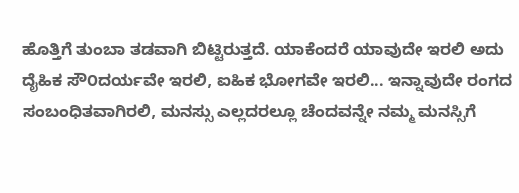ಹೊತ್ತಿಗೆ ತುಂಬಾ ತಡವಾಗಿ ಬಿಟ್ಟಿರುತ್ತದೆ. ಯಾಕೆಂದರೆ ಯಾವುದೇ ಇರಲಿ ಅದು ದೈಹಿಕ ಸೌ೦ದರ್ಯವೇ ಇರಲಿ, ಐಹಿಕ ಭೋಗವೇ ಇರಲಿ... ಇನ್ನಾವುದೇ ರಂಗದ ಸಂಬಂಧಿತವಾಗಿರಲಿ, ಮನಸ್ಸು ಎಲ್ಲದರಲ್ಲೂ ಚೆಂದವನ್ನೇ ನಮ್ಮ ಮನಸ್ಸಿಗೆ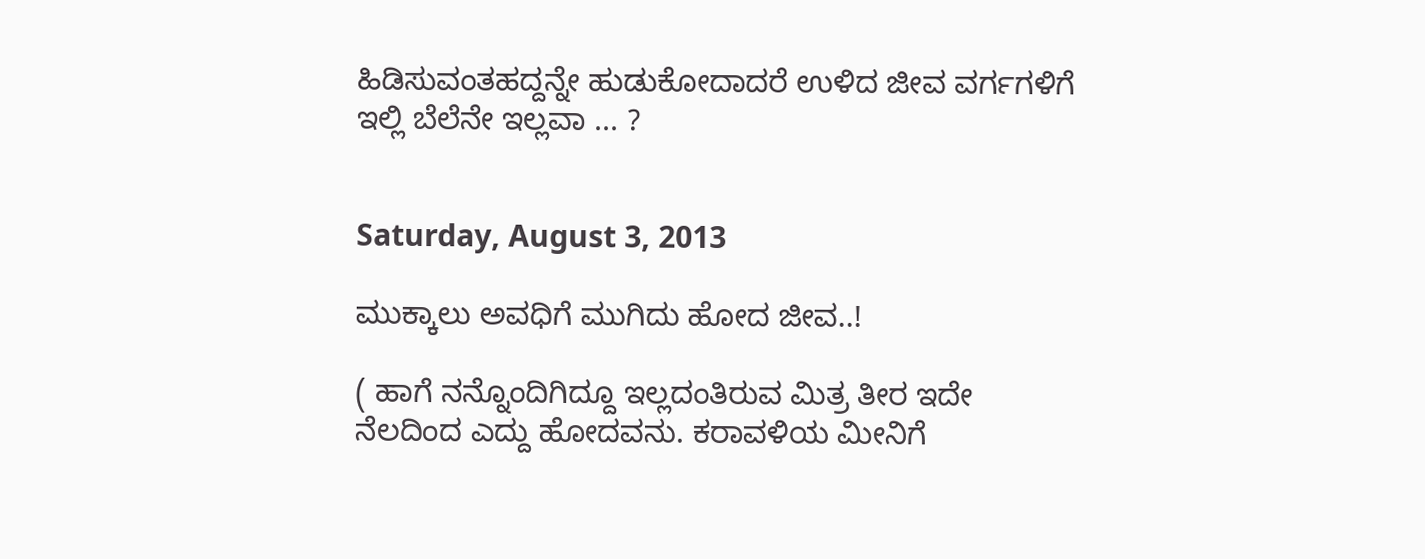ಹಿಡಿಸುವಂತಹದ್ದನ್ನೇ ಹುಡುಕೋದಾದರೆ ಉಳಿದ ಜೀವ ವರ್ಗಗಳಿಗೆ ಇಲ್ಲಿ ಬೆಲೆನೇ ಇಲ್ಲವಾ ... ?


Saturday, August 3, 2013

ಮುಕ್ಕಾಲು ಅವಧಿಗೆ ಮುಗಿದು ಹೋದ ಜೀವ..!

( ಹಾಗೆ ನನ್ನೊಂದಿಗಿದ್ದೂ ಇಲ್ಲದಂತಿರುವ ಮಿತ್ರ ತೀರ ಇದೇ ನೆಲದಿಂದ ಎದ್ದು ಹೋದವನು. ಕರಾವಳಿಯ ಮೀನಿಗೆ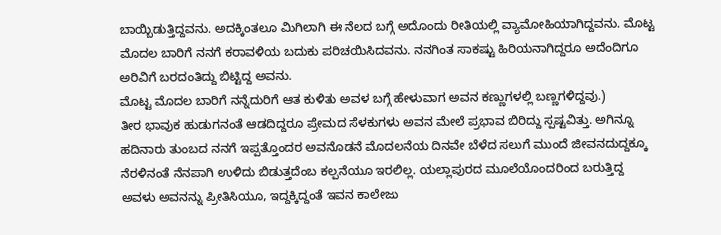ಬಾಯ್ಬಿಡುತ್ತಿದ್ದವನು. ಅದಕ್ಕಿಂತಲೂ ಮಿಗಿಲಾಗಿ ಈ ನೆಲದ ಬಗ್ಗೆ ಅದೊಂದು ರೀತಿಯಲ್ಲಿ ವ್ಯಾಮೋಹಿಯಾಗಿದ್ದವನು. ಮೊಟ್ಟ ಮೊದಲ ಬಾರಿಗೆ ನನಗೆ ಕರಾವಳಿಯ ಬದುಕು ಪರಿಚಯಿಸಿದವನು. ನನಗಿಂತ ಸಾಕಷ್ಟು ಹಿರಿಯನಾಗಿದ್ದರೂ ಅದೆಂದಿಗೂ ಅರಿವಿಗೆ ಬರದಂತಿದ್ದು ಬಿಟ್ಟಿದ್ದ ಅವನು.
ಮೊಟ್ಟ ಮೊದಲ ಬಾರಿಗೆ ನನ್ನೆದುರಿಗೆ ಆತ ಕುಳಿತು ಅವಳ ಬಗ್ಗೆ ಹೇಳುವಾಗ ಅವನ ಕಣ್ಣುಗಳಲ್ಲಿ ಬಣ್ಣಗಳಿದ್ದವು.)
ತೀರ ಭಾವುಕ ಹುಡುಗನಂತೆ ಆಡದಿದ್ದರೂ ಪ್ರೇಮದ ಸೆಳಕುಗಳು ಅವನ ಮೇಲೆ ಪ್ರಭಾವ ಬಿರಿದ್ದು ಸ್ಪಷ್ಟವಿತ್ತು. ಅಗಿನ್ನೂ ಹದಿನಾರು ತುಂಬದ ನನಗೆ ಇಪ್ಪತ್ತೊಂದರ ಅವನೊಡನೆ ಮೊದಲನೆಯ ದಿನವೇ ಬೆಳೆದ ಸಲುಗೆ ಮುಂದೆ ಜೀವನದುದ್ದಕ್ಕೂ ನೆರಳಿನಂತೆ ನೆನಪಾಗಿ ಉಳಿದು ಬಿಡುತ್ತದೆಂಬ ಕಲ್ಪನೆಯೂ ಇರಲಿಲ್ಲ. ಯಲ್ಲಾಪುರದ ಮೂಲೆಯೊಂದರಿಂದ ಬರುತ್ತಿದ್ದ ಅವಳು ಅವನನ್ನು ಪ್ರೀತಿಸಿಯೂ, ಇದ್ದಕ್ಕಿದ್ದಂತೆ ಇವನ ಕಾಲೇಜು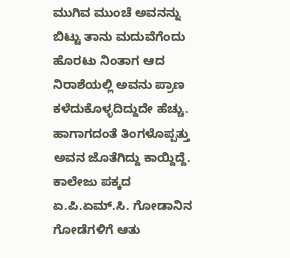ಮುಗಿವ ಮುಂಚೆ ಅವನನ್ನು ಬಿಟ್ಟು ತಾನು ಮದುವೆಗೆಂದು ಹೊರಟು ನಿಂತಾಗ ಆದ ನಿರಾಶೆಯಲ್ಲಿ ಅವನು ಪ್ರಾಣ ಕಳೆದುಕೊಳ್ಳದಿದ್ದುದೇ ಹೆಚ್ಚು. ಹಾಗಾಗದಂತೆ ತಿಂಗಳೊಪ್ಪತ್ತು ಅವನ ಜೊತೆಗಿದ್ದು ಕಾಯ್ದಿದ್ದೆ. ಕಾಲೇಜು ಪಕ್ಕದ ಏ.ಪಿ.ಏಮ್.ಸಿ. ಗೋಡಾನಿನ ಗೋಡೆಗಳಿಗೆ ಆತು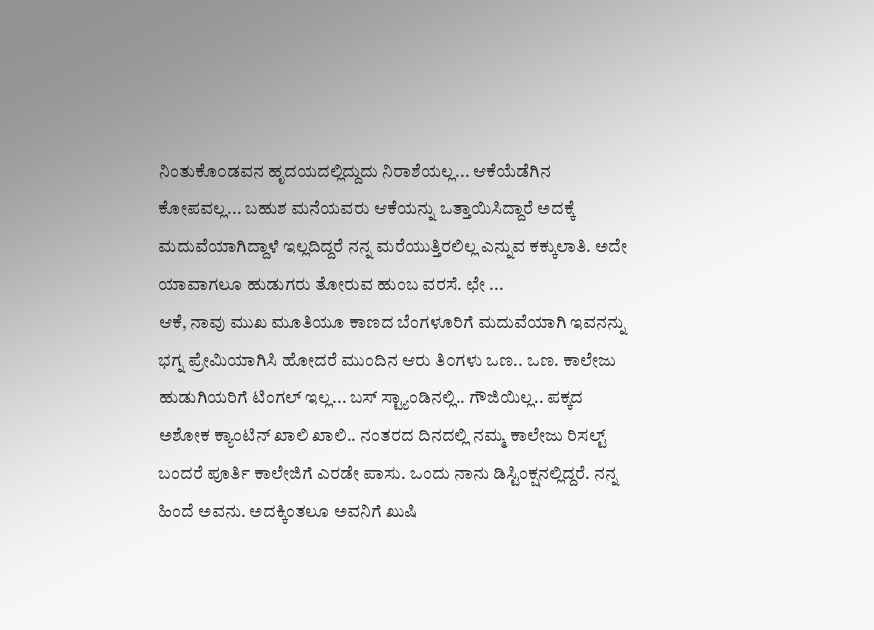ನಿಂತುಕೊ೦ಡವನ ಹೃದಯದಲ್ಲಿದ್ದುದು ನಿರಾಶೆಯಲ್ಲ... ಆಕೆಯೆಡೆಗಿನ ಕೋಪವಲ್ಲ... ಬಹುಶ ಮನೆಯವರು ಆಕೆಯನ್ನು ಒತ್ತಾಯಿಸಿದ್ದಾರೆ ಅದಕ್ಕೆ ಮದುವೆಯಾಗಿದ್ದಾಳೆ ಇಲ್ಲದಿದ್ದರೆ ನನ್ನ ಮರೆಯುತ್ತಿರಲಿಲ್ಲ ಎನ್ನುವ ಕಕ್ಕುಲಾತಿ. ಅದೇ ಯಾವಾಗಲೂ ಹುಡುಗರು ತೋರುವ ಹುಂಬ ವರಸೆ. ಛೇ ...
ಆಕೆ, ನಾವು ಮುಖ ಮೂತಿಯೂ ಕಾಣದ ಬೆಂಗಳೂರಿಗೆ ಮದುವೆಯಾಗಿ ಇವನನ್ನು ಭಗ್ನ ಪ್ರೇಮಿಯಾಗಿಸಿ ಹೋದರೆ ಮುಂದಿನ ಆರು ತಿ೦ಗಳು ಒಣ.. ಒಣ. ಕಾಲೇಜು ಹುಡುಗಿಯರಿಗೆ ಟಿಂಗಲ್ ಇಲ್ಲ... ಬಸ್ ಸ್ಟ್ಯಾಂಡಿನಲ್ಲಿ.. ಗೌಜಿಯಿಲ್ಲ.. ಪಕ್ಕದ ಅಶೋಕ ಕ್ಯಾಂಟಿನ್ ಖಾಲಿ ಖಾಲಿ.. ನಂತರದ ದಿನದಲ್ಲಿ ನಮ್ಮ ಕಾಲೇಜು ರಿಸಲ್ಟ್ ಬಂದರೆ ಪೂರ್ತಿ ಕಾಲೇಜಿಗೆ ಎರಡೇ ಪಾಸು. ಒಂದು ನಾನು ಡಿಸ್ಟಿಂಕ್ಷನಲ್ಲಿದ್ದರೆ. ನನ್ನ ಹಿಂದೆ ಅವನು. ಅದಕ್ಕಿಂತಲೂ ಅವನಿಗೆ ಖುಷಿ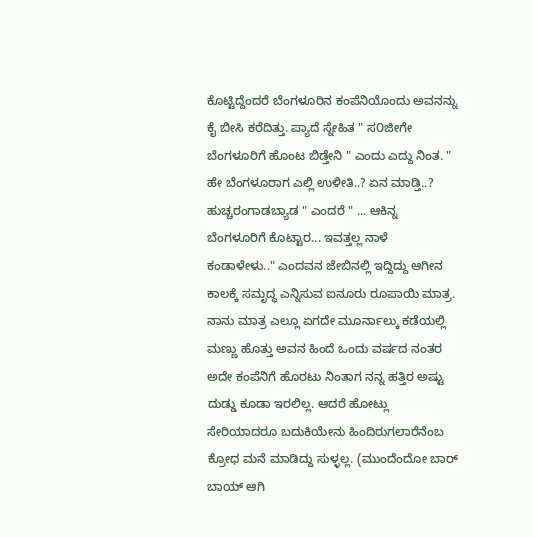ಕೊಟ್ಟಿದ್ದೆಂದರೆ ಬೆಂಗಳೂರಿನ ಕಂಪೆನಿಯೊಂದು ಅವನನ್ನು ಕೈ ಬೀಸಿ ಕರೆದಿತ್ತು. ಪ್ಯಾದೆ ಸ್ನೇಹಿತ " ಸ೦ಜೀಗೇ ಬೆಂಗಳೂರಿಗೆ ಹೊಂಟ ಬಿಡ್ತೇನಿ " ಎಂದು ಎದ್ದು ನಿಂತ. " ಹೇ ಬೆಂಗಳೂರಾಗ ಎಲ್ಲಿ ಉಳೀತಿ..? ಏನ ಮಾಡ್ತಿ..? ಹುಚ್ಚರಂಗಾಡಬ್ಯಾಡ " ಎಂದರೆ " ... ಆಕಿನ್ನ ಬೆಂಗಳೂರಿಗೆ ಕೊಟ್ಟಾರ... ಇವತ್ತಲ್ಲ ನಾಳೆ ಕಂಡಾಳೇಳು.." ಎಂದವನ ಜೇಬಿನಲ್ಲಿ ಇದ್ದಿದ್ದು ಆಗೀನ ಕಾಲಕ್ಕೆ ಸಮೃದ್ಧ ಎನ್ನಿಸುವ ಐನೂರು ರೂಪಾಯಿ ಮಾತ್ರ.
ನಾನು ಮಾತ್ರ ಎಲ್ಲೂ ಏಗದೇ ಮೂರ್ನಾಲ್ಕು ಕಡೆಯಲ್ಲಿ ಮಣ್ಣು ಹೊತ್ತು ಅವನ ಹಿಂದೆ ಒಂದು ವರ್ಷದ ನಂತರ ಅದೇ ಕಂಪೆನಿಗೆ ಹೊರಟು ನಿಂತಾಗ ನನ್ನ ಹತ್ತಿರ ಅಷ್ಟು ದುಡ್ಡು ಕೂಡಾ ಇರಲಿಲ್ಲ. ಆದರೆ ಹೋಟ್ಲು ಸೇರಿಯಾದರೂ ಬದುಕಿಯೇನು ಹಿಂದಿರುಗಲಾರೆನೆಂಬ ಕ್ರೋಧ ಮನೆ ಮಾಡಿದ್ದು ಸುಳ್ಳಲ್ಲ. (ಮುಂದೆಂದೋ ಬಾರ್ ಬಾಯ್ ಆಗಿ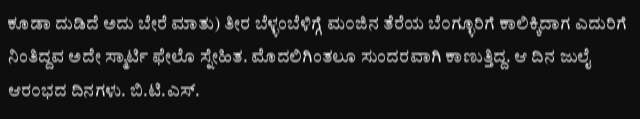ಕೂಡಾ ದುಡಿದೆ ಅದು ಬೇರೆ ಮಾತು) ತೀರ ಬೆಳ್ಳಂಬೆಳಿಗ್ಗೆ ಮ೦ಜಿನ ತೆರೆಯ ಬೆ೦ಗ್ಳೂರಿಗೆ ಕಾಲಿಕ್ಕಿದಾಗ ಎದುರಿಗೆ ನಿಂತಿದ್ದವ ಅದೇ ಸ್ಮಾರ್ಟಿ ಫೇಲೊ ಸ್ನೇಹಿತ. ಮೊದಲಿಗಿಂತಲೂ ಸುಂದರವಾಗಿ ಕಾಣುತ್ತಿದ್ದ. ಆ ದಿನ ಜುಲೈ ಆರ೦ಭದ ದಿನಗಳು. ಬಿ.ಟಿ.ಎಸ್.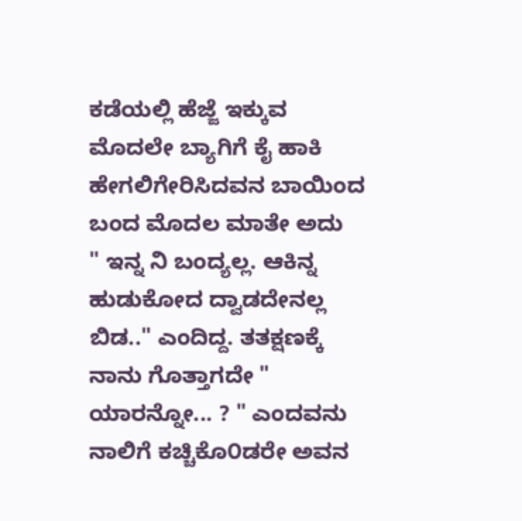ಕಡೆಯಲ್ಲಿ ಹೆಜ್ಜೆ ಇಕ್ಕುವ ಮೊದಲೇ ಬ್ಯಾಗಿಗೆ ಕೈ ಹಾಕಿ ಹೇಗಲಿಗೇರಿಸಿದವನ ಬಾಯಿಂದ ಬಂದ ಮೊದಲ ಮಾತೇ ಅದು
" ಇನ್ನ ನಿ ಬಂದ್ಯಲ್ಲ. ಆಕಿನ್ನ ಹುಡುಕೋದ ದ್ವಾಡದೇನಲ್ಲ ಬಿಡ.." ಎಂದಿದ್ದ. ತತಕ್ಷಣಕ್ಕೆ ನಾನು ಗೊತ್ತಾಗದೇ " ಯಾರನ್ನೋ... ? " ಎಂದವನು ನಾಲಿಗೆ ಕಚ್ಚಿಕೊ೦ಡರೇ ಅವನ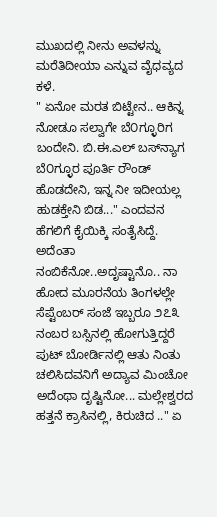ಮುಖದಲ್ಲಿ ನೀನು ಅವಳನ್ನು ಮರೆತಿದೀಯಾ ಎನ್ನುವ ವೈಧವ್ಯದ ಕಳೆ.
" ಏನೋ ಮರತ ಬಿಟ್ಟೇನ.. ಆಕಿನ್ನ ನೋಡೂ ಸಲ್ವಾಗೇ ಬೆ೦ಗ್ಳೂರಿಗ ಬಂದೇನಿ. ಬಿ.ಈ.ಎಲ್ ಬಸ್‌ನ್ಯಾಗ ಬೆ೦ಗ್ಳೂರ ಪೂರ್ತಿ ರೌಂಡ್ ಹೊಡದೇನಿ, ಇನ್ನ ನೀ ಇದೀಯಲ್ಲ ಹುಡಕ್ತೇನಿ ಬಿಡ..." ಎಂದವನ ಹೆಗಲಿಗೆ ಕೈಯಿಕ್ಕಿ ಸಂತೈಸಿದ್ದೆ. ಅದೆಂತಾ ನಂಬಿಕೆನೋ..ಅದೃಷ್ಟಾನೊ.. ನಾ ಹೋದ ಮೂರನೆಯ ತಿಂಗಳಲ್ಲೇ ಸೆಪ್ಟೆಂಬರ್ ಸಂಜೆ ಇಬ್ಬರೂ ೨೭೩ ನಂಬರ ಬಸ್ಸಿನಲ್ಲಿ ಹೋಗುತ್ತಿದ್ದರೆ ಪುಟ್ ಬೋರ್ಡಿನಲ್ಲಿ ಆತು ನಿಂತು ಚಲಿಸಿದವನಿಗೆ ಅದ್ಯಾವ ಮಿಂಚೋ ಅದೆಂಥಾ ದೃಷ್ಟಿನೋ... ಮಲ್ಲೇಶ್ವರದ ಹತ್ತನೆ ಕ್ರಾಸಿನಲ್ಲಿ, ಕಿರುಚಿದ .." ಏ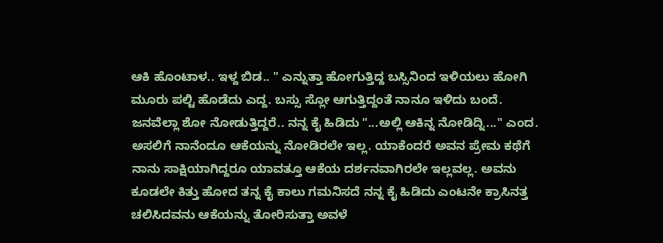ಆಕಿ ಹೊಂಟಾಳ.. ಇಳ್ದ ಬಿಡ.. " ಎನ್ನುತ್ತಾ ಹೋಗುತ್ತಿದ್ದ ಬಸ್ಸಿನಿಂದ ಇಳಿಯಲು ಹೋಗಿ ಮೂರು ಪಲ್ಟಿ ಹೊಡೆದು ಎದ್ದ. ಬಸ್ಸು ಸ್ಲೋ ಆಗುತ್ತಿದ್ದಂತೆ ನಾನೂ ಇಳಿದು ಬಂದೆ.
ಜನವೆಲ್ಲಾ ಶೋ ನೋಡುತ್ತಿದ್ದರೆ.. ನನ್ನ ಕೈ ಹಿಡಿದು "...ಅಲ್ಲಿ ಆಕಿನ್ನ ನೋಡಿದ್ನಿ..." ಎಂದ. ಅಸಲಿಗೆ ನಾನೆಂದೂ ಆಕೆಯನ್ನು ನೋಡಿರಲೇ ಇಲ್ಲ. ಯಾಕೆಂದರೆ ಅವನ ಪ್ರೇಮ ಕಥೆಗೆ ನಾನು ಸಾಕ್ಷಿಯಾಗಿದ್ದರೂ ಯಾವತ್ತೂ ಆಕೆಯ ದರ್ಶನವಾಗಿರಲೇ ಇಲ್ಲವಲ್ಲ. ಅವನು ಕೂಡಲೇ ಕಿತ್ತು ಹೋದ ತನ್ನ ಕೈ ಕಾಲು ಗಮನಿಸದೆ ನನ್ನ ಕೈ ಹಿಡಿದು ಎಂಟನೇ ಕ್ರಾಸಿನತ್ತ ಚಲಿಸಿದವನು ಆಕೆಯನ್ನು ತೋರಿಸುತ್ತಾ ಅವಳೆ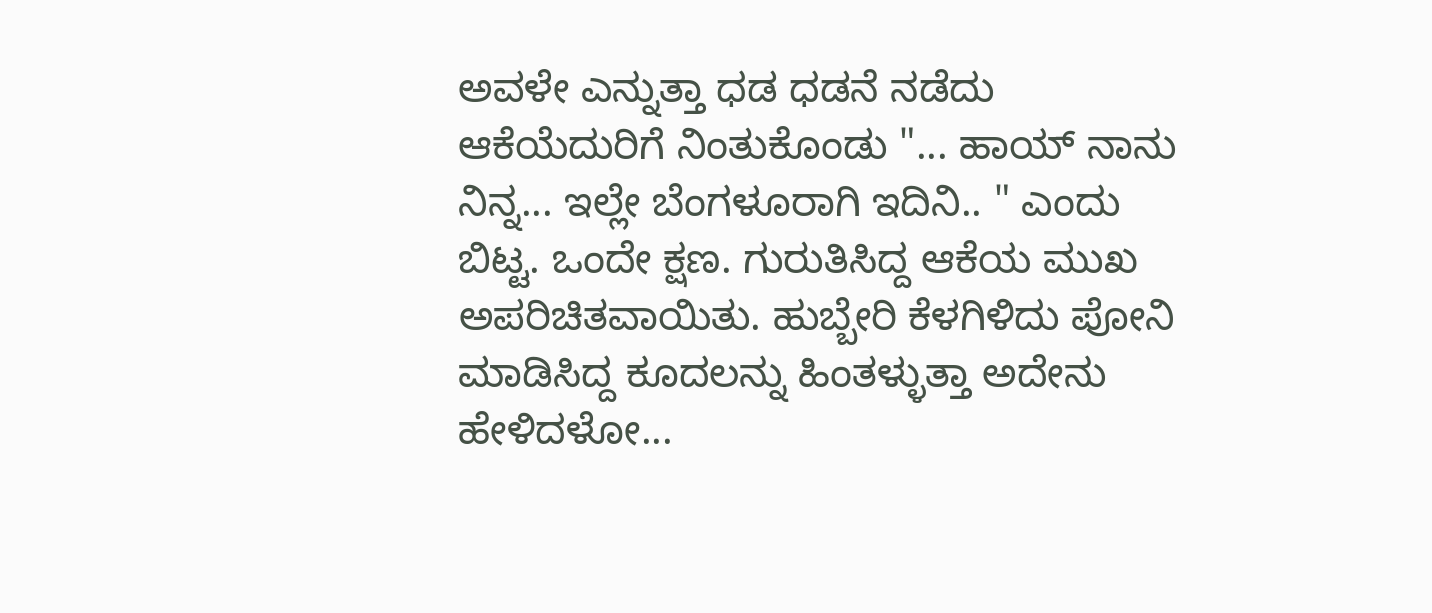ಅವಳೇ ಎನ್ನುತ್ತಾ ಧಡ ಧಡನೆ ನಡೆದು ಆಕೆಯೆದುರಿಗೆ ನಿಂತುಕೊಂಡು "... ಹಾಯ್ ನಾನು ನಿನ್ನ... ಇಲ್ಲೇ ಬೆಂಗಳೂರಾಗಿ ಇದಿನಿ.. " ಎಂದು ಬಿಟ್ಟ. ಒಂದೇ ಕ್ಷಣ. ಗುರುತಿಸಿದ್ದ ಆಕೆಯ ಮುಖ ಅಪರಿಚಿತವಾಯಿತು. ಹುಬ್ಬೇರಿ ಕೆಳಗಿಳಿದು ಪೋನಿ ಮಾಡಿಸಿದ್ದ ಕೂದಲನ್ನು ಹಿಂತಳ್ಳುತ್ತಾ ಅದೇನು ಹೇಳಿದಳೋ...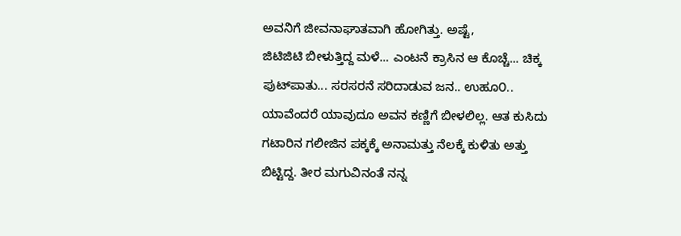ಅವನಿಗೆ ಜೀವನಾಘಾತವಾಗಿ ಹೋಗಿತ್ತು. ಅಷ್ಟೆ,
ಜಿಟಿಜಿಟಿ ಬೀಳುತ್ತಿದ್ದ ಮಳೆ... ಎಂಟನೆ ಕ್ರಾಸಿನ ಆ ಕೊಚ್ಚೆ... ಚಿಕ್ಕ ಪುಟ್‌ಪಾತು... ಸರಸರನೆ ಸರಿದಾಡುವ ಜನ.. ಉಹೂ೦.. ಯಾವೆಂದರೆ ಯಾವುದೂ ಅವನ ಕಣ್ಣಿಗೆ ಬೀಳಲಿಲ್ಲ. ಆತ ಕುಸಿದು ಗಟಾರಿನ ಗಲೀಜಿನ ಪಕ್ಕಕ್ಕೆ ಅನಾಮತ್ತು ನೆಲಕ್ಕೆ ಕುಳಿತು ಅತ್ತು ಬಿಟ್ಟಿದ್ದ. ತೀರ ಮಗುವಿನಂತೆ ನನ್ನ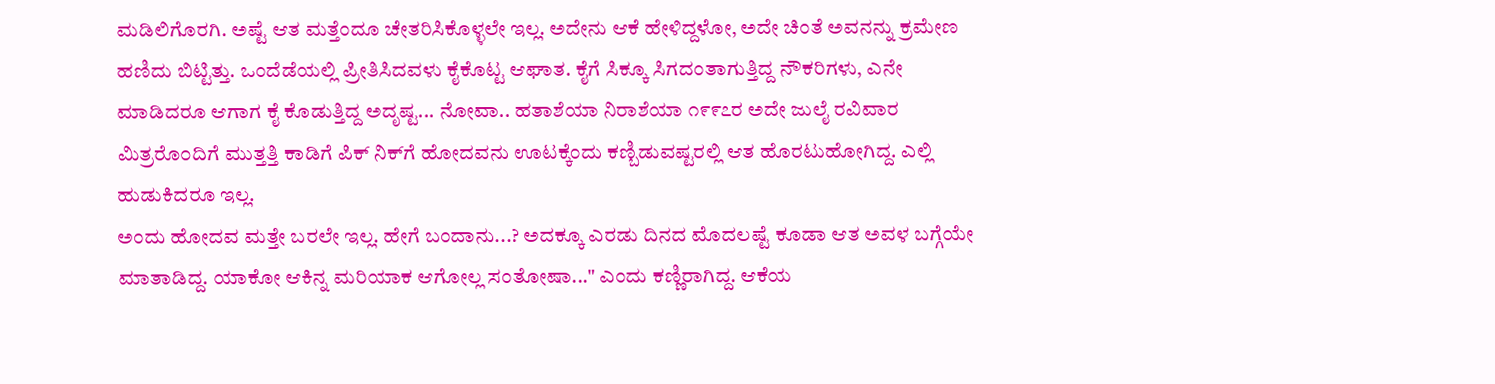ಮಡಿಲಿಗೊರಗಿ. ಅಷ್ಟೆ ಆತ ಮತ್ತೆಂದೂ ಚೇತರಿಸಿಕೊಳ್ಳಲೇ ಇಲ್ಲ. ಅದೇನು ಆಕೆ ಹೇಳಿದ್ದಳೋ, ಅದೇ ಚಿಂತೆ ಅವನನ್ನು ಕ್ರಮೇಣ ಹಣಿದು ಬಿಟ್ಟಿತ್ತು. ಒಂದೆಡೆಯಲ್ಲಿ ಪ್ರೀತಿಸಿದವಳು ಕೈಕೊಟ್ಟ ಆಘಾತ. ಕೈಗೆ ಸಿಕ್ಕೂ ಸಿಗದಂತಾಗುತ್ತಿದ್ದ ನೌಕರಿಗಳು, ಎನೇ ಮಾಡಿದರೂ ಆಗಾಗ ಕೈ ಕೊಡುತ್ತಿದ್ದ ಅದೃಷ್ಟ... ನೋವಾ.. ಹತಾಶೆಯಾ ನಿರಾಶೆಯಾ ೧೯೯೭ರ ಅದೇ ಜುಲೈ ರವಿವಾರ ಮಿತ್ರರೊ೦ದಿಗೆ ಮುತ್ತತ್ತಿ ಕಾಡಿಗೆ ಪಿಕ್ ನಿಕ್‌ಗೆ ಹೋದವನು ಊಟಕ್ಕೆಂದು ಕಣ್ಬಿಡುವಷ್ಟರಲ್ಲಿ ಆತ ಹೊರಟುಹೋಗಿದ್ದ. ಎಲ್ಲಿ ಹುಡುಕಿದರೂ ಇಲ್ಲ.
ಅಂದು ಹೋದವ ಮತ್ತೇ ಬರಲೇ ಇಲ್ಲ. ಹೇಗೆ ಬಂದಾನು...? ಅದಕ್ಕೂ ಎರಡು ದಿನದ ಮೊದಲಷ್ಟೆ ಕೂಡಾ ಆತ ಅವಳ ಬಗ್ಗೆಯೇ ಮಾತಾಡಿದ್ದ. ಯಾಕೋ ಆಕಿನ್ನ ಮರಿಯಾಕ ಆಗೋಲ್ಲ ಸಂತೋಷಾ..." ಎಂದು ಕಣ್ಣಿರಾಗಿದ್ದ. ಆಕೆಯ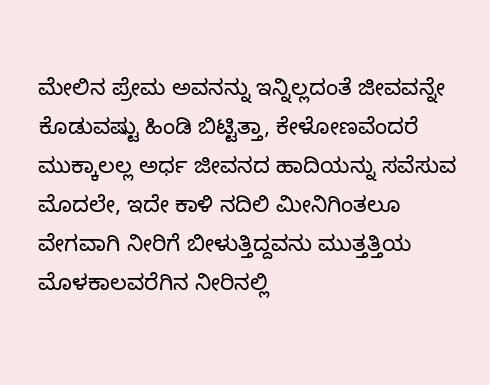ಮೇಲಿನ ಪ್ರೇಮ ಅವನನ್ನು ಇನ್ನಿಲ್ಲದಂತೆ ಜೀವವನ್ನೇ ಕೊಡುವಷ್ಟು ಹಿಂಡಿ ಬಿಟ್ಟಿತ್ತಾ, ಕೇಳೋಣವೆಂದರೆ ಮುಕ್ಕಾಲಲ್ಲ ಅರ್ಧ ಜೀವನದ ಹಾದಿಯನ್ನು ಸವೆಸುವ ಮೊದಲೇ, ಇದೇ ಕಾಳಿ ನದಿಲಿ ಮೀನಿಗಿಂತಲೂ ವೇಗವಾಗಿ ನೀರಿಗೆ ಬೀಳುತ್ತಿದ್ದವನು ಮುತ್ತತ್ತಿಯ ಮೊಳಕಾಲವರೆಗಿನ ನೀರಿನಲ್ಲಿ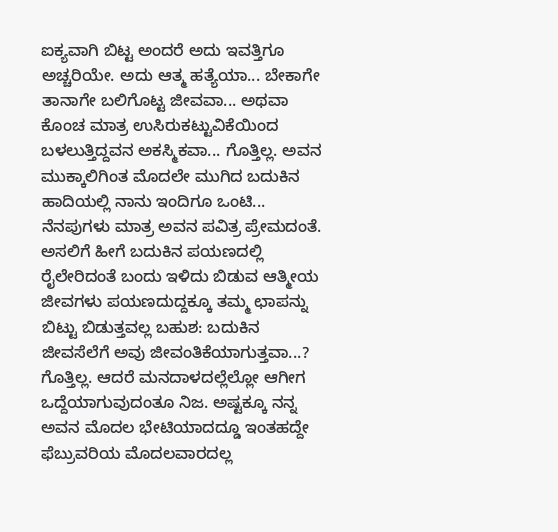ಐಕ್ಯವಾಗಿ ಬಿಟ್ಟ ಅಂದರೆ ಅದು ಇವತ್ತಿಗೂ ಅಚ್ಚರಿಯೇ. ಅದು ಆತ್ಮ ಹತ್ಯೆಯಾ... ಬೇಕಾಗೇ ತಾನಾಗೇ ಬಲಿಗೊಟ್ಟ ಜೀವವಾ... ಅಥವಾ ಕೊಂಚ ಮಾತ್ರ ಉಸಿರುಕಟ್ಟುವಿಕೆಯಿಂದ ಬಳಲುತ್ತಿದ್ದವನ ಅಕಸ್ಮಿಕವಾ... ಗೊತ್ತಿಲ್ಲ. ಅವನ ಮುಕ್ಕಾಲಿಗಿಂತ ಮೊದಲೇ ಮುಗಿದ ಬದುಕಿನ ಹಾದಿಯಲ್ಲಿ ನಾನು ಇಂದಿಗೂ ಒಂಟಿ... ನೆನಪುಗಳು ಮಾತ್ರ ಅವನ ಪವಿತ್ರ ಪ್ರೇಮದಂತೆ.
ಅಸಲಿಗೆ ಹೀಗೆ ಬದುಕಿನ ಪಯಣದಲ್ಲಿ ರೈಲೇರಿದಂತೆ ಬಂದು ಇಳಿದು ಬಿಡುವ ಆತ್ಮೀಯ ಜೀವಗಳು ಪಯಣದುದ್ದಕ್ಕೂ ತಮ್ಮ ಛಾಪನ್ನು ಬಿಟ್ಟು ಬಿಡುತ್ತವಲ್ಲ ಬಹುಶ: ಬದುಕಿನ ಜೀವಸೆಲೆಗೆ ಅವು ಜೀವಂತಿಕೆಯಾಗುತ್ತವಾ...? ಗೊತ್ತಿಲ್ಲ. ಆದರೆ ಮನದಾಳದಲ್ಲೆಲ್ಲೋ ಆಗೀಗ ಒದ್ದೆಯಾಗುವುದಂತೂ ನಿಜ. ಅಷ್ಟಕ್ಕೂ ನನ್ನ ಅವನ ಮೊದಲ ಭೇಟಿಯಾದದ್ಡೂ ಇಂತಹದ್ದೇ ಫೆಬ್ರುವರಿಯ ಮೊದಲವಾರದಲ್ಲ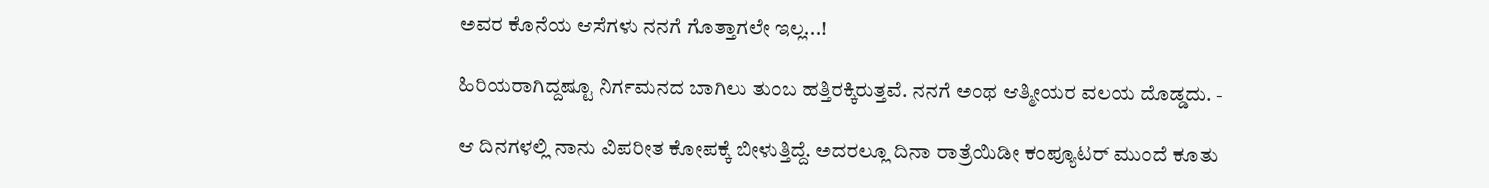ಅವರ ಕೊನೆಯ ಆಸೆಗಳು ನನಗೆ ಗೊತ್ತಾಗಲೇ ಇಲ್ಲ...!

ಹಿರಿಯರಾಗಿದ್ದಷ್ಟೂ ನಿರ್ಗಮನದ ಬಾಗಿಲು ತುಂಬ ಹತ್ತಿರಕ್ಕಿರುತ್ತವೆ. ನನಗೆ ಅಂಥ ಆತ್ಮೀಯರ ವಲಯ ದೊಡ್ಡದು. -

ಆ ದಿನಗಳಲ್ಲಿ ನಾನು ವಿಪರೀತ ಕೋಪಕ್ಕೆ ಬೀಳುತ್ತಿದ್ದೆ. ಅದರಲ್ಲೂ ದಿನಾ ರಾತ್ರೆಯಿಡೀ ಕಂಪ್ಯೂಟರ್ ಮುಂದೆ ಕೂತು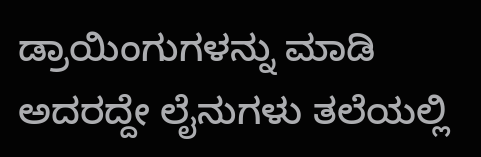ಡ್ರಾಯಿಂಗುಗಳನ್ನು ಮಾಡಿ ಅದರದ್ದೇ ಲೈನುಗಳು ತಲೆಯಲ್ಲಿ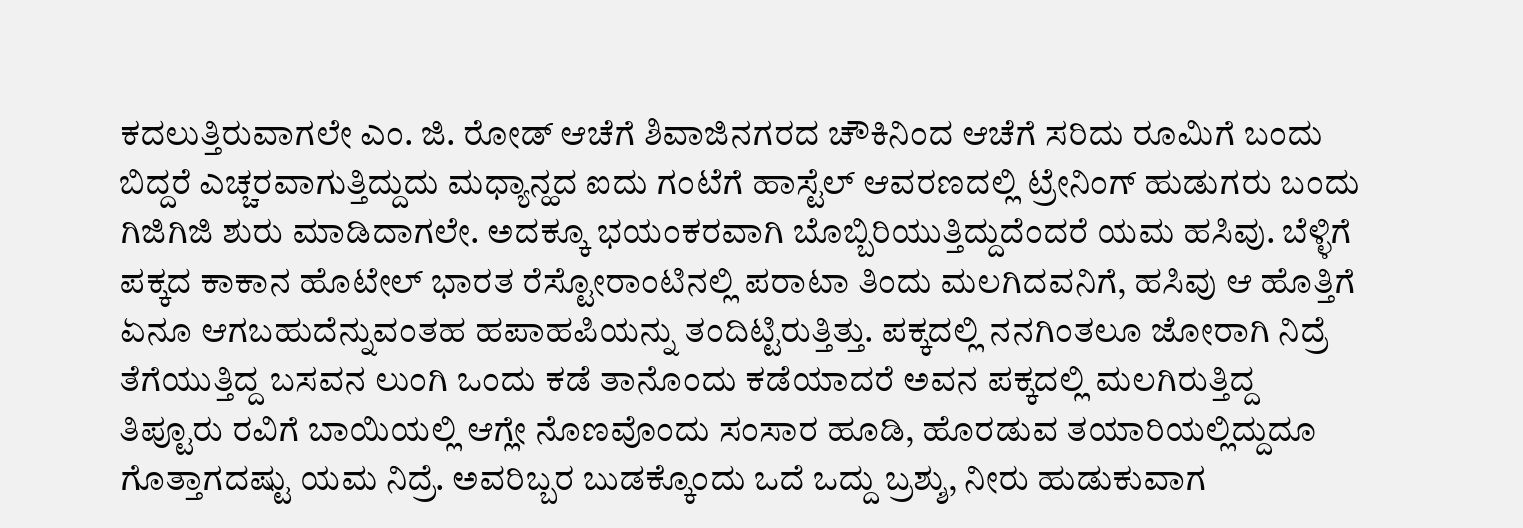ಕದಲುತ್ತಿರುವಾಗಲೇ ಎಂ. ಜಿ. ರೋಡ್ ಆಚೆಗೆ ಶಿವಾಜಿನಗರದ ಚೌಕಿನಿಂದ ಆಚೆಗೆ ಸರಿದು ರೂಮಿಗೆ ಬಂದು ಬಿದ್ದರೆ ಎಚ್ಚರವಾಗುತ್ತಿದ್ದುದು ಮಧ್ಯಾನ್ಹದ ಐದು ಗಂಟೆಗೆ ಹಾಸ್ಟೆಲ್ ಆವರಣದಲ್ಲಿ ಟ್ರೇನಿಂಗ್ ಹುಡುಗರು ಬಂದು ಗಿಜಿಗಿಜಿ ಶುರು ಮಾಡಿದಾಗಲೇ. ಅದಕ್ಕೂ ಭಯಂಕರವಾಗಿ ಬೊಬ್ಬಿರಿಯುತ್ತಿದ್ದುದೆಂದರೆ ಯಮ ಹಸಿವು. ಬೆಳ್ಳಿಗೆ ಪಕ್ಕದ ಕಾಕಾನ ಹೊಟೇಲ್ ಭಾರತ ರೆಸ್ಟೋರಾಂಟಿನಲ್ಲಿ ಪರಾಟಾ ತಿಂದು ಮಲಗಿದವನಿಗೆ, ಹಸಿವು ಆ ಹೊತ್ತಿಗೆ ಏನೂ ಆಗಬಹುದೆನ್ನುವಂತಹ ಹಪಾಹಪಿಯನ್ನು ತಂದಿಟ್ಟಿರುತ್ತಿತ್ತು. ಪಕ್ಕದಲ್ಲಿ ನನಗಿಂತಲೂ ಜೋರಾಗಿ ನಿದ್ರೆ ತೆಗೆಯುತ್ತಿದ್ದ ಬಸವನ ಲುಂಗಿ ಒಂದು ಕಡೆ ತಾನೊಂದು ಕಡೆಯಾದರೆ ಅವನ ಪಕ್ಕದಲ್ಲಿ ಮಲಗಿರುತ್ತಿದ್ದ ತಿಪ್ಟೂರು ರವಿಗೆ ಬಾಯಿಯಲ್ಲಿ ಆಗ್ಲೇ ನೊಣವೊಂದು ಸಂಸಾರ ಹೂಡಿ, ಹೊರಡುವ ತಯಾರಿಯಲ್ಲಿದ್ದುದೂ ಗೊತ್ತಾಗದಷ್ಟು ಯಮ ನಿದ್ರೆ. ಅವರಿಬ್ಬರ ಬುಡಕ್ಕೊಂದು ಒದೆ ಒದ್ದು ಬ್ರಶ್ಶು, ನೀರು ಹುಡುಕುವಾಗ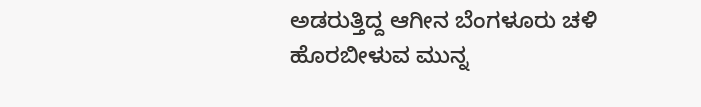ಅಡರುತ್ತಿದ್ದ ಆಗೀನ ಬೆಂಗಳೂರು ಚಳಿ ಹೊರಬೀಳುವ ಮುನ್ನ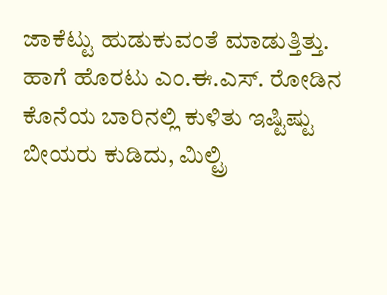ಜಾಕೆಟ್ಟು ಹುಡುಕುವಂತೆ ಮಾಡುತ್ತಿತ್ತು. ಹಾಗೆ ಹೊರಟು ಎಂ.ಈ.ಎಸ್. ರೋಡಿನ ಕೊನೆಯ ಬಾರಿನಲ್ಲಿ ಕುಳಿತು ಇಷ್ಟಿಷ್ಟು ಬೀಯರು ಕುಡಿದು, ಮಿಲ್ಟ್ರಿ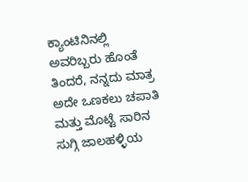ಕ್ಯಾಂಟಿನಿನಲ್ಲಿ ಅವರಿಬ್ಬರು ಹೊಂತೆ ತಿಂದರೆ, ನನ್ನದು ಮಾತ್ರ ಅದೇ ಒಣಕಲು ಚಪಾತಿ ಮತ್ತು ಮೊಟ್ಟೆ ಸಾರಿನ ಸುಗ್ಗಿ ಜಾಲಹಳ್ಳಿಯ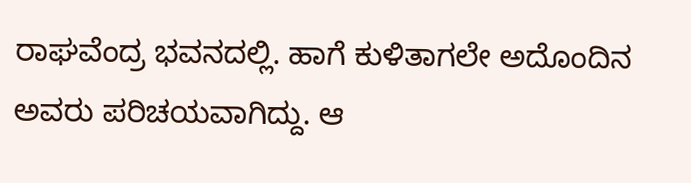ರಾಘವೆಂದ್ರ ಭವನದಲ್ಲಿ. ಹಾಗೆ ಕುಳಿತಾಗಲೇ ಅದೊಂದಿನ ಅವರು ಪರಿಚಯವಾಗಿದ್ದು. ಆ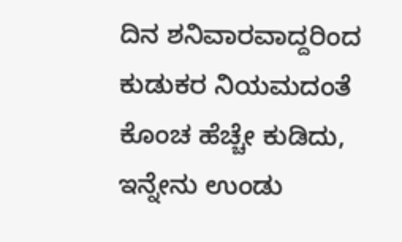ದಿನ ಶನಿವಾರವಾದ್ದರಿಂದ ಕುಡುಕರ ನಿಯಮದಂತೆ ಕೊಂಚ ಹೆಚ್ಚೇ ಕುಡಿದು, ಇನ್ನೇನು ಉಂಡು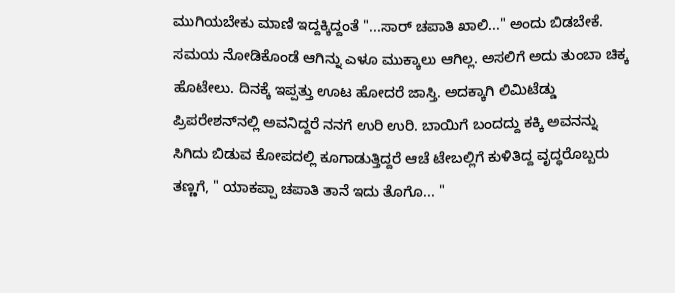ಮುಗಿಯಬೇಕು ಮಾಣಿ ಇದ್ದಕ್ಕಿದ್ದಂತೆ "...ಸಾರ್ ಚಪಾತಿ ಖಾಲಿ..." ಅಂದು ಬಿಡಬೇಕೆ. ಸಮಯ ನೋಡಿಕೊಂಡೆ ಆಗಿನ್ನು ಎಳೂ ಮುಕ್ಕಾಲು ಆಗಿಲ್ಲ. ಅಸಲಿಗೆ ಅದು ತುಂಬಾ ಚಿಕ್ಕ ಹೊಟೇಲು. ದಿನಕ್ಕೆ ಇಪ್ಪತ್ತು ಊಟ ಹೋದರೆ ಜಾಸ್ತಿ. ಅದಕ್ಕಾಗಿ ಲಿಮಿಟೆಡ್ಡು ಪ್ರಿಪರೇಶನ್‌ನಲ್ಲಿ ಅವನಿದ್ದರೆ ನನಗೆ ಉರಿ ಉರಿ. ಬಾಯಿಗೆ ಬಂದದ್ದು ಕಕ್ಕಿ ಅವನನ್ನು ಸಿಗಿದು ಬಿಡುವ ಕೋಪದಲ್ಲಿ ಕೂಗಾಡುತ್ತಿದ್ದರೆ ಆಚೆ ಟೇಬಲ್ಲಿಗೆ ಕುಳಿತಿದ್ದ ವೃದ್ಧರೊಬ್ಬರು ತಣ್ಣಗೆ, " ಯಾಕಪ್ಪಾ ಚಪಾತಿ ತಾನೆ ಇದು ತೊಗೊ... "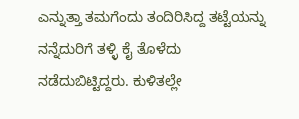ಎನ್ನುತ್ತಾ ತಮಗೆಂದು ತಂದಿರಿಸಿದ್ದ ತಟ್ಟೆಯನ್ನು ನನ್ನೆದುರಿಗೆ ತಳ್ಳಿ ಕೈ ತೊಳೆದು ನಡೆದುಬಿಟ್ಟಿದ್ದರು. ಕುಳಿತಲ್ಲೇ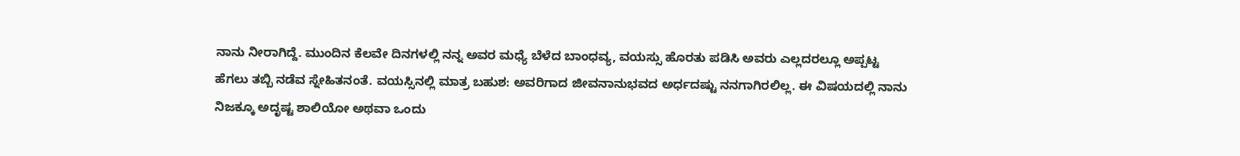ನಾನು ನೀರಾಗಿದ್ದೆ. ಮುಂದಿನ ಕೆಲವೇ ದಿನಗಳಲ್ಲಿ ನನ್ನ ಅವರ ಮಧ್ಯೆ ಬೆಳೆದ ಬಾಂಧವ್ಯ, ವಯಸ್ಸು ಹೊರತು ಪಡಿಸಿ ಅವರು ಎಲ್ಲದರಲ್ಲೂ ಅಪ್ಪಟ್ಟ ಹೆಗಲು ತಬ್ಬಿ ನಡೆವ ಸ್ನೇಹಿತನಂತೆ. ವಯಸ್ಸಿನಲ್ಲಿ ಮಾತ್ರ ಬಹುಶ: ಅವರಿಗಾದ ಜೀವನಾನುಭವದ ಅರ್ಧದಷ್ಟು ನನಗಾಗಿರಲಿಲ್ಲ. ಈ ವಿಷಯದಲ್ಲಿ ನಾನು ನಿಜಕ್ಕೂ ಅದೃಷ್ಟ ಶಾಲಿಯೋ ಅಥವಾ ಒಂದು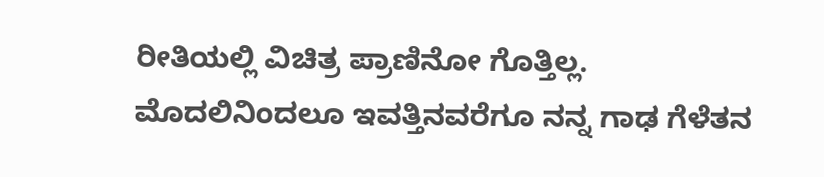ರೀತಿಯಲ್ಲಿ ವಿಚಿತ್ರ ಪ್ರಾಣಿನೋ ಗೊತ್ತಿಲ್ಲ. ಮೊದಲಿನಿಂದಲೂ ಇವತ್ತಿನವರೆಗೂ ನನ್ನ ಗಾಢ ಗೆಳೆತನ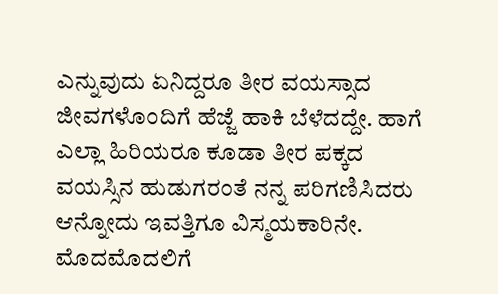ಎನ್ನುವುದು ಏನಿದ್ದರೂ ತೀರ ವಯಸ್ಸಾದ ಜೀವಗಳೊಂದಿಗೆ ಹೆಜ್ಜೆ ಹಾಕಿ ಬೆಳೆದದ್ದೇ. ಹಾಗೆ ಎಲ್ಲಾ ಹಿರಿಯರೂ ಕೂಡಾ ತೀರ ಪಕ್ಕದ ವಯಸ್ಸಿನ ಹುಡುಗರಂತೆ ನನ್ನ ಪರಿಗಣಿಸಿದರು ಆನ್ನೋದು ಇವತ್ತಿಗೂ ವಿಸ್ಮಯಕಾರಿನೇ. ಮೊದಮೊದಲಿಗೆ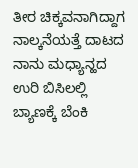ತೀರ ಚಿಕ್ಕವನಾಗಿದ್ದಾಗ ನಾಲ್ಕನೆಯತ್ತೆ ದಾಟದ ನಾನು ಮಧ್ಯಾನ್ಹದ ಉರಿ ಬಿಸಿಲಲ್ಲಿ ಬ್ಯಾಣಕ್ಕೆ ಬೆಂಕಿ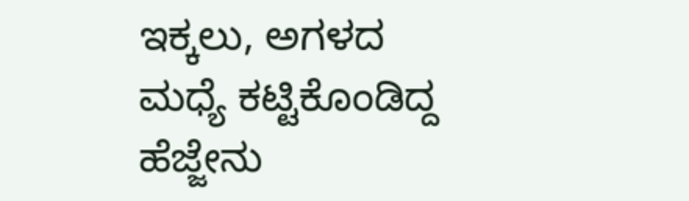ಇಕ್ಕಲು, ಅಗಳದ ಮಧ್ಯೆ ಕಟ್ಟಿಕೊಂಡಿದ್ದ ಹೆಜ್ಜೇನು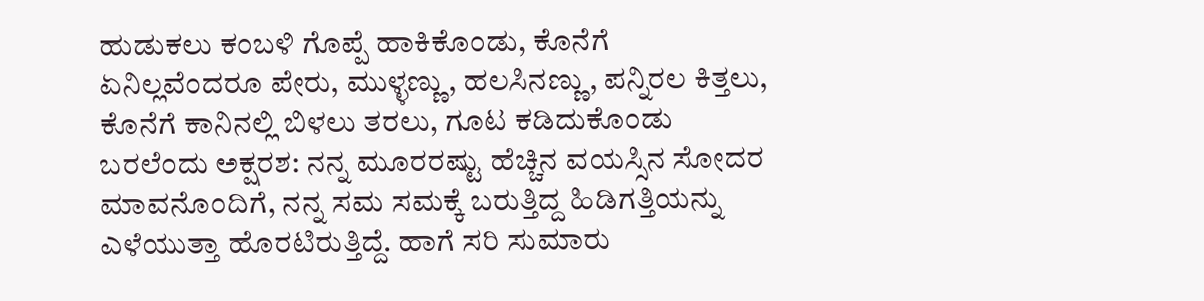ಹುಡುಕಲು ಕಂಬಳಿ ಗೊಪ್ಪೆ ಹಾಕಿಕೊಂಡು, ಕೊನೆಗೆ ಏನಿಲ್ಲವೆಂದರೂ ಪೇರು, ಮುಳ್ಳಣ್ಣು, ಹಲಸಿನಣ್ಣು, ಪನ್ನಿರಲ ಕಿತ್ತಲು, ಕೊನೆಗೆ ಕಾನಿನಲ್ಲಿ ಬಿಳಲು ತರಲು, ಗೂಟ ಕಡಿದುಕೊಂಡು ಬರಲೆಂದು ಅಕ್ಷರಶ: ನನ್ನ ಮೂರರಷ್ಟು ಹೆಚ್ಚಿನ ವಯಸ್ಸಿನ ಸೋದರ ಮಾವನೊಂದಿಗೆ, ನನ್ನ ಸಮ ಸಮಕ್ಕೆ ಬರುತ್ತಿದ್ದ ಹಿಡಿಗತ್ತಿಯನ್ನು ಎಳೆಯುತ್ತಾ ಹೊರಟಿರುತ್ತಿದ್ದೆ. ಹಾಗೆ ಸರಿ ಸುಮಾರು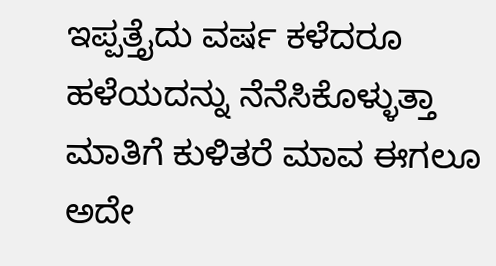ಇಪ್ಪತ್ತೈದು ವರ್ಷ ಕಳೆದರೂ ಹಳೆಯದನ್ನು ನೆನೆಸಿಕೊಳ್ಳುತ್ತಾ ಮಾತಿಗೆ ಕುಳಿತರೆ ಮಾವ ಈಗಲೂ ಅದೇ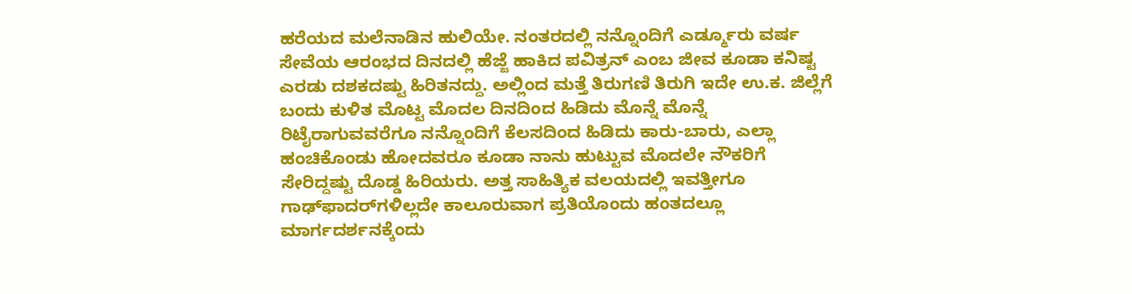ಹರೆಯದ ಮಲೆನಾಡಿನ ಹುಲಿಯೇ. ನಂತರದಲ್ಲಿ ನನ್ನೊಂದಿಗೆ ಎರ್ಡ್ಮೂರು ವರ್ಷ ಸೇವೆಯ ಆರಂಭದ ದಿನದಲ್ಲಿ ಹೆಜ್ಜೆ ಹಾಕಿದ ಪವಿತ್ರನ್ ಎಂಬ ಜೀವ ಕೂಡಾ ಕನಿಷ್ಟ ಎರಡು ದಶಕದಷ್ಟು ಹಿರಿತನದ್ದು. ಅಲ್ಲಿಂದ ಮತ್ತೆ ತಿರುಗಣಿ ತಿರುಗಿ ಇದೇ ಉ.ಕ. ಜಿಲ್ಲೆಗೆ ಬಂದು ಕುಳಿತ ಮೊಟ್ಟ ಮೊದಲ ದಿನದಿಂದ ಹಿಡಿದು ಮೊನ್ನೆ ಮೊನ್ನೆ ರಿಟೈರಾಗುವವರೆಗೂ ನನ್ನೊಂದಿಗೆ ಕೆಲಸದಿಂದ ಹಿಡಿದು ಕಾರು-ಬಾರು, ಎಲ್ಲಾ ಹಂಚಿಕೊಂಡು ಹೋದವರೂ ಕೂಡಾ ನಾನು ಹುಟ್ಟುವ ಮೊದಲೇ ನೌಕರಿಗೆ ಸೇರಿದ್ದಷ್ಟು ದೊಡ್ಡ ಹಿರಿಯರು. ಅತ್ತ ಸಾಹಿತ್ಯಿಕ ವಲಯದಲ್ಲಿ ಇವತ್ತೀಗೂ ಗಾಢ್‌ಫಾದರ್‌ಗಳಿಲ್ಲದೇ ಕಾಲೂರುವಾಗ ಪ್ರತಿಯೊಂದು ಹಂತದಲ್ಲೂ ಮಾರ್ಗದರ್ಶನಕ್ಕೆಂದು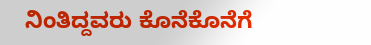ನಿಂತಿದ್ದವರು ಕೊನೆಕೊನೆಗೆ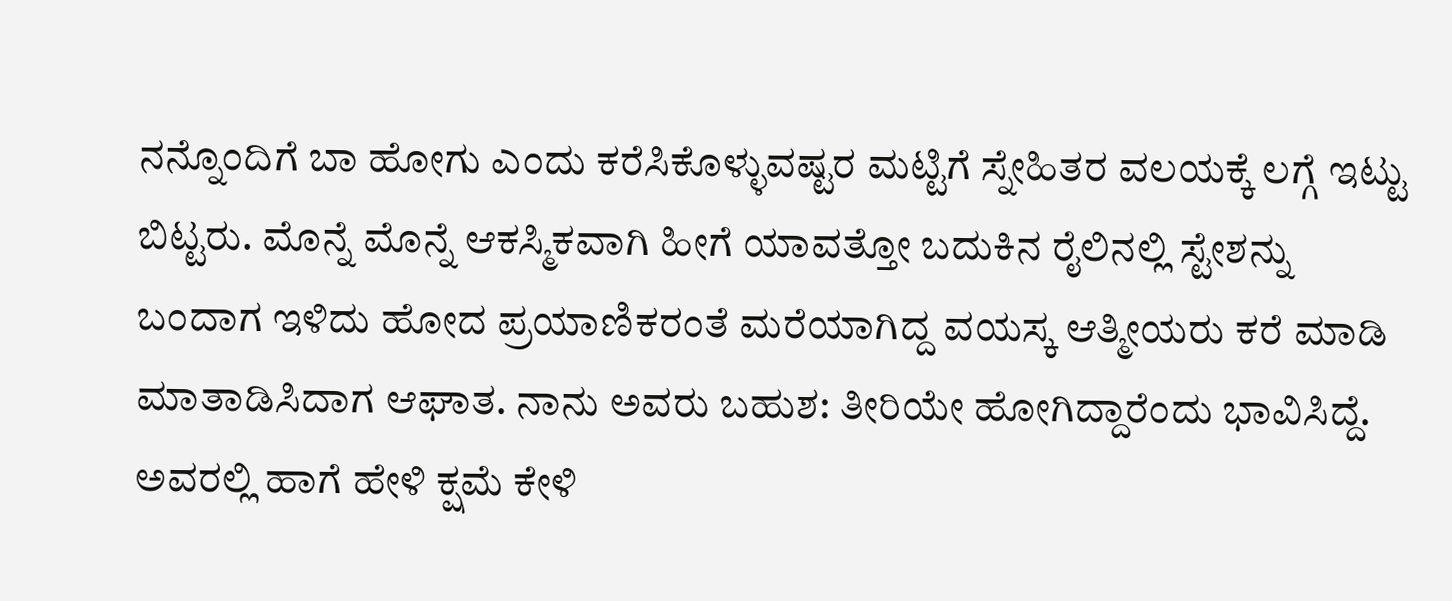ನನ್ನೊಂದಿಗೆ ಬಾ ಹೋಗು ಎಂದು ಕರೆಸಿಕೊಳ್ಳುವಷ್ಟರ ಮಟ್ಟಿಗೆ ಸ್ನೇಹಿತರ ವಲಯಕ್ಕೆ ಲಗ್ಗೆ ಇಟ್ಟು ಬಿಟ್ಟರು. ಮೊನ್ನೆ ಮೊನ್ನೆ ಆಕಸ್ಮಿಕವಾಗಿ ಹೀಗೆ ಯಾವತ್ತೋ ಬದುಕಿನ ರೈಲಿನಲ್ಲಿ ಸ್ಟೇಶನ್ನು ಬಂದಾಗ ಇಳಿದು ಹೋದ ಪ್ರಯಾಣಿಕರಂತೆ ಮರೆಯಾಗಿದ್ದ ವಯಸ್ಕ ಆತ್ಮೀಯರು ಕರೆ ಮಾಡಿ ಮಾತಾಡಿಸಿದಾಗ ಆಘಾತ. ನಾನು ಅವರು ಬಹುಶ: ತೀರಿಯೇ ಹೋಗಿದ್ದಾರೆಂದು ಭಾವಿಸಿದ್ದೆ. ಅವರಲ್ಲಿ ಹಾಗೆ ಹೇಳಿ ಕ್ಷಮೆ ಕೇಳಿ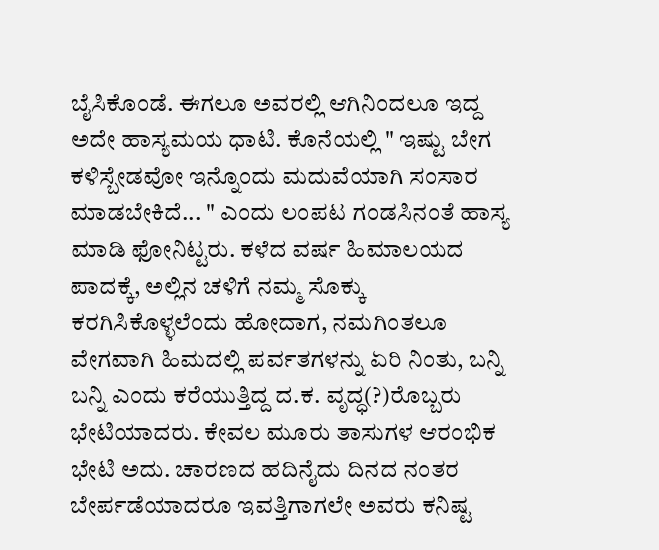ಬೈಸಿಕೊಂಡೆ. ಈಗಲೂ ಅವರಲ್ಲಿ ಆಗಿನಿಂದಲೂ ಇದ್ದ ಅದೇ ಹಾಸ್ಯಮಯ ಧಾಟಿ. ಕೊನೆಯಲ್ಲಿ " ಇಷ್ಟು ಬೇಗ ಕಳಿಸ್ಬೇಡವೋ ಇನ್ನೊಂದು ಮದುವೆಯಾಗಿ ಸಂಸಾರ ಮಾಡಬೇಕಿದೆ... " ಎಂದು ಲಂಪಟ ಗಂಡಸಿನಂತೆ ಹಾಸ್ಯ ಮಾಡಿ ಫೋನಿಟ್ಟರು. ಕಳೆದ ವರ್ಷ ಹಿಮಾಲಯದ ಪಾದಕ್ಕೆ, ಅಲ್ಲಿನ ಚಳಿಗೆ ನಮ್ಮ ಸೊಕ್ಕು ಕರಗಿಸಿಕೊಳ್ಳಲೆಂದು ಹೋದಾಗ, ನಮಗಿಂತಲೂ ವೇಗವಾಗಿ ಹಿಮದಲ್ಲಿ ಪರ್ವತಗಳನ್ನು ಏರಿ ನಿಂತು, ಬನ್ನಿ ಬನ್ನಿ ಎಂದು ಕರೆಯುತ್ತಿದ್ದ ದ.ಕ. ವೃದ್ಧ(?)ರೊಬ್ಬರು ಭೇಟಿಯಾದರು. ಕೇವಲ ಮೂರು ತಾಸುಗಳ ಆರಂಭಿಕ ಭೇಟಿ ಅದು. ಚಾರಣದ ಹದಿನೈದು ದಿನದ ನಂತರ ಬೇರ್ಪಡೆಯಾದರೂ ಇವತ್ತಿಗಾಗಲೇ ಅವರು ಕನಿಷ್ಟ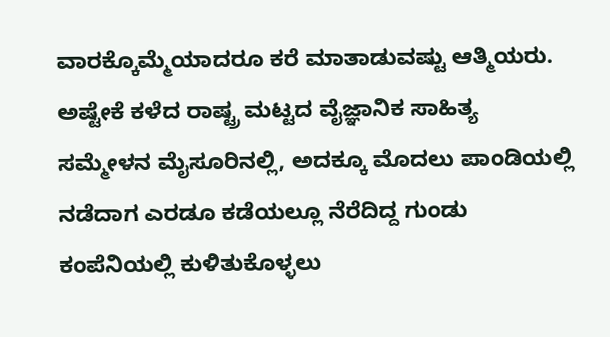ವಾರಕ್ಕೊಮ್ಮೆಯಾದರೂ ಕರೆ ಮಾತಾಡುವಷ್ಟು ಆತ್ಮಿಯರು. ಅಷ್ಟೇಕೆ ಕಳೆದ ರಾಷ್ಟ್ರ ಮಟ್ಟದ ವೈಜ್ಞಾನಿಕ ಸಾಹಿತ್ಯ ಸಮ್ಮೇಳನ ಮೈಸೂರಿನಲ್ಲಿ, ಅದಕ್ಕೂ ಮೊದಲು ಪಾಂಡಿಯಲ್ಲಿ ನಡೆದಾಗ ಎರಡೂ ಕಡೆಯಲ್ಲೂ ನೆರೆದಿದ್ದ ಗುಂಡು ಕಂಪೆನಿಯಲ್ಲಿ ಕುಳಿತುಕೊಳ್ಳಲು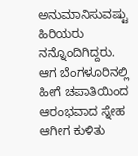ಅನುಮಾನಿಸುವಷ್ಟು ಹಿರಿಯರು ನನ್ನೊಂದಿಗಿದ್ದರು.  ಆಗ ಬೆಂಗಳೂರಿನಲ್ಲಿ ಹೀಗೆ ಚಪಾತಿಯಿಂದ ಆರಂಭವಾದ ಸ್ನೇಹ ಆಗೀಗ ಕುಳಿತು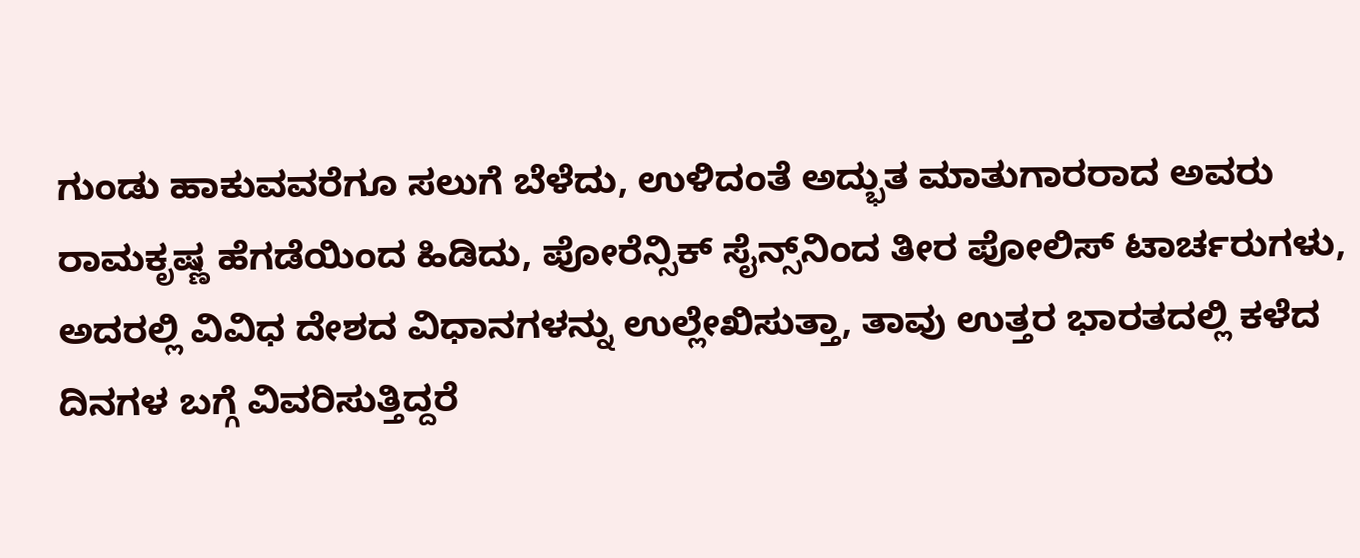ಗುಂಡು ಹಾಕುವವರೆಗೂ ಸಲುಗೆ ಬೆಳೆದು, ಉಳಿದಂತೆ ಅದ್ಭುತ ಮಾತುಗಾರರಾದ ಅವರು ರಾಮಕೃಷ್ಣ ಹೆಗಡೆಯಿಂದ ಹಿಡಿದು, ಪೋರೆನ್ಸಿಕ್ ಸೈನ್ಸ್‌ನಿಂದ ತೀರ ಪೋಲಿಸ್ ಟಾರ್ಚರುಗಳು, ಅದರಲ್ಲಿ ವಿವಿಧ ದೇಶದ ವಿಧಾನಗಳನ್ನು ಉಲ್ಲೇಖಿಸುತ್ತಾ, ತಾವು ಉತ್ತರ ಭಾರತದಲ್ಲಿ ಕಳೆದ ದಿನಗಳ ಬಗ್ಗೆ ವಿವರಿಸುತ್ತಿದ್ದರೆ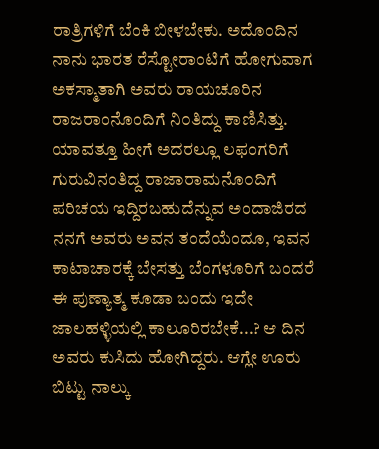ರಾತ್ರಿಗಳಿಗೆ ಬೆಂಕಿ ಬೀಳಬೇಕು. ಅದೊಂದಿನ ನಾನು ಭಾರತ ರೆಸ್ಟೋರಾಂಟಿಗೆ ಹೋಗುವಾಗ ಅಕಸ್ಮಾತಾಗಿ ಅವರು ರಾಯಚೂರಿನ ರಾಜರಾಂನೊಂದಿಗೆ ನಿ೦ತಿದ್ದು ಕಾಣಿಸಿತ್ತು. ಯಾವತ್ತೂ ಹೀಗೆ ಅದರಲ್ಲೂ ಲಫಂಗರಿಗೆ ಗುರುವಿನಂತಿದ್ದ ರಾಜಾರಾಮನೊ೦ದಿಗೆ ಪರಿಚಯ ಇದ್ದಿರಬಹುದೆನ್ನುವ ಅಂದಾಜಿರದ ನನಗೆ ಅವರು ಅವನ ತಂದೆಯೆಂದೂ, ಇವನ ಕಾಟಾಚಾರಕ್ಕೆ ಬೇಸತ್ತು ಬೆಂಗಳೂರಿಗೆ ಬಂದರೆ ಈ ಪುಣ್ಯಾತ್ಮ ಕೂಡಾ ಬಂದು ಇದೇ ಜಾಲಹಳ್ಳಿಯಲ್ಲಿ ಕಾಲೂರಿರಬೇಕೆ...? ಆ ದಿನ ಅವರು ಕುಸಿದು ಹೋಗಿದ್ದರು. ಆಗ್ಲೇ ಊರು ಬಿಟ್ಟು ನಾಲ್ಕು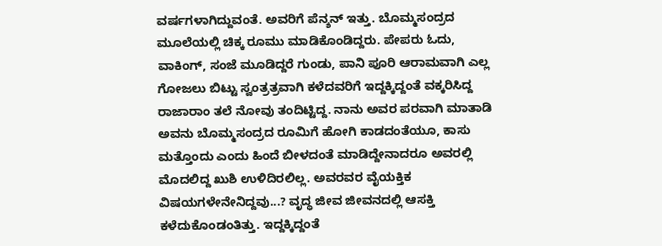ವರ್ಷಗಳಾಗಿದ್ದುವಂತೆ. ಅವರಿಗೆ ಪೆನ್ಶನ್ ಇತ್ತು. ಬೊಮ್ಮಸಂದ್ರದ ಮೂಲೆಯಲ್ಲಿ ಚಿಕ್ಕ ರೂಮು ಮಾಡಿಕೊಂಡಿದ್ದರು. ಪೇಪರು ಓದು, ವಾಕಿಂಗ್, ಸಂಜೆ ಮೂಡಿದ್ದರೆ ಗುಂಡು, ಪಾನಿ ಪೂರಿ ಆರಾಮವಾಗಿ ಎಲ್ಲ ಗೋಜಲು ಬಿಟ್ಟು ಸ್ವಂತ್ರತ್ರವಾಗಿ ಕಳೆದವರಿಗೆ ಇದ್ದಕ್ಕಿದ್ದಂತೆ ವಕ್ಕರಿಸಿದ್ದ ರಾಜಾರಾಂ ತಲೆ ನೋವು ತಂದಿಟ್ಟಿದ್ದ. ನಾನು ಅವರ ಪರವಾಗಿ ಮಾತಾಡಿ ಅವನು ಬೊಮ್ಮಸಂದ್ರದ ರೂಮಿಗೆ ಹೋಗಿ ಕಾಡದಂತೆಯೂ, ಕಾಸು ಮತ್ತೊಂದು ಎಂದು ಹಿಂದೆ ಬೀಳದಂತೆ ಮಾಡಿದ್ದೇನಾದರೂ ಅವರಲ್ಲಿ ಮೊದಲಿದ್ದ ಖುಶಿ ಉಳಿದಿರಲಿಲ್ಲ. ಅವರವರ ವೈಯಕ್ತಿಕ ವಿಷಯಗಳೇನೇನಿದ್ದವು...? ವೃದ್ಧ ಜೀವ ಜೀವನದಲ್ಲಿ ಆಸಕ್ತಿ ಕಳೆದುಕೊಂಡಂತಿತ್ತು. ಇದ್ದಕ್ಕಿದ್ದಂತೆ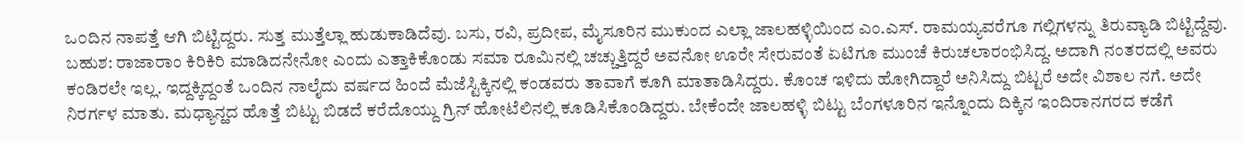ಒ೦ದಿನ ನಾಪತ್ತೆ ಆಗಿ ಬಿಟ್ಟಿದ್ದರು. ಸುತ್ತ ಮುತ್ತೆಲ್ಲಾ ಹುಡುಕಾಡಿದೆವು. ಬಸು, ರವಿ, ಪ್ರದೀಪ, ಮೈಸೂರಿನ ಮುಕುಂದ ಎಲ್ಲಾ ಜಾಲಹಳ್ಳಿಯಿಂದ ಎಂ.ಎಸ್. ರಾಮಯ್ಯವರೆಗೂ ಗಲ್ಲಿಗಳನ್ನು ತಿರುವ್ಯಾಡಿ ಬಿಟ್ಟಿದ್ದೆವು. ಬಹುಶ: ರಾಜಾರಾಂ ಕಿರಿಕಿರಿ ಮಾಡಿದನೇನೋ ಎಂದು ಎತ್ತಾಕಿಕೊಂಡು ಸಮಾ ರೂಮಿನಲ್ಲಿ ಚಚ್ಚುತ್ತಿದ್ದರೆ ಅವನೋ ಊರೇ ಸೇರುವಂತೆ ಏಟಿಗೂ ಮುಂಚೆ ಕಿರುಚಲಾರಂಭಿಸಿದ್ದ. ಅದಾಗಿ ನಂತರದಲ್ಲಿ ಅವರು ಕಂಡಿರಲೇ ಇಲ್ಲ. ಇದ್ದಕ್ಕಿದ್ದಂತೆ ಒಂದಿನ ನಾಲೈದು ವರ್ಷದ ಹಿಂದೆ ಮೆಜೆಸ್ಟಿಕ್ಕಿನಲ್ಲಿ ಕಂಡವರು ತಾವಾಗೆ ಕೂಗಿ ಮಾತಾಡಿಸಿದ್ದರು. ಕೊಂಚ ಇಳಿದು ಹೋಗಿದ್ದಾರೆ ಅನಿಸಿದ್ದು ಬಿಟ್ಟರೆ ಅದೇ ವಿಶಾಲ ನಗೆ. ಅದೇ ನಿರರ್ಗಳ ಮಾತು. ಮಧ್ಯಾನ್ಹದ ಹೊತ್ತೆ ಬಿಟ್ಟು ಬಿಡದೆ ಕರೆದೊಯ್ದು ಗ್ರಿನ್ ಹೋಟೆಲಿನಲ್ಲಿ ಕೂಡಿಸಿಕೊಂಡಿದ್ದರು. ಬೇಕೆಂದೇ ಜಾಲಹಳ್ಳಿ ಬಿಟ್ಟು ಬೆಂಗಳೂರಿನ ಇನ್ನೊಂದು ದಿಕ್ಕಿನ ಇಂದಿರಾನಗರದ ಕಡೆಗೆ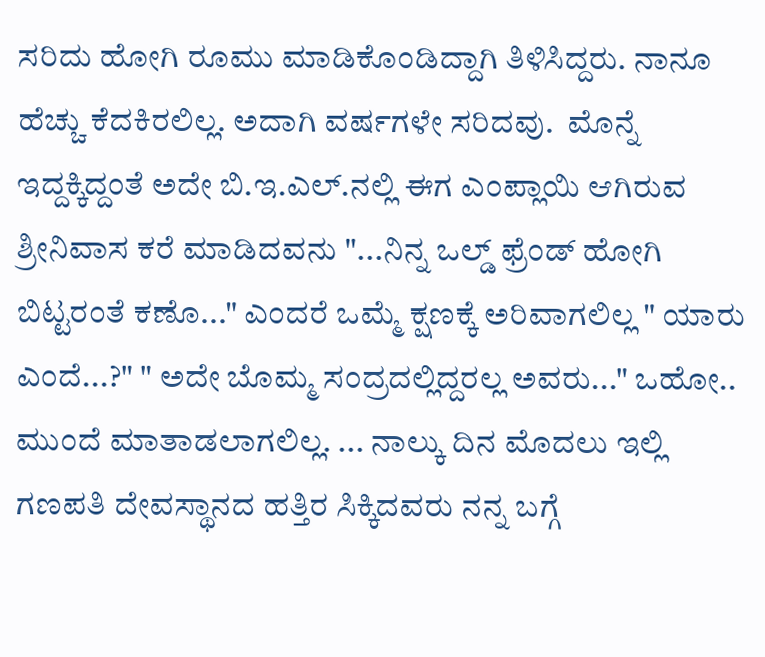ಸರಿದು ಹೋಗಿ ರೂಮು ಮಾಡಿಕೊಂಡಿದ್ದಾಗಿ ತಿಳಿಸಿದ್ದರು. ನಾನೂ ಹೆಚ್ಚು ಕೆದಕಿರಲಿಲ್ಲ. ಅದಾಗಿ ವರ್ಷಗಳೇ ಸರಿದವು.  ಮೊನ್ನೆ ಇದ್ದಕ್ಕಿದ್ದಂತೆ ಅದೇ ಬಿ.ಇ.ಎಲ್.ನಲ್ಲಿ ಈಗ ಎಂಪ್ಲಾಯಿ ಆಗಿರುವ ಶ್ರೀನಿವಾಸ ಕರೆ ಮಾಡಿದವನು "...ನಿನ್ನ ಒಲ್ಡ್ ಫ್ರೆಂಡ್ ಹೋಗಿ ಬಿಟ್ಟರಂತೆ ಕಣೊ..." ಎಂದರೆ ಒಮ್ಮೆ ಕ್ಷಣಕ್ಕೆ ಅರಿವಾಗಲಿಲ್ಲ " ಯಾರು ಎಂದೆ...?" " ಅದೇ ಬೊಮ್ಮ ಸಂದ್ರದಲ್ಲಿದ್ದರಲ್ಲ ಅವರು..." ಒಹೋ.. ಮುಂದೆ ಮಾತಾಡಲಾಗಲಿಲ್ಲ. ... ನಾಲ್ಕು ದಿನ ಮೊದಲು ಇಲ್ಲಿ ಗಣಪತಿ ದೇವಸ್ಥಾನದ ಹತ್ತಿರ ಸಿಕ್ಕಿದವರು ನನ್ನ ಬಗ್ಗೆ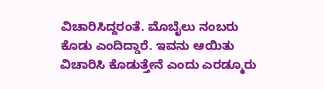ವಿಚಾರಿಸಿದ್ದರಂತೆ. ಮೊಬೈಲು ನಂಬರು ಕೊಡು ಎಂದಿದ್ಡಾರೆ. ಇವನು ಆಯಿತು ವಿಚಾರಿಸಿ ಕೊಡುತ್ತೇನೆ ಎಂದು ಎರಡ್ಮೂರು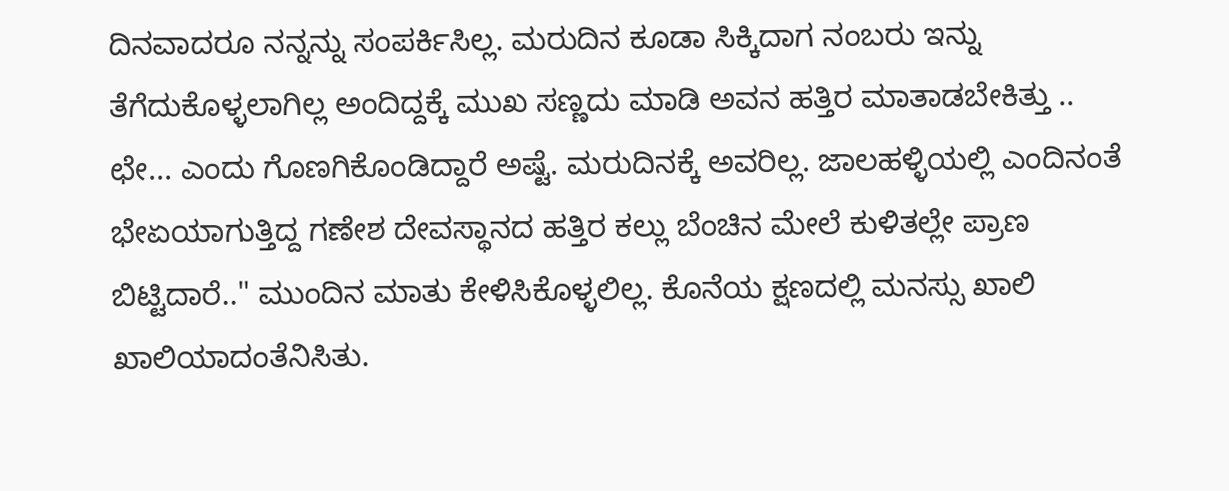ದಿನವಾದರೂ ನನ್ನನ್ನು ಸಂಪರ್ಕಿಸಿಲ್ಲ. ಮರುದಿನ ಕೂಡಾ ಸಿಕ್ಕಿದಾಗ ನಂಬರು ಇನ್ನು ತೆಗೆದುಕೊಳ್ಳಲಾಗಿಲ್ಲ ಅಂದಿದ್ದಕ್ಕೆ ಮುಖ ಸಣ್ಣದು ಮಾಡಿ ಅವನ ಹತ್ತಿರ ಮಾತಾಡಬೇಕಿತ್ತು .. ಛೇ... ಎಂದು ಗೊಣಗಿಕೊಂಡಿದ್ದಾರೆ ಅಷ್ಟೆ. ಮರುದಿನಕ್ಕೆ ಅವರಿಲ್ಲ. ಜಾಲಹಳ್ಳಿಯಲ್ಲಿ ಎಂದಿನಂತೆ ಭೇಏಯಾಗುತ್ತಿದ್ದ ಗಣೇಶ ದೇವಸ್ಥಾನದ ಹತ್ತಿರ ಕಲ್ಲು ಬೆಂಚಿನ ಮೇಲೆ ಕುಳಿತಲ್ಲೇ ಪ್ರಾಣ ಬಿಟ್ಟಿದಾರೆ.." ಮುಂದಿನ ಮಾತು ಕೇಳಿಸಿಕೊಳ್ಳಲಿಲ್ಲ. ಕೊನೆಯ ಕ್ಷಣದಲ್ಲಿ ಮನಸ್ಸು ಖಾಲಿ ಖಾಲಿಯಾದಂತೆನಿಸಿತು.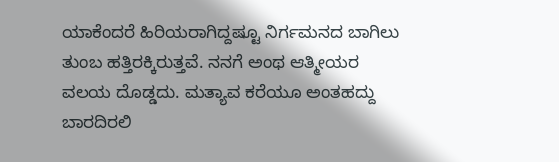ಯಾಕೆಂದರೆ ಹಿರಿಯರಾಗಿದ್ದಷ್ಟೂ ನಿರ್ಗಮನದ ಬಾಗಿಲು ತುಂಬ ಹತ್ತಿರಕ್ಕಿರುತ್ತವೆ. ನನಗೆ ಅಂಥ ಆತ್ಮೀಯರ ವಲಯ ದೊಡ್ಡದು. ಮತ್ಯಾವ ಕರೆಯೂ ಅಂತಹದ್ದು ಬಾರದಿರಲಿ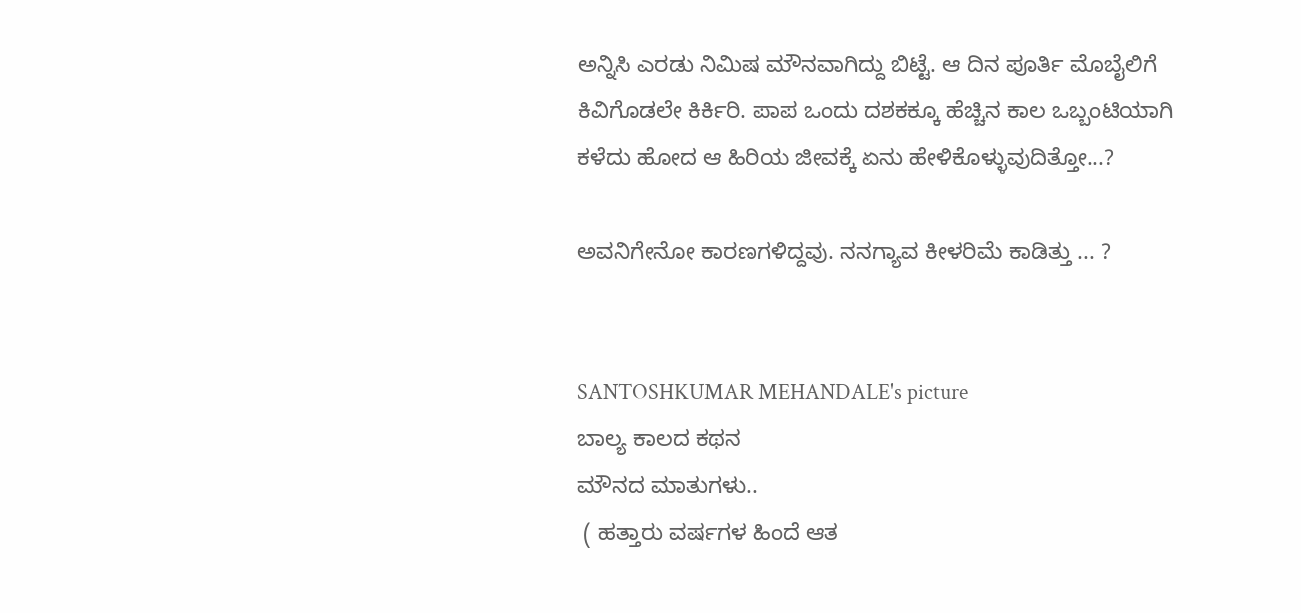ಅನ್ನಿಸಿ ಎರಡು ನಿಮಿಷ ಮೌನವಾಗಿದ್ದು ಬಿಟ್ಟೆ. ಆ ದಿನ ಪೂರ್ತಿ ಮೊಬೈಲಿಗೆ ಕಿವಿಗೊಡಲೇ ಕಿರ್ಕಿರಿ. ಪಾಪ ಒಂದು ದಶಕಕ್ಕೂ ಹೆಚ್ಚಿನ ಕಾಲ ಒಬ್ಬಂಟಿಯಾಗಿ ಕಳೆದು ಹೋದ ಆ ಹಿರಿಯ ಜೀವಕ್ಕೆ ಏನು ಹೇಳಿಕೊಳ್ಳುವುದಿತ್ತೋ...?

ಅವನಿಗೇನೋ ಕಾರಣಗಳಿದ್ದವು. ನನಗ್ಯಾವ ಕೀಳರಿಮೆ ಕಾಡಿತ್ತು ... ?


SANTOSHKUMAR MEHANDALE's picture
ಬಾಲ್ಯ ಕಾಲದ ಕಥನ
ಮೌನದ ಮಾತುಗಳು..
 ( ಹತ್ತಾರು ವರ್ಷಗಳ ಹಿಂದೆ ಆತ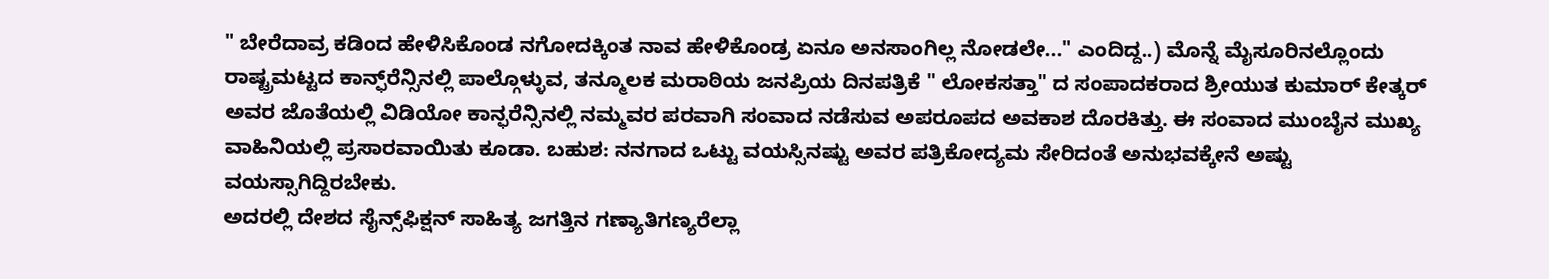" ಬೇರೆದಾವ್ರ ಕಡಿಂದ ಹೇಳಿಸಿಕೊಂಡ ನಗೋದಕ್ಕಿಂತ ನಾವ ಹೇಳಿಕೊಂಡ್ರ ಏನೂ ಅನಸಾಂಗಿಲ್ಲ ನೋಡಲೇ..." ಎಂದಿದ್ದ..) ಮೊನ್ನೆ ಮೈಸೂರಿನಲ್ಲೊಂದು ರಾಷ್ಟ್ರಮಟ್ಟದ ಕಾನ್ಫ್‌ರೆನ್ಸಿನಲ್ಲಿ ಪಾಲ್ಗೊಳ್ಳುವ, ತನ್ಮೂಲಕ ಮರಾಠಿಯ ಜನಪ್ರಿಯ ದಿನಪತ್ರಿಕೆ " ಲೋಕಸತ್ತಾ" ದ ಸಂಪಾದಕರಾದ ಶ್ರೀಯುತ ಕುಮಾರ್ ಕೇತ್ಕರ್ ಅವರ ಜೊತೆಯಲ್ಲಿ ವಿಡಿಯೋ ಕಾನ್ಫರೆನ್ಸಿನಲ್ಲಿ ನಮ್ಮವರ ಪರವಾಗಿ ಸಂವಾದ ನಡೆಸುವ ಅಪರೂಪದ ಅವಕಾಶ ದೊರಕಿತ್ತು. ಈ ಸಂವಾದ ಮುಂಬೈನ ಮುಖ್ಯ ವಾಹಿನಿಯಲ್ಲಿ ಪ್ರಸಾರವಾಯಿತು ಕೂಡಾ. ಬಹುಶ: ನನಗಾದ ಒಟ್ಟು ವಯಸ್ಸಿನಷ್ಟು ಅವರ ಪತ್ರಿಕೋದ್ಯಮ ಸೇರಿದಂತೆ ಅನುಭವಕ್ಕೇನೆ ಅಷ್ಟು ವಯಸ್ಸಾಗಿದ್ದಿರಬೇಕು.
ಅದರಲ್ಲಿ ದೇಶದ ಸೈನ್ಸ್‌ಫಿಕ್ಷನ್ ಸಾಹಿತ್ಯ ಜಗತ್ತಿನ ಗಣ್ಯಾತಿಗಣ್ಯರೆಲ್ಲಾ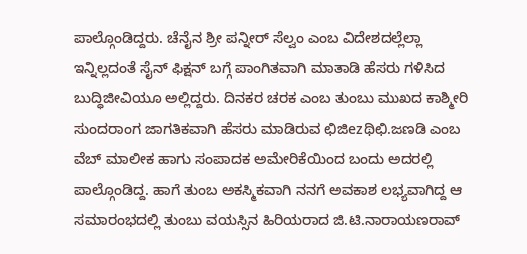ಪಾಲ್ಗೊಂಡಿದ್ದರು. ಚೆನೈನ ಶ್ರೀ ಪನ್ನೀರ್ ಸೆಲ್ವಂ ಎಂಬ ವಿದೇಶದಲ್ಲೆಲ್ಲಾ ಇನ್ನಿಲ್ಲದಂತೆ ಸೈನ್ ಫಿಕ್ಷನ್ ಬಗ್ಗೆ ಪಾಂಗಿತವಾಗಿ ಮಾತಾಡಿ ಹೆಸರು ಗಳಿಸಿದ ಬುದ್ಧಿಜೀವಿಯೂ ಅಲ್ಲಿದ್ದರು. ದಿನಕರ ಚರಕ ಎಂಬ ತುಂಬು ಮುಖದ ಕಾಶ್ಮೀರಿ ಸುಂದರಾಂಗ ಜಾಗತಿಕವಾಗಿ ಹೆಸರು ಮಾಡಿರುವ ಛಿಜಿezಥಿಛಿ.ಜಣಡಿ ಎಂಬ ವೆಬ್ ಮಾಲೀಕ ಹಾಗು ಸಂಪಾದಕ ಅಮೇರಿಕೆಯಿಂದ ಬಂದು ಅದರಲ್ಲಿ ಪಾಲ್ಗೊಂಡಿದ್ದ. ಹಾಗೆ ತುಂಬ ಅಕಸ್ಮಿಕವಾಗಿ ನನಗೆ ಅವಕಾಶ ಲಭ್ಯವಾಗಿದ್ದ ಆ ಸಮಾರಂಭದಲ್ಲಿ ತುಂಬು ವಯಸ್ಸಿನ ಹಿರಿಯರಾದ ಜಿ.ಟಿ.ನಾರಾಯಣರಾವ್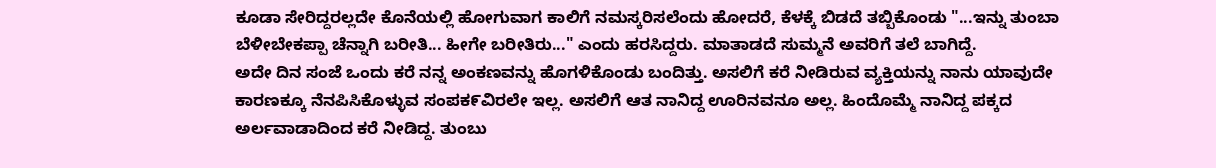ಕೂಡಾ ಸೇರಿದ್ದರಲ್ಲದೇ ಕೊನೆಯಲ್ಲಿ ಹೋಗುವಾಗ ಕಾಲಿಗೆ ನಮಸ್ಕರಿಸಲೆಂದು ಹೋದರೆ, ಕೆಳಕ್ಕೆ ಬಿಡದೆ ತಬ್ಬಿಕೊಂಡು "...ಇನ್ನು ತುಂಬಾ ಬೆಳೀಬೇಕಪ್ಪಾ ಚೆನ್ನಾಗಿ ಬರೀತಿ... ಹೀಗೇ ಬರೀತಿರು..." ಎಂದು ಹರಸಿದ್ದರು. ಮಾತಾಡದೆ ಸುಮ್ಮನೆ ಅವರಿಗೆ ತಲೆ ಬಾಗಿದ್ದೆ.
ಅದೇ ದಿನ ಸಂಜೆ ಒಂದು ಕರೆ ನನ್ನ ಅಂಕಣವನ್ನು ಹೊಗಳಿಕೊಂಡು ಬಂದಿತ್ತು. ಅಸಲಿಗೆ ಕರೆ ನೀಡಿರುವ ವ್ಯಕ್ತಿಯನ್ನು ನಾನು ಯಾವುದೇ ಕಾರಣಕ್ಕೂ ನೆನಪಿಸಿಕೊಳ್ಳುವ ಸಂಪಕ೯ವಿರಲೇ ಇಲ್ಲ. ಅಸಲಿಗೆ ಆತ ನಾನಿದ್ದ ಊರಿನವನೂ ಅಲ್ಲ. ಹಿಂದೊಮ್ಮೆ ನಾನಿದ್ದ ಪಕ್ಕದ ಅರ್ಲವಾಡಾದಿಂದ ಕರೆ ನೀಡಿದ್ದ. ತುಂಬು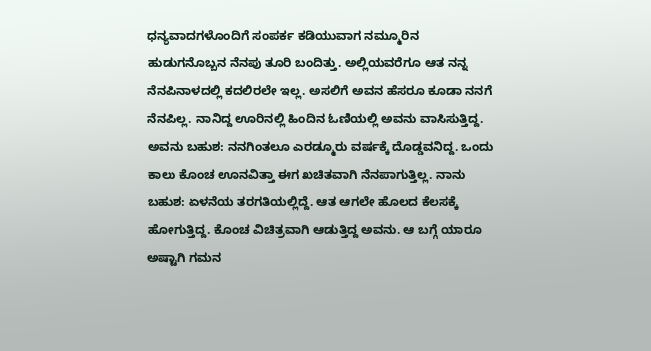ಧನ್ಯವಾದಗಳೊಂದಿಗೆ ಸಂಪರ್ಕ ಕಡಿಯುವಾಗ ನಮ್ಮೂರಿನ ಹುಡುಗನೊಬ್ಬನ ನೆನಪು ತೂರಿ ಬಂದಿತ್ತು. ಅಲ್ಲಿಯವರೆಗೂ ಆತ ನನ್ನ ನೆನಪಿನಾಳದಲ್ಲಿ ಕದಲಿರಲೇ ಇಲ್ಲ. ಅಸಲಿಗೆ ಅವನ ಹೆಸರೂ ಕೂಡಾ ನನಗೆ ನೆನಪಿಲ್ಲ. ನಾನಿದ್ದ ಊರಿನಲ್ಲಿ ಹಿಂದಿನ ಓಣಿಯಲ್ಲಿ ಅವನು ವಾಸಿಸುತ್ತಿದ್ದ. ಅವನು ಬಹುಶ: ನನಗಿಂತಲೂ ಎರಡ್ಮೂರು ವರ್ಷಕ್ಕೆ ದೊಡ್ಡವನಿದ್ದ. ಒಂದು ಕಾಲು ಕೊಂಚ ಊನವಿತ್ತಾ ಈಗ ಖಚಿತವಾಗಿ ನೆನಪಾಗುತ್ತಿಲ್ಲ. ನಾನು ಬಹುಶ: ಏಳನೆಯ ತರಗತಿಯಲ್ಲಿದ್ದೆ. ಆತ ಆಗಲೇ ಹೊಲದ ಕೆಲಸಕ್ಕೆ ಹೋಗುತ್ತಿದ್ದ. ಕೊಂಚ ವಿಚಿತ್ರವಾಗಿ ಆಡುತ್ತಿದ್ದ ಅವನು. ಆ ಬಗ್ಗೆ ಯಾರೂ ಅಷ್ಟಾಗಿ ಗಮನ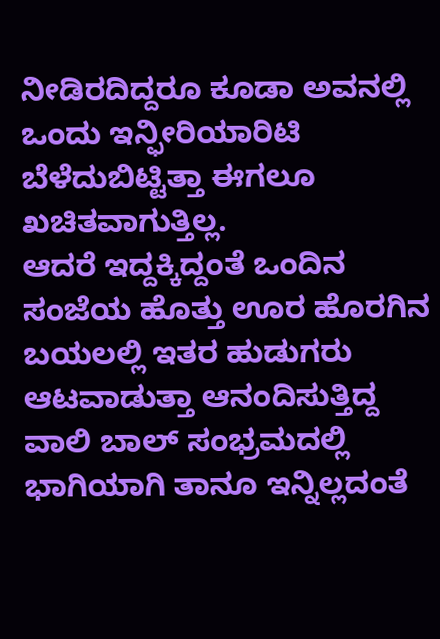ನೀಡಿರದಿದ್ದರೂ ಕೂಡಾ ಅವನಲ್ಲಿ ಒಂದು ಇನ್ಫೀರಿಯಾರಿಟಿ ಬೆಳೆದುಬಿಟ್ಟಿತ್ತಾ ಈಗಲೂ ಖಚಿತವಾಗುತ್ತಿಲ್ಲ.
ಆದರೆ ಇದ್ದಕ್ಕಿದ್ದಂತೆ ಒಂದಿನ ಸಂಜೆಯ ಹೊತ್ತು ಊರ ಹೊರಗಿನ ಬಯಲಲ್ಲಿ ಇತರ ಹುಡುಗರು ಆಟವಾಡುತ್ತಾ ಆನಂದಿಸುತ್ತಿದ್ದ ವಾಲಿ ಬಾಲ್ ಸಂಭ್ರಮದಲ್ಲಿ ಭಾಗಿಯಾಗಿ ತಾನೂ ಇನ್ನಿಲ್ಲದಂತೆ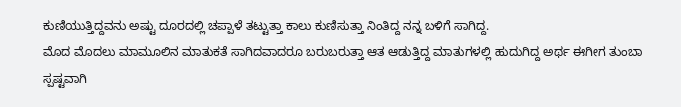ಕುಣಿಯುತ್ತಿದ್ದವನು ಅಷ್ಟು ದೂರದಲ್ಲಿ ಚಪ್ಪಾಳೆ ತಟ್ಟುತ್ತಾ ಕಾಲು ಕುಣಿಸುತ್ತಾ ನಿಂತಿದ್ದ ನನ್ನ ಬಳಿಗೆ ಸಾಗಿದ್ದ.
ಮೊದ ಮೊದಲು ಮಾಮೂಲಿನ ಮಾತುಕತೆ ಸಾಗಿದವಾದರೂ ಬರುಬರುತ್ತಾ ಆತ ಆಡುತ್ತಿದ್ದ ಮಾತುಗಳಲ್ಲಿ ಹುದುಗಿದ್ದ ಅರ್ಥ ಈಗೀಗ ತುಂಬಾ ಸ್ಪಷ್ಟವಾಗಿ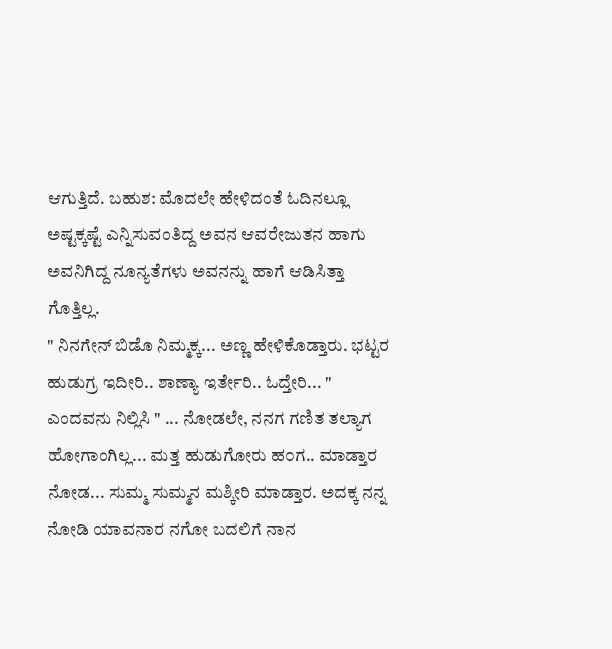ಆಗುತ್ತಿದೆ. ಬಹುಶ: ಮೊದಲೇ ಹೇಳಿದಂತೆ ಓದಿನಲ್ಲೂ ಅಷ್ಟಕ್ಕಷ್ಟೆ ಎನ್ನಿಸುವಂತಿದ್ದ ಅವನ ಆವರೇಜುತನ ಹಾಗು ಅವನಿಗಿದ್ದ ನೂನ್ಯತೆಗಳು ಅವನನ್ನು ಹಾಗೆ ಆಡಿಸಿತ್ತಾ ಗೊತ್ತಿಲ್ಲ.
" ನಿನಗೇನ್ ಬಿಡೊ ನಿಮ್ಮಕ್ಕ... ಅಣ್ಣ ಹೇಳಿಕೊಡ್ತಾರು. ಭಟ್ಟರ ಹುಡುಗ್ರ ಇದೀರಿ.. ಶಾಣ್ಯಾ ಇರ್ತೇರಿ.. ಓದ್ತೇರಿ... " ಎಂದವನು ನಿಲ್ಲಿಸಿ " ... ನೋಡಲೇ, ನನಗ ಗಣಿತ ತಲ್ಯಾಗ ಹೋಗಾಂಗಿಲ್ಲ... ಮತ್ತ ಹುಡುಗೋರು ಹ೦ಗ.. ಮಾಡ್ತಾರ ನೋಡ... ಸುಮ್ಮ ಸುಮ್ಮನ ಮಶ್ಕೀರಿ ಮಾಡ್ತಾರ. ಅದಕ್ಕ ನನ್ನ ನೋಡಿ ಯಾವನಾರ ನಗೋ ಬದಲಿಗೆ ನಾನ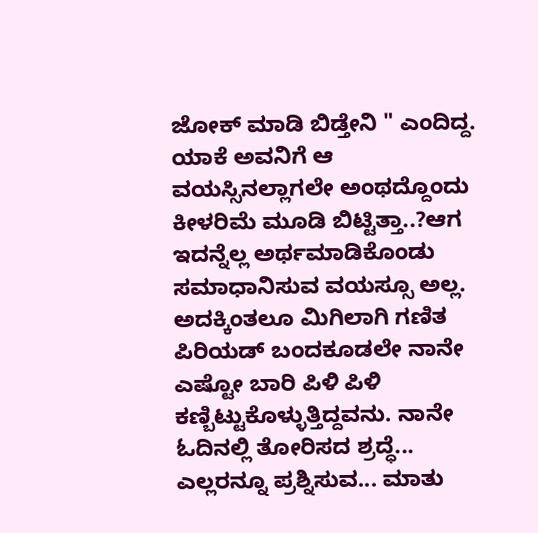ಜೋಕ್ ಮಾಡಿ ಬಿಡ್ತೇನಿ " ಎಂದಿದ್ದ. ಯಾಕೆ ಅವನಿಗೆ ಆ ವಯಸ್ಸಿನಲ್ಲಾಗಲೇ ಅಂಥದ್ದೊಂದು ಕೀಳರಿಮೆ ಮೂಡಿ ಬಿಟ್ಟಿತ್ತಾ..?ಆಗ ಇದನ್ನೆಲ್ಲ ಅರ್ಥಮಾಡಿಕೊಂಡು ಸಮಾಧಾನಿಸುವ ವಯಸ್ಸೂ ಅಲ್ಲ. ಅದಕ್ಕಿಂತಲೂ ಮಿಗಿಲಾಗಿ ಗಣಿತ ಪಿರಿಯಡ್ ಬಂದಕೂಡಲೇ ನಾನೇ ಎಷ್ಟೋ ಬಾರಿ ಪಿಳಿ ಪಿಳಿ ಕಣ್ಬಿಟ್ಟುಕೊಳ್ಳುತ್ತಿದ್ದವನು. ನಾನೇ ಓದಿನಲ್ಲಿ ತೋರಿಸದ ಶ್ರದ್ಧೆ... ಎಲ್ಲರನ್ನೂ ಪ್ರಶ್ನಿಸುವ... ಮಾತು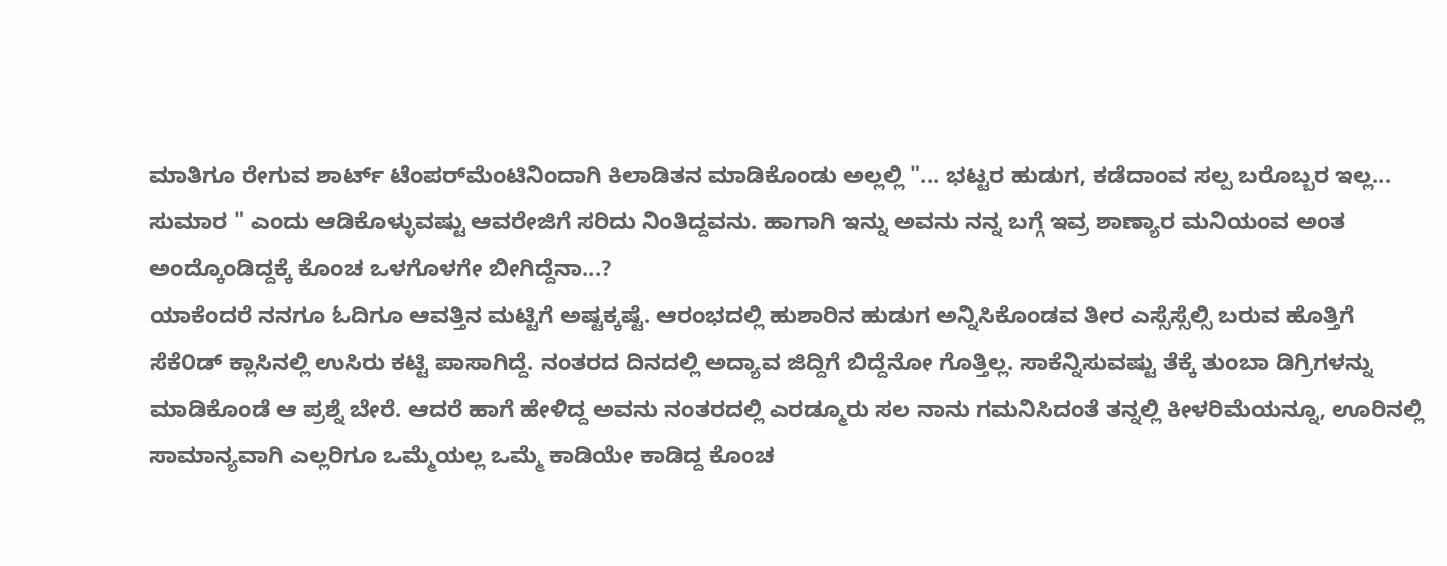ಮಾತಿಗೂ ರೇಗುವ ಶಾರ್ಟ್ ಟೆಂಪರ್‌ಮೆಂಟಿನಿಂದಾಗಿ ಕಿಲಾಡಿತನ ಮಾಡಿಕೊಂಡು ಅಲ್ಲಲ್ಲಿ "... ಭಟ್ಟರ ಹುಡುಗ, ಕಡೆದಾಂವ ಸಲ್ಪ ಬರೊಬ್ಬರ ಇಲ್ಲ... ಸುಮಾರ " ಎಂದು ಆಡಿಕೊಳ್ಳುವಷ್ಟು ಆವರೇಜಿಗೆ ಸರಿದು ನಿಂತಿದ್ದವನು. ಹಾಗಾಗಿ ಇನ್ನು ಅವನು ನನ್ನ ಬಗ್ಗೆ ಇವ್ರ ಶಾಣ್ಯಾರ ಮನಿಯಂವ ಅಂತ ಅಂದ್ಕೊಂಡಿದ್ದಕ್ಕೆ ಕೊಂಚ ಒಳಗೊಳಗೇ ಬೀಗಿದ್ದೆನಾ...?
ಯಾಕೆಂದರೆ ನನಗೂ ಓದಿಗೂ ಆವತ್ತಿನ ಮಟ್ಟಿಗೆ ಅಷ್ಟಕ್ಕಷ್ಟೆ. ಆರಂಭದಲ್ಲಿ ಹುಶಾರಿನ ಹುಡುಗ ಅನ್ನಿಸಿಕೊಂಡವ ತೀರ ಎಸ್ಸೆಸ್ಸೆಲ್ಸಿ ಬರುವ ಹೊತ್ತಿಗೆ ಸೆಕೆ೦ಡ್ ಕ್ಲಾಸಿನಲ್ಲಿ ಉಸಿರು ಕಟ್ಟಿ ಪಾಸಾಗಿದ್ದೆ. ನಂತರದ ದಿನದಲ್ಲಿ ಅದ್ಯಾವ ಜಿದ್ದಿಗೆ ಬಿದ್ದೆನೋ ಗೊತ್ತಿಲ್ಲ. ಸಾಕೆನ್ನಿಸುವಷ್ಟು ತೆಕ್ಕೆ ತುಂಬಾ ಡಿಗ್ರಿಗಳನ್ನು ಮಾಡಿಕೊಂಡೆ ಆ ಪ್ರಶ್ನೆ ಬೇರೆ. ಆದರೆ ಹಾಗೆ ಹೇಳಿದ್ದ ಅವನು ನಂತರದಲ್ಲಿ ಎರಡ್ಮೂರು ಸಲ ನಾನು ಗಮನಿಸಿದಂತೆ ತನ್ನಲ್ಲಿ ಕೀಳರಿಮೆಯನ್ನೂ, ಊರಿನಲ್ಲಿ ಸಾಮಾನ್ಯವಾಗಿ ಎಲ್ಲರಿಗೂ ಒಮ್ಮೆಯಲ್ಲ ಒಮ್ಮೆ ಕಾಡಿಯೇ ಕಾಡಿದ್ದ ಕೊಂಚ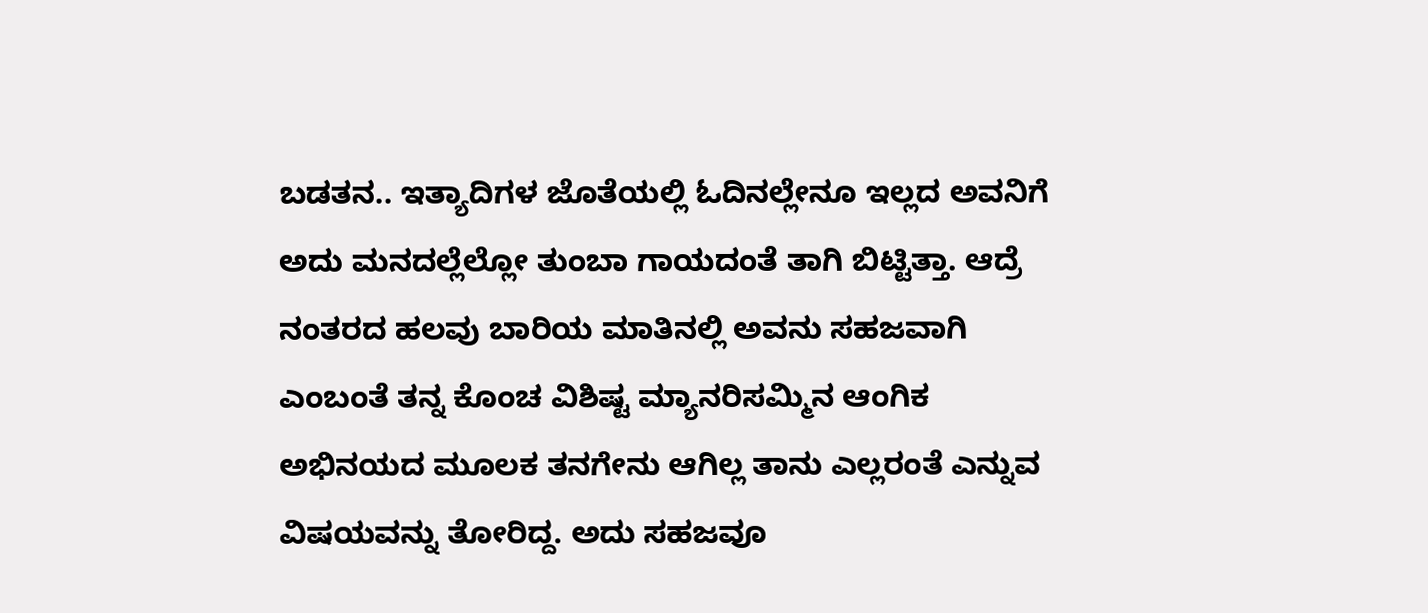ಬಡತನ.. ಇತ್ಯಾದಿಗಳ ಜೊತೆಯಲ್ಲಿ ಓದಿನಲ್ಲೇನೂ ಇಲ್ಲದ ಅವನಿಗೆ ಅದು ಮನದಲ್ಲೆಲ್ಲೋ ತುಂಬಾ ಗಾಯದಂತೆ ತಾಗಿ ಬಿಟ್ಟಿತ್ತಾ. ಆದ್ರೆ ನಂತರದ ಹಲವು ಬಾರಿಯ ಮಾತಿನಲ್ಲಿ ಅವನು ಸಹಜವಾಗಿ ಎಂಬಂತೆ ತನ್ನ ಕೊಂಚ ವಿಶಿಷ್ಟ ಮ್ಯಾನರಿಸಮ್ಮಿನ ಆಂಗಿಕ ಅಭಿನಯದ ಮೂಲಕ ತನಗೇನು ಆಗಿಲ್ಲ ತಾನು ಎಲ್ಲರಂತೆ ಎನ್ನುವ ವಿಷಯವನ್ನು ತೋರಿದ್ದ. ಅದು ಸಹಜವೂ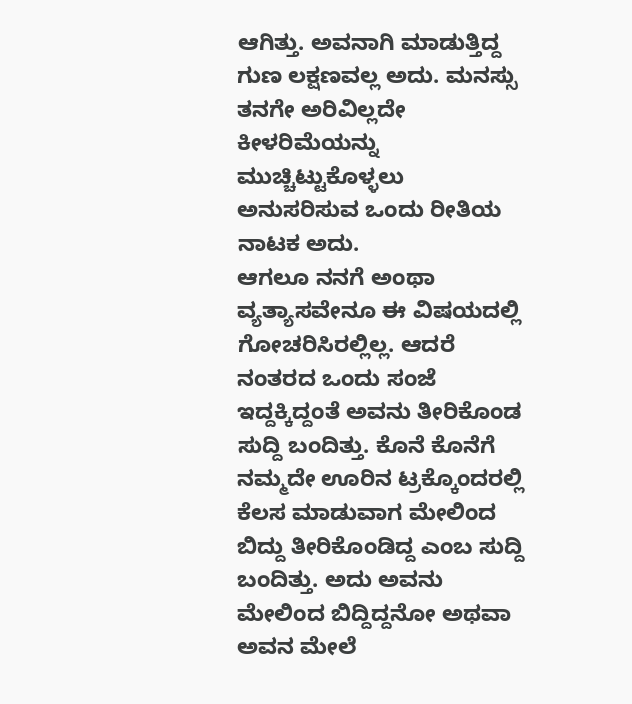ಆಗಿತ್ತು. ಅವನಾಗಿ ಮಾಡುತ್ತಿದ್ದ ಗುಣ ಲಕ್ಷಣವಲ್ಲ ಅದು. ಮನಸ್ಸು ತನಗೇ ಅರಿವಿಲ್ಲದೇ ಕೀಳರಿಮೆಯನ್ನು ಮುಚ್ಚಿಟ್ಟುಕೊಳ್ಳಲು ಅನುಸರಿಸುವ ಒಂದು ರೀತಿಯ ನಾಟಕ ಅದು.
ಆಗಲೂ ನನಗೆ ಅಂಥಾ ವ್ಯತ್ಯಾಸವೇನೂ ಈ ವಿಷಯದಲ್ಲಿ ಗೋಚರಿಸಿರಲ್ಲಿಲ್ಲ. ಆದರೆ ನಂತರದ ಒಂದು ಸಂಜೆ ಇದ್ದಕ್ಕಿದ್ದಂತೆ ಅವನು ತೀರಿಕೊಂಡ ಸುದ್ದಿ ಬಂದಿತ್ತು. ಕೊನೆ ಕೊನೆಗೆ ನಮ್ಮದೇ ಊರಿನ ಟ್ರಕ್ಕೊಂದರಲ್ಲಿ ಕೆಲಸ ಮಾಡುವಾಗ ಮೇಲಿಂದ ಬಿದ್ದು ತೀರಿಕೊಂಡಿದ್ದ ಎಂಬ ಸುದ್ದಿ ಬಂದಿತ್ತು. ಅದು ಅವನು ಮೇಲಿಂದ ಬಿದ್ದಿದ್ದನೋ ಅಥವಾ ಅವನ ಮೇಲೆ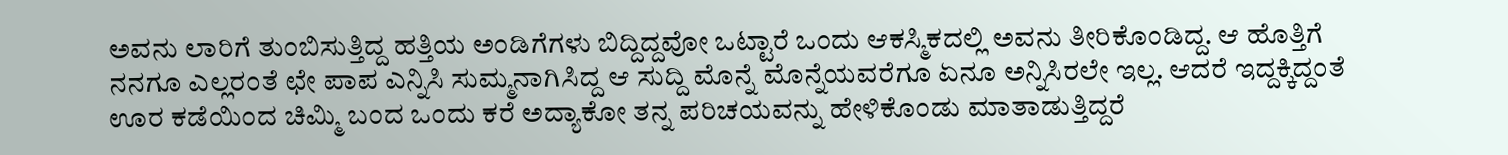ಅವನು ಲಾರಿಗೆ ತುಂಬಿಸುತ್ತಿದ್ದ ಹತ್ತಿಯ ಅಂಡಿಗೆಗಳು ಬಿದ್ದಿದ್ದವೋ ಒಟ್ಟಾರೆ ಒಂದು ಆಕಸ್ಮಿಕದಲ್ಲಿ ಅವನು ತೀರಿಕೊಂಡಿದ್ದ. ಆ ಹೊತ್ತಿಗೆ ನನಗೂ ಎಲ್ಲರಂತೆ ಛೇ ಪಾಪ ಎನ್ನಿಸಿ ಸುಮ್ಮನಾಗಿಸಿದ್ದ ಆ ಸುದ್ದಿ ಮೊನ್ನೆ ಮೊನ್ನೆಯವರೆಗೂ ಏನೂ ಅನ್ನಿಸಿರಲೇ ಇಲ್ಲ. ಆದರೆ ಇದ್ದಕ್ಕಿದ್ದಂತೆ ಊರ ಕಡೆಯಿಂದ ಚಿಮ್ಮಿ ಬಂದ ಒಂದು ಕರೆ ಅದ್ಯಾಕೋ ತನ್ನ ಪರಿಚಯವನ್ನು ಹೇಳಿಕೊಂಡು ಮಾತಾಡುತ್ತಿದ್ದರೆ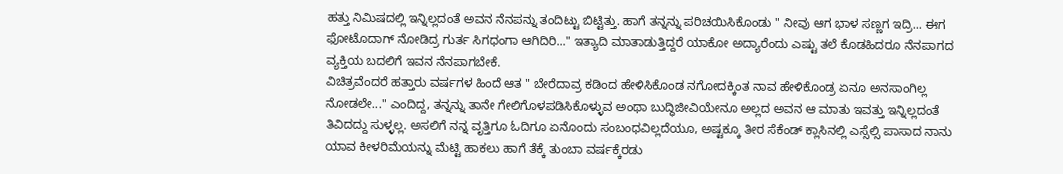ಹತ್ತು ನಿಮಿಷದಲ್ಲಿ ಇನ್ನಿಲ್ಲದಂತೆ ಅವನ ನೆನಪನ್ನು ತಂದಿಟ್ಟು ಬಿಟ್ಟಿತ್ತು. ಹಾಗೆ ತನ್ನನ್ನು ಪರಿಚಯಿಸಿಕೊಂಡು " ನೀವು ಆಗ ಭಾಳ ಸಣ್ಣಗ ಇದ್ರಿ... ಈಗ ಫೋಟೊದಾಗ್ ನೋಡಿದ್ರ ಗುರ್ತ ಸಿಗಧಂಗಾ ಆಗಿದಿರಿ..." ಇತ್ಯಾದಿ ಮಾತಾಡುತ್ತಿದ್ದರೆ ಯಾಕೋ ಅದ್ಯಾರೆಂದು ಎಷ್ಟು ತಲೆ ಕೊಡಹಿದರೂ ನೆನಪಾಗದ ವ್ಯಕ್ತಿಯ ಬದಲಿಗೆ ಇವನ ನೆನಪಾಗಬೇಕೆ.
ವಿಚಿತ್ರವೆಂದರೆ ಹತ್ತಾರು ವರ್ಷಗಳ ಹಿಂದೆ ಆತ " ಬೇರೆದಾವ್ರ ಕಡಿಂದ ಹೇಳಿಸಿಕೊಂಡ ನಗೋದಕ್ಕಿಂತ ನಾವ ಹೇಳಿಕೊಂಡ್ರ ಏನೂ ಅನಸಾಂಗಿಲ್ಲ ನೋಡಲೇ..." ಎಂದಿದ್ದ, ತನ್ನನ್ನು ತಾನೇ ಗೇಲಿಗೊಳಪಡಿಸಿಕೊಳ್ಳುವ ಅಂಥಾ ಬುದ್ಧಿಜೀವಿಯೇನೂ ಅಲ್ಲದ ಅವನ ಆ ಮಾತು ಇವತ್ತು ಇನ್ನಿಲ್ಲದಂತೆ ತಿವಿದದ್ದು ಸುಳ್ಳಲ್ಲ. ಅಸಲಿಗೆ ನನ್ನ ವೃತ್ತಿಗೂ ಓದಿಗೂ ಏನೊಂದು ಸಂಬಂಧವಿಲ್ಲದೆಯೂ, ಅಷ್ಟಕ್ಕೂ ತೀರ ಸೆಕೆಂಡ್ ಕ್ಲಾಸಿನಲ್ಲಿ ಎಸ್ಸೆಲ್ಸಿ ಪಾಸಾದ ನಾನು ಯಾವ ಕೀಳರಿಮೆಯನ್ನು ಮೆಟ್ಟಿ ಹಾಕಲು ಹಾಗೆ ತೆಕ್ಕೆ ತುಂಬಾ ವರ್ಷಕ್ಕೆರಡು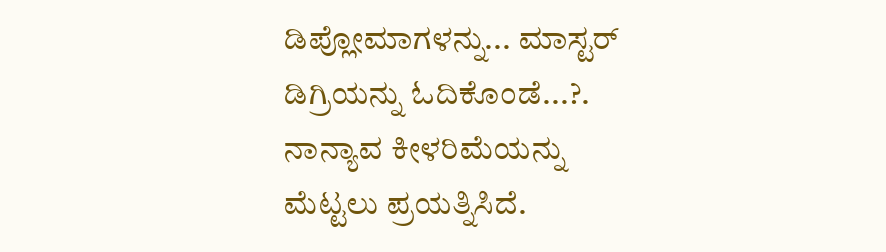ಡಿಪ್ಲೋಮಾಗಳನ್ನು... ಮಾಸ್ಟರ್ ಡಿಗ್ರಿಯನ್ನು ಓದಿಕೊಂಡೆ...?.
ನಾನ್ಯಾವ ಕೀಳರಿಮೆಯನ್ನು ಮೆಟ್ಟಲು ಪ್ರಯತ್ನಿಸಿದೆ.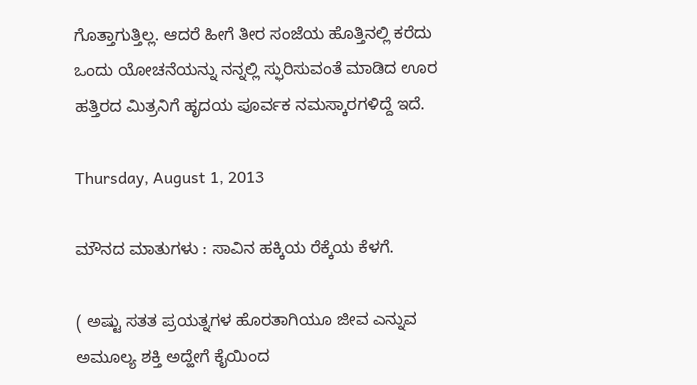ಗೊತ್ತಾಗುತ್ತಿಲ್ಲ. ಆದರೆ ಹೀಗೆ ತೀರ ಸಂಜೆಯ ಹೊತ್ತಿನಲ್ಲಿ ಕರೆದು ಒಂದು ಯೋಚನೆಯನ್ನು ನನ್ನಲ್ಲಿ ಸ್ಫುರಿಸುವಂತೆ ಮಾಡಿದ ಊರ ಹತ್ತಿರದ ಮಿತ್ರನಿಗೆ ಹೃದಯ ಪೂರ್ವಕ ನಮಸ್ಕಾರಗಳಿದ್ದೆ ಇದೆ.

Thursday, August 1, 2013

ಮೌನದ ಮಾತುಗಳು : ಸಾವಿನ ಹಕ್ಕಿಯ ರೆಕ್ಕೆಯ ಕೆಳಗೆ.

( ಅಷ್ಟು ಸತತ ಪ್ರಯತ್ನಗಳ ಹೊರತಾಗಿಯೂ ಜೀವ ಎನ್ನುವ ಅಮೂಲ್ಯ ಶಕ್ತಿ ಅದ್ಹೇಗೆ ಕೈಯಿಂದ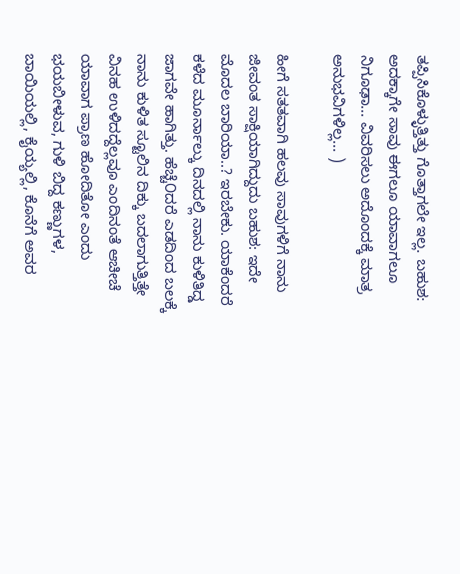ತಪ್ಪಿಸಿಕೊಳ್ಳುತ್ತಿತ್ತು ಗೊತ್ತಾಗಲೇ ಇಲ್ಲ. ಬಹುಶ: ಅದಕ್ಕಾಗೇ ಸಾವು ಈಗಲೂ ಯಾವಾಗಲೂ ನಿಗೂಢಾ... ವಿವರಿಸಲು ಅದೊಂದಕ್ಕೆ ಮಾತ್ರ ಅನುಭವಿಗಳಿಲ್ಲ... )

ಹೀಗೆ ಸತತವಾಗಿ ಹಲವು ಸಾವುಗಳಿಗೆ ನಾನು ಜೀವಂತ ಸಾಕ್ಷಿಯಾಗಿದ್ದುದು ಬಹುಶ: ಇದೇ ಮೊದಲ ಬಾರಿಯಾ..? ಇರಬೇಕು. ಯಾಕೆಂದರೆ ಕಳೆದ ಮೂರ್ನಾಲ್ಕು ದಿನದಲ್ಲಿ ನಾನು ಕುಳಿತಿದ್ಡ ಜಾಗವೇ ಹಾಗಿತ್ತು. ಹೆಚ್ಚೆ೦ದರೆ ಎಡದಿಂದ ಬಲಕ್ಕೆ ನಾನು ಕುಳಿತ ಸ್ಟೂಲಿನ ದಿಕ್ಕು ಬದಲಾಗುತ್ತಿತ್ತೇ ವಿನಹ ಉಳಿದದ್ದೆಲ್ಲವೂ ಎಂದಿನಂತೆ ಆಚೀಚೆ ಯಾವಾಗ ಪ್ರಾಣ ಹೋದಿತೋ ಎಂದು ಭಯಬೀಳುವ, ಗುಳಿ ಬಿದ್ದ ಕಣ್ಣುಗಳ, ಬಾಯಿಯಲ್ಲಿ, ಕೈಯ್ಯಲ್ಲಿ, ಕೊನೆಗೆ ಅವರ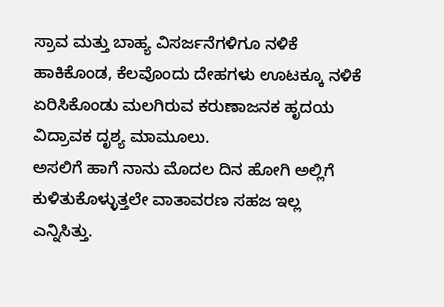ಸ್ರಾವ ಮತ್ತು ಬಾಹ್ಯ ವಿಸರ್ಜನೆಗಳಿಗೂ ನಳಿಕೆ ಹಾಕಿಕೊಂಡ, ಕೆಲವೊಂದು ದೇಹಗಳು ಊಟಕ್ಕೂ ನಳಿಕೆ ಏರಿಸಿಕೊಂಡು ಮಲಗಿರುವ ಕರುಣಾಜನಕ ಹೃದಯ ವಿದ್ರಾವಕ ದೃಶ್ಯ ಮಾಮೂಲು.
ಅಸಲಿಗೆ ಹಾಗೆ ನಾನು ಮೊದಲ ದಿನ ಹೋಗಿ ಅಲ್ಲಿಗೆ ಕುಳಿತುಕೊಳ್ಳುತ್ತಲೇ ವಾತಾವರಣ ಸಹಜ ಇಲ್ಲ ಎನ್ನಿಸಿತ್ತು.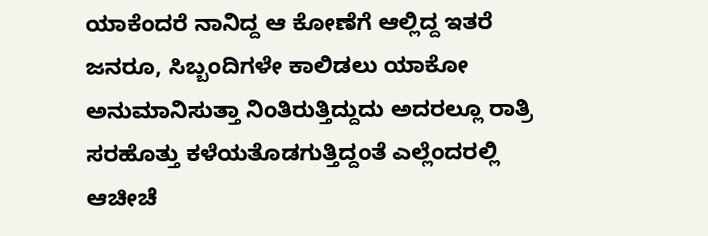ಯಾಕೆಂದರೆ ನಾನಿದ್ದ ಆ ಕೋಣೆಗೆ ಆಲ್ಲಿದ್ದ ಇತರೆ ಜನರೂ, ಸಿಬ್ಬಂದಿಗಳೇ ಕಾಲಿಡಲು ಯಾಕೋ ಅನುಮಾನಿಸುತ್ತಾ ನಿಂತಿರುತ್ತಿದ್ದುದು ಅದರಲ್ಲೂ ರಾತ್ರಿ ಸರಹೊತ್ತು ಕಳೆಯತೊಡಗುತ್ತಿದ್ದಂತೆ ಎಲ್ಲೆಂದರಲ್ಲಿ ಆಚೀಚೆ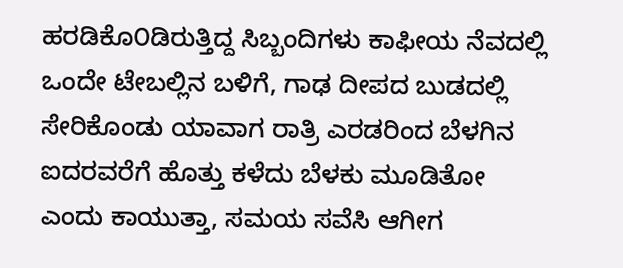ಹರಡಿಕೊ೦ಡಿರುತ್ತಿದ್ದ ಸಿಬ್ಬಂದಿಗಳು ಕಾಫೀಯ ನೆವದಲ್ಲಿ ಒಂದೇ ಟೇಬಲ್ಲಿನ ಬಳಿಗೆ, ಗಾಢ ದೀಪದ ಬುಡದಲ್ಲಿ ಸೇರಿಕೊಂಡು ಯಾವಾಗ ರಾತ್ರಿ ಎರಡರಿಂದ ಬೆಳಗಿನ ಐದರವರೆಗೆ ಹೊತ್ತು ಕಳೆದು ಬೆಳಕು ಮೂಡಿತೋ ಎಂದು ಕಾಯುತ್ತಾ, ಸಮಯ ಸವೆಸಿ ಆಗೀಗ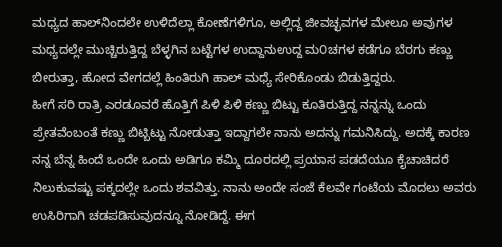ಮಧ್ಯದ ಹಾಲ್‌ನಿಂದಲೇ ಉಳಿದೆಲ್ಲಾ ಕೋಣೆಗಳಿಗೂ, ಅಲ್ಲಿದ್ದ ಜೀವಚ್ಛವಗಳ ಮೇಲೂ ಅವುಗಳ ಮಧ್ಯದಲ್ಲೇ ಮುಚ್ಚಿರುತ್ತಿದ್ದ ಬೆಳ್ಳಗಿನ ಬಟ್ಟೆಗಳ ಉದ್ದಾನುಉದ್ದ ಮ೦ಚಗಳ ಕಡೆಗೂ ಬೆರಗು ಕಣ್ಣು ಬೀರುತ್ತಾ, ಹೋದ ವೇಗದಲ್ಲೆ ಹಿಂತಿರುಗಿ ಹಾಲ್ ಮಧ್ಯೆ ಸೇರಿಕೊಂಡು ಬಿಡುತ್ತಿದ್ದರು.
ಹೀಗೆ ಸರಿ ರಾತ್ರಿ ಎರಡೂವರೆ ಹೊತ್ತಿಗೆ ಪಿಳಿ ಪಿಳಿ ಕಣ್ಣು ಬಿಟ್ಟು ಕೂತಿರುತ್ತಿದ್ದ ನನ್ನನ್ನು ಒಂದು ಪ್ರೇತವೆಂಬಂತೆ ಕಣ್ಣು ಬಿಟ್ಬಿಟ್ಟು ನೋಡುತ್ತಾ ಇದ್ದಾಗಲೇ ನಾನು ಅದನ್ನು ಗಮನಿಸಿದ್ದು. ಅದಕ್ಕೆ ಕಾರಣ ನನ್ನ ಬೆನ್ನ ಹಿಂದೆ ಒಂದೇ ಒಂದು ಅಡಿಗೂ ಕಮ್ಮಿ ದೂರದಲ್ಲಿ ಪ್ರಯಾಸ ಪಡದೆಯೂ ಕೈಚಾಚಿದರೆ ನಿಲುಕುವಷ್ಟು ಪಕ್ಕದಲ್ಲೇ ಒಂದು ಶವವಿತ್ತು. ನಾನು ಅಂದೇ ಸಂಜೆ ಕೆಲವೇ ಗಂಟೆಯ ಮೊದಲು ಅವರು ಉಸಿರಿಗಾಗಿ ಚಡಪಡಿಸುವುದನ್ನೂ ನೋಡಿದ್ದೆ. ಈಗ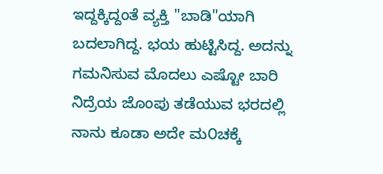ಇದ್ದಕ್ಕಿದ್ದಂತೆ ವ್ಯಕ್ತಿ "ಬಾಡಿ"ಯಾಗಿ ಬದಲಾಗಿದ್ದ. ಭಯ ಹುಟ್ಟಿಸಿದ್ದ. ಅದನ್ನು ಗಮನಿಸುವ ಮೊದಲು ಎಷ್ಟೋ ಬಾರಿ ನಿದ್ರೆಯ ಜೊಂಪು ತಡೆಯುವ ಭರದಲ್ಲಿ ನಾನು ಕೂಡಾ ಅದೇ ಮ೦ಚಕ್ಕೆ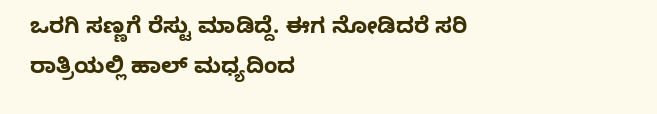ಒರಗಿ ಸಣ್ಣಗೆ ರೆಸ್ಟು ಮಾಡಿದ್ದೆ. ಈಗ ನೋಡಿದರೆ ಸರಿ ರಾತ್ರಿಯಲ್ಲಿ ಹಾಲ್ ಮಧ್ಯದಿಂದ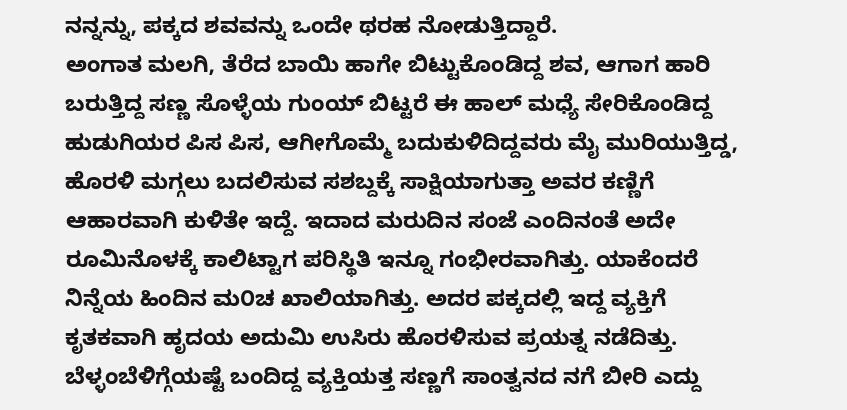ನನ್ನನ್ನು, ಪಕ್ಕದ ಶವವನ್ನು ಒಂದೇ ಥರಹ ನೋಡುತ್ತಿದ್ದಾರೆ.
ಅಂಗಾತ ಮಲಗಿ, ತೆರೆದ ಬಾಯಿ ಹಾಗೇ ಬಿಟ್ಟುಕೊಂಡಿದ್ದ ಶವ, ಆಗಾಗ ಹಾರಿ ಬರುತ್ತಿದ್ದ ಸಣ್ಣ ಸೊಳ್ಳೆಯ ಗುಂಯ್ ಬಿಟ್ಟರೆ ಈ ಹಾಲ್ ಮಧ್ಯೆ ಸೇರಿಕೊಂಡಿದ್ದ ಹುಡುಗಿಯರ ಪಿಸ ಪಿಸ, ಆಗೀಗೊಮ್ಮೆ ಬದುಕುಳಿದಿದ್ದವರು ಮೈ ಮುರಿಯುತ್ತಿದ್ಡ, ಹೊರಳಿ ಮಗ್ಗಲು ಬದಲಿಸುವ ಸಶಬ್ದಕ್ಕೆ ಸಾಕ್ಷಿಯಾಗುತ್ತಾ ಅವರ ಕಣ್ಣಿಗೆ ಆಹಾರವಾಗಿ ಕುಳಿತೇ ಇದ್ದೆ. ಇದಾದ ಮರುದಿನ ಸಂಜೆ ಎಂದಿನಂತೆ ಅದೇ ರೂಮಿನೊಳಕ್ಕೆ ಕಾಲಿಟ್ಟಾಗ ಪರಿಸ್ಥಿತಿ ಇನ್ನೂ ಗಂಭೀರವಾಗಿತ್ತು. ಯಾಕೆಂದರೆ ನಿನ್ನೆಯ ಹಿಂದಿನ ಮ೦ಚ ಖಾಲಿಯಾಗಿತ್ತು. ಅದರ ಪಕ್ಕದಲ್ಲಿ ಇದ್ದ ವ್ಯಕ್ತಿಗೆ ಕೃತಕವಾಗಿ ಹೃದಯ ಅದುಮಿ ಉಸಿರು ಹೊರಳಿಸುವ ಪ್ರಯತ್ನ ನಡೆದಿತ್ತು. ಬೆಳ್ಳಂಬೆಳಿಗ್ಗೆಯಷ್ಟೆ ಬಂದಿದ್ದ ವ್ಯಕ್ತಿಯತ್ತ ಸಣ್ಣಗೆ ಸಾಂತ್ವನದ ನಗೆ ಬೀರಿ ಎದ್ದು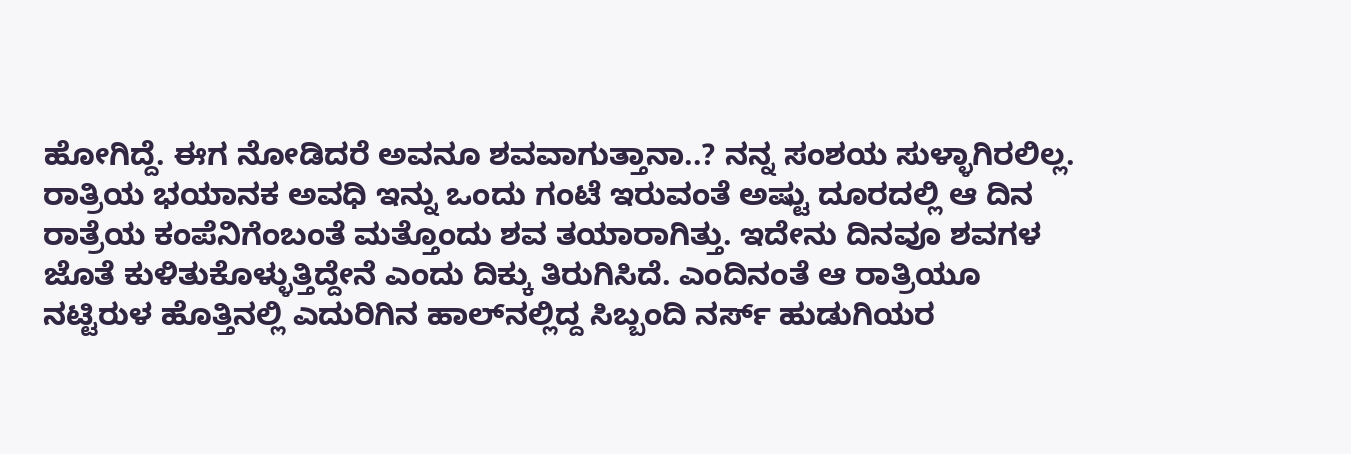ಹೋಗಿದ್ದೆ. ಈಗ ನೋಡಿದರೆ ಅವನೂ ಶವವಾಗುತ್ತಾನಾ..? ನನ್ನ ಸಂಶಯ ಸುಳ್ಳಾಗಿರಲಿಲ್ಲ.
ರಾತ್ರಿಯ ಭಯಾನಕ ಅವಧಿ ಇನ್ನು ಒಂದು ಗಂಟೆ ಇರುವಂತೆ ಅಷ್ಟು ದೂರದಲ್ಲಿ ಆ ದಿನ ರಾತ್ರೆಯ ಕಂಪೆನಿಗೆಂಬಂತೆ ಮತ್ತೊಂದು ಶವ ತಯಾರಾಗಿತ್ತು. ಇದೇನು ದಿನವೂ ಶವಗಳ ಜೊತೆ ಕುಳಿತುಕೊಳ್ಳುತ್ತಿದ್ದೇನೆ ಎಂದು ದಿಕ್ಕು ತಿರುಗಿಸಿದೆ. ಎಂದಿನಂತೆ ಆ ರಾತ್ರಿಯೂ ನಟ್ಟಿರುಳ ಹೊತ್ತಿನಲ್ಲಿ ಎದುರಿಗಿನ ಹಾಲ್‌ನಲ್ಲಿದ್ದ ಸಿಬ್ಬಂದಿ ನರ್ಸ್ ಹುಡುಗಿಯರ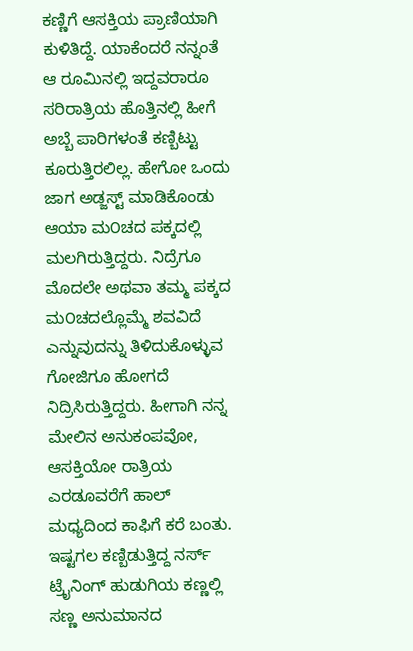ಕಣ್ಣಿಗೆ ಆಸಕ್ತಿಯ ಪ್ರಾಣಿಯಾಗಿ ಕುಳಿತಿದ್ದೆ. ಯಾಕೆಂದರೆ ನನ್ನಂತೆ ಆ ರೂಮಿನಲ್ಲಿ ಇದ್ದವರಾರೂ ಸರಿರಾತ್ರಿಯ ಹೊತ್ತಿನಲ್ಲಿ ಹೀಗೆ ಅಬ್ಬೆ ಪಾರಿಗಳಂತೆ ಕಣ್ಬಿಟ್ಟು ಕೂರುತ್ತಿರಲಿಲ್ಲ. ಹೇಗೋ ಒಂದು ಜಾಗ ಅಡ್ಜಸ್ಟ್ ಮಾಡಿಕೊಂಡು ಆಯಾ ಮ೦ಚದ ಪಕ್ಕದಲ್ಲಿ ಮಲಗಿರುತ್ತಿದ್ದರು. ನಿದ್ರೆಗೂ ಮೊದಲೇ ಅಥವಾ ತಮ್ಮ ಪಕ್ಕದ ಮ೦ಚದಲ್ಲೊಮ್ಮೆ ಶವವಿದೆ ಎನ್ನುವುದನ್ನು ತಿಳಿದುಕೊಳ್ಳುವ ಗೋಜಿಗೂ ಹೋಗದೆ ನಿದ್ರಿಸಿರುತ್ತಿದ್ದರು. ಹೀಗಾಗಿ ನನ್ನ ಮೇಲಿನ ಅನುಕಂಪವೋ, ಆಸಕ್ತಿಯೋ ರಾತ್ರಿಯ ಎರಡೂವರೆಗೆ ಹಾಲ್ ಮಧ್ಯದಿಂದ ಕಾಫಿಗೆ ಕರೆ ಬಂತು.
ಇಷ್ಟಗಲ ಕಣ್ಬಿಡುತ್ತಿದ್ದ ನರ್ಸ್ ಟ್ರೈನಿಂಗ್ ಹುಡುಗಿಯ ಕಣ್ಣಲ್ಲಿ ಸಣ್ಣ ಅನುಮಾನದ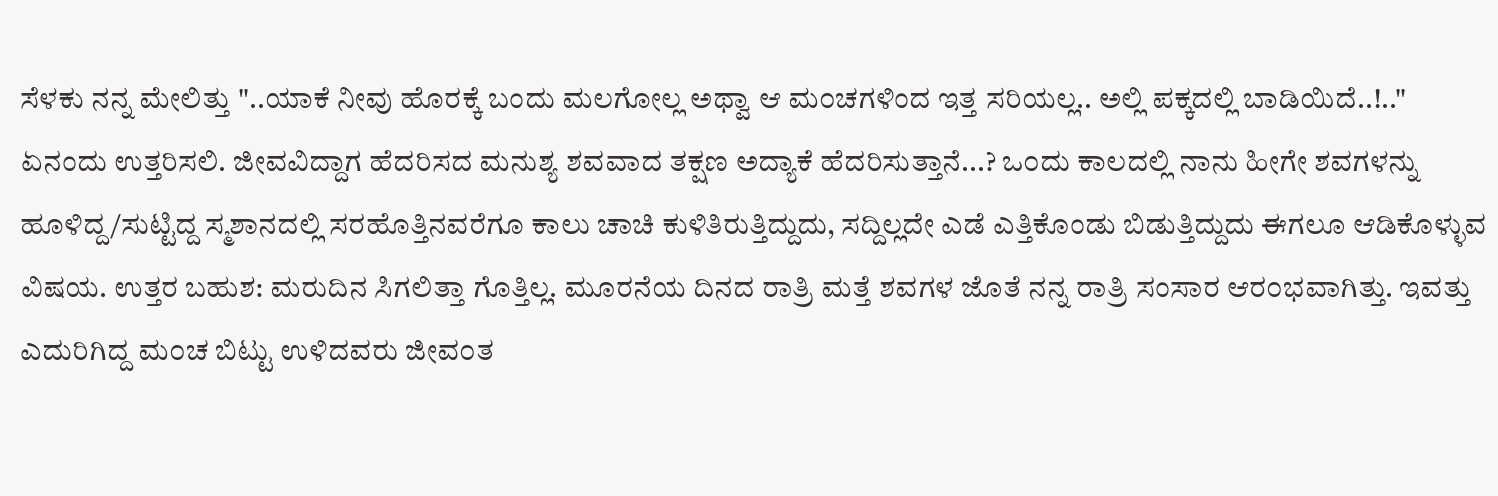ಸೆಳಕು ನನ್ನ ಮೇಲಿತ್ತು "..ಯಾಕೆ ನೀವು ಹೊರಕ್ಕೆ ಬಂದು ಮಲಗೋಲ್ಲ ಅಥ್ವಾ ಆ ಮ೦ಚಗಳಿಂದ ಇತ್ತ ಸರಿಯಲ್ಲ.. ಅಲ್ಲಿ ಪಕ್ಕದಲ್ಲಿ ಬಾಡಿಯಿದೆ..!.." ಏನಂದು ಉತ್ತರಿಸಲಿ. ಜೀವವಿದ್ದಾಗ ಹೆದರಿಸದ ಮನುಶ್ಯ ಶವವಾದ ತಕ್ಷಣ ಅದ್ಯಾಕೆ ಹೆದರಿಸುತ್ತಾನೆ...? ಒ೦ದು ಕಾಲದಲ್ಲಿ ನಾನು ಹೀಗೇ ಶವಗಳನ್ನು ಹೂಳಿದ್ದ/ಸುಟ್ಟಿದ್ದ ಸ್ಮಶಾನದಲ್ಲಿ ಸರಹೊತ್ತಿನವರೆಗೂ ಕಾಲು ಚಾಚಿ ಕುಳಿತಿರುತ್ತಿದ್ದುದು, ಸದ್ದಿಲ್ಲದೇ ಎಡೆ ಎತ್ತಿಕೊಂಡು ಬಿಡುತ್ತಿದ್ದುದು ಈಗಲೂ ಆಡಿಕೊಳ್ಳುವ ವಿಷಯ. ಉತ್ತರ ಬಹುಶ: ಮರುದಿನ ಸಿಗಲಿತ್ತಾ ಗೊತ್ತಿಲ್ಲ. ಮೂರನೆಯ ದಿನದ ರಾತ್ರಿ ಮತ್ತೆ ಶವಗಳ ಜೊತೆ ನನ್ನ ರಾತ್ರಿ ಸಂಸಾರ ಆರ೦ಭವಾಗಿತ್ತು. ಇವತ್ತು ಎದುರಿಗಿದ್ದ ಮ೦ಚ ಬಿಟ್ಟು ಉಳಿದವರು ಜೀವ೦ತ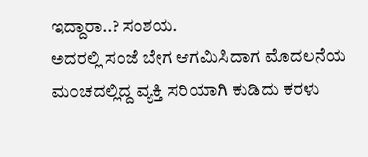ಇದ್ದಾರಾ..? ಸಂಶಯ.
ಅದರಲ್ಲಿ ಸಂಜೆ ಬೇಗ ಆಗಮಿಸಿದಾಗ ಮೊದಲನೆಯ ಮ೦ಚದಲ್ಲಿದ್ದ ವ್ಯಕ್ತಿ ಸರಿಯಾಗಿ ಕುಡಿದು ಕರಳು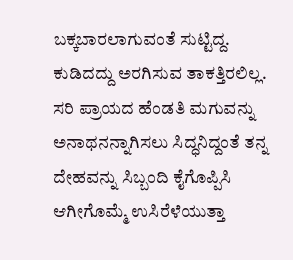ಬಕ್ಕಬಾರಲಾಗುವಂತೆ ಸುಟ್ಟಿದ್ದ. ಕುಡಿದದ್ದು ಅರಗಿಸುವ ತಾಕತ್ತಿರಲಿಲ್ಲ. ಸರಿ ಪ್ರಾಯದ ಹೆಂಡತಿ ಮಗುವನ್ನು ಅನಾಥನನ್ನಾಗಿಸಲು ಸಿದ್ಧನಿದ್ದಂತೆ ತನ್ನ ದೇಹವನ್ನು ಸಿಬ್ಬಂದಿ ಕೈಗೊಪ್ಪಿಸಿ ಆಗೀಗೊಮ್ಮೆ ಉಸಿರೆಳೆಯುತ್ತಾ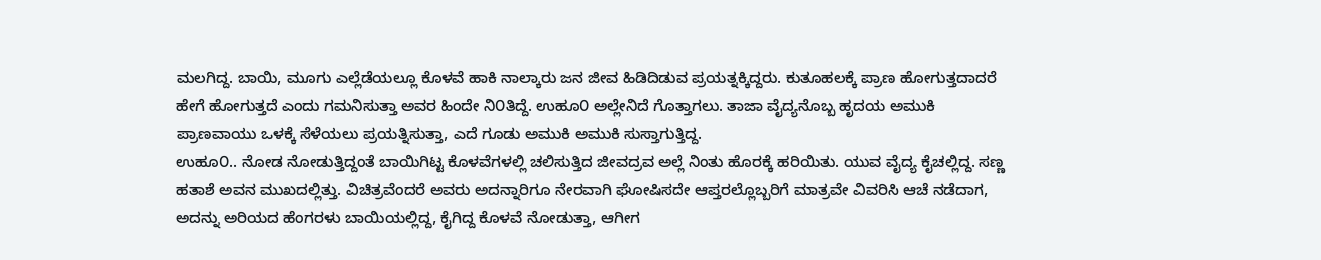ಮಲಗಿದ್ದ. ಬಾಯಿ, ಮೂಗು ಎಲ್ಲೆಡೆಯಲ್ಲೂ ಕೊಳವೆ ಹಾಕಿ ನಾಲ್ಕಾರು ಜನ ಜೀವ ಹಿಡಿದಿಡುವ ಪ್ರಯತ್ನಕ್ಕಿದ್ದರು. ಕುತೂಹಲಕ್ಕೆ ಪ್ರಾಣ ಹೋಗುತ್ತದಾದರೆ ಹೇಗೆ ಹೋಗುತ್ತದೆ ಎಂದು ಗಮನಿಸುತ್ತಾ ಅವರ ಹಿಂದೇ ನಿ೦ತಿದ್ದೆ. ಉಹೂ೦ ಅಲ್ಲೇನಿದೆ ಗೊತ್ತಾಗಲು. ತಾಜಾ ವೈದ್ಯನೊಬ್ಬ ಹೃದಯ ಅಮುಕಿ ಪ್ರಾಣವಾಯು ಒಳಕ್ಕೆ ಸೆಳೆಯಲು ಪ್ರಯತ್ನಿಸುತ್ತಾ, ಎದೆ ಗೂಡು ಅಮುಕಿ ಅಮುಕಿ ಸುಸ್ತಾಗುತ್ತಿದ್ದ.
ಉಹೂ೦.. ನೋಡ ನೋಡುತ್ತಿದ್ದಂತೆ ಬಾಯಿಗಿಟ್ಟ ಕೊಳವೆಗಳಲ್ಲಿ ಚಲಿಸುತ್ತಿದ ಜೀವದ್ರವ ಅಲ್ಲೆ ನಿಂತು ಹೊರಕ್ಕೆ ಹರಿಯಿತು. ಯುವ ವೈದ್ಯ ಕೈಚಲ್ಲಿದ್ದ. ಸಣ್ಣ ಹತಾಶೆ ಅವನ ಮುಖದಲ್ಲಿತ್ತು. ವಿಚಿತ್ರವೆಂದರೆ ಅವರು ಅದನ್ನಾರಿಗೂ ನೇರವಾಗಿ ಘೋಷಿಸದೇ ಆಪ್ತರಲ್ಲೊಬ್ಬರಿಗೆ ಮಾತ್ರವೇ ವಿವರಿಸಿ ಆಚೆ ನಡೆದಾಗ, ಅದನ್ನು ಅರಿಯದ ಹೆಂಗರಳು ಬಾಯಿಯಲ್ಲಿದ್ದ, ಕೈಗಿದ್ದ ಕೊಳವೆ ನೋಡುತ್ತಾ, ಆಗೀಗ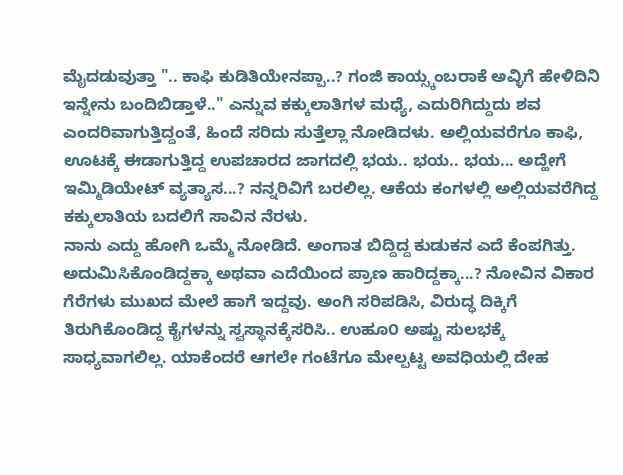ಮೈದಡುವುತ್ತಾ ".. ಕಾಫಿ ಕುಡಿತಿಯೇನಪ್ಪಾ..? ಗಂಜಿ ಕಾಯ್ಸ್ಕಂಬರಾಕೆ ಅವ್ಳಿಗೆ ಹೇಳಿದಿನಿ ಇನ್ನೇನು ಬಂದಿಬಿಡ್ತಾಳೆ.." ಎನ್ನುವ ಕಕ್ಕುಲಾತಿಗಳ ಮಧ್ಯೆ, ಎದುರಿಗಿದ್ದುದು ಶವ ಎಂದರಿವಾಗುತ್ತಿದ್ದಂತೆ, ಹಿಂದೆ ಸರಿದು ಸುತ್ತೆಲ್ಲಾ ನೋಡಿದಳು. ಅಲ್ಲಿಯವರೆಗೂ ಕಾಫಿ, ಊಟಕ್ಕೆ ಈಡಾಗುತ್ತಿದ್ದ ಉಪಚಾರದ ಜಾಗದಲ್ಲಿ ಭಯ.. ಭಯ.. ಭಯ... ಅದ್ಹೇಗೆ ಇಮ್ಮಿಡಿಯೇಟ್ ವ್ಯತ್ಯಾಸ...? ನನ್ನರಿವಿಗೆ ಬರಲಿಲ್ಲ. ಆಕೆಯ ಕಂಗಳಲ್ಲಿ ಅಲ್ಲಿಯವರೆಗಿದ್ದ ಕಕ್ಕುಲಾತಿಯ ಬದಲಿಗೆ ಸಾವಿನ ನೆರಳು.
ನಾನು ಎದ್ದು ಹೋಗಿ ಒಮ್ಮೆ ನೋಡಿದೆ. ಅಂಗಾತ ಬಿದ್ದಿದ್ದ ಕುಡುಕನ ಎದೆ ಕೆಂಪಗಿತ್ತು. ಅದುಮಿಸಿಕೊಂಡಿದ್ದಕ್ಕಾ ಅಥವಾ ಎದೆಯಿಂದ ಪ್ರಾಣ ಹಾರಿದ್ದಕ್ಕಾ...? ನೋವಿನ ವಿಕಾರ ಗೆರೆಗಳು ಮುಖದ ಮೇಲೆ ಹಾಗೆ ಇದ್ದವು. ಅಂಗಿ ಸರಿಪಡಿಸಿ, ವಿರುದ್ಧ ದಿಕ್ಕಿಗೆ ತಿರುಗಿಕೊಂಡಿದ್ದ ಕೈಗಳನ್ನು ಸ್ವಸ್ಥಾನಕ್ಕೆಸರಿಸಿ.. ಉಹೂ೦ ಅಷ್ಟು ಸುಲಭಕ್ಕೆ ಸಾಧ್ಯವಾಗಲಿಲ್ಲ. ಯಾಕೆಂದರೆ ಆಗಲೇ ಗಂಟೆಗೂ ಮೇಲ್ಪಟ್ಟ ಅವಧಿಯಲ್ಲಿ ದೇಹ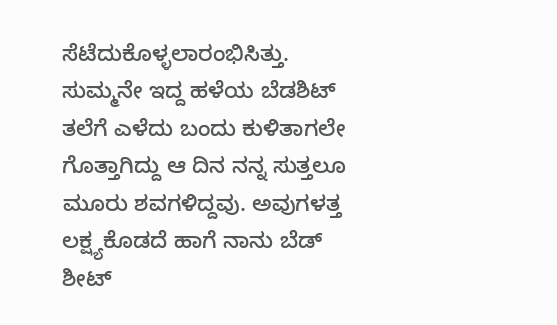ಸೆಟೆದುಕೊಳ್ಳಲಾರಂಭಿಸಿತ್ತು. ಸುಮ್ಮನೇ ಇದ್ದ ಹಳೆಯ ಬೆಡಶಿಟ್ ತಲೆಗೆ ಎಳೆದು ಬಂದು ಕುಳಿತಾಗಲೇ ಗೊತ್ತಾಗಿದ್ದು ಆ ದಿನ ನನ್ನ ಸುತ್ತಲೂ ಮೂರು ಶವಗಳಿದ್ದವು. ಅವುಗಳತ್ತ ಲಕ್ಷ್ಯಕೊಡದೆ ಹಾಗೆ ನಾನು ಬೆಡ್ ಶೀಟ್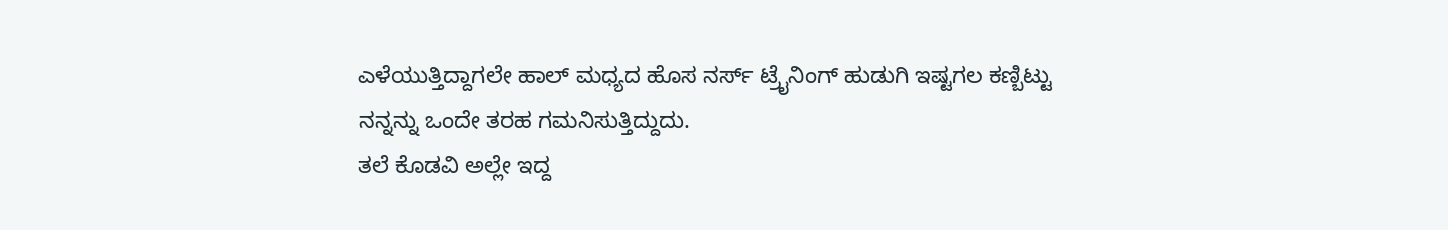ಎಳೆಯುತ್ತಿದ್ದಾಗಲೇ ಹಾಲ್ ಮಧ್ಯದ ಹೊಸ ನರ್ಸ್ ಟ್ರೈನಿಂಗ್ ಹುಡುಗಿ ಇಷ್ಟಗಲ ಕಣ್ಬಿಟ್ಟು ನನ್ನನ್ನು ಒಂದೇ ತರಹ ಗಮನಿಸುತ್ತಿದ್ದುದು.
ತಲೆ ಕೊಡವಿ ಅಲ್ಲೇ ಇದ್ದ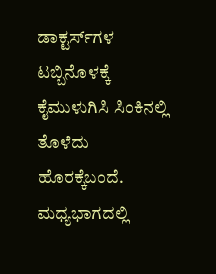ಡಾಕ್ಟರ್ಸ್‌ಗಳ ಟಬ್ಬಿನೊಳಕ್ಕೆ ಕೈಮುಳುಗಿಸಿ ಸಿಂಕಿನಲ್ಲಿ ತೊಳೆದು ಹೊರಕ್ಕೆಬಂದೆ. ಮಧ್ಯಭಾಗದಲ್ಲಿ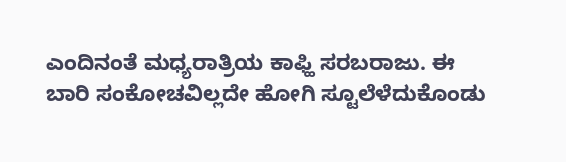ಎಂದಿನಂತೆ ಮಧ್ಯರಾತ್ರಿಯ ಕಾಫ್ಹಿ ಸರಬರಾಜು. ಈ ಬಾರಿ ಸಂಕೋಚವಿಲ್ಲದೇ ಹೋಗಿ ಸ್ಟೂಲೆಳೆದುಕೊಂಡು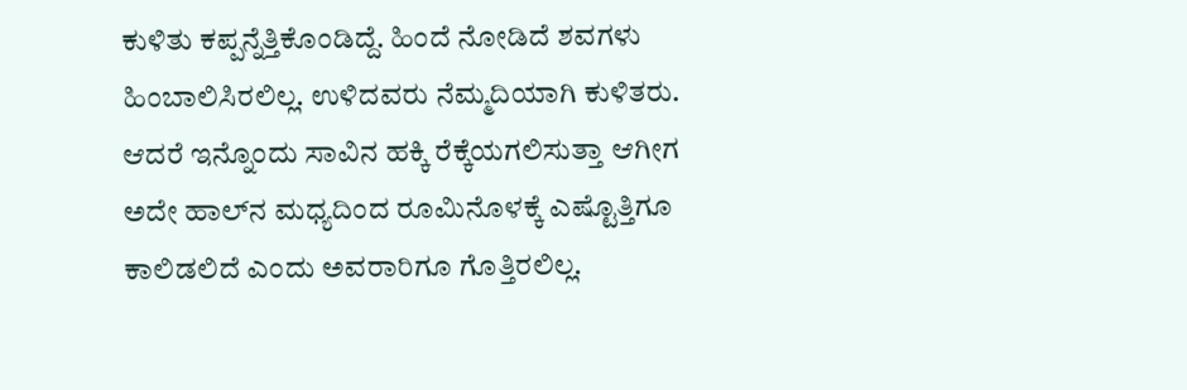ಕುಳಿತು ಕಪ್ಪನ್ನೆತ್ತಿಕೊಂಡಿದ್ದೆ. ಹಿಂದೆ ನೋಡಿದೆ ಶವಗಳು ಹಿಂಬಾಲಿಸಿರಲಿಲ್ಲ. ಉಳಿದವರು ನೆಮ್ಮದಿಯಾಗಿ ಕುಳಿತರು. ಆದರೆ ಇನ್ನೊಂದು ಸಾವಿನ ಹಕ್ಕಿ ರೆಕ್ಕೆಯಗಲಿಸುತ್ತಾ ಆಗೀಗ ಅದೇ ಹಾಲ್‌ನ ಮಧ್ಯದಿಂದ ರೂಮಿನೊಳಕ್ಕೆ ಎಷ್ಟೊತ್ತಿಗೂ ಕಾಲಿಡಲಿದೆ ಎಂದು ಅವರಾರಿಗೂ ಗೊತ್ತಿರಲಿಲ್ಲ.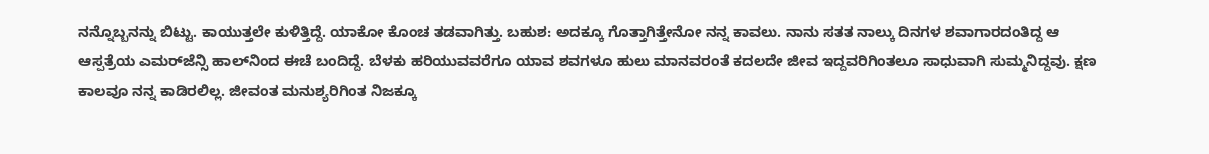ನನ್ನೊಬ್ಬನನ್ನು ಬಿಟ್ಟು. ಕಾಯುತ್ತಲೇ ಕುಳಿತ್ತಿದ್ದೆ. ಯಾಕೋ ಕೊಂಚ ತಡವಾಗಿತ್ತು. ಬಹುಶ: ಅದಕ್ಕೂ ಗೊತ್ತಾಗಿತ್ತೇನೋ ನನ್ನ ಕಾವಲು. ನಾನು ಸತತ ನಾಲ್ಕು ದಿನಗಳ ಶವಾಗಾರದಂತಿದ್ದ ಆ ಆಸ್ಪತ್ರೆಯ ಎಮರ್‌ಜೆನ್ಸಿ ಹಾಲ್‌ನಿಂದ ಈಚೆ ಬಂದಿದ್ದೆ. ಬೆಳಕು ಹರಿಯುವವರೆಗೂ ಯಾವ ಶವಗಳೂ ಹುಲು ಮಾನವರಂತೆ ಕದಲದೇ ಜೀವ ಇದ್ದವರಿಗಿಂತಲೂ ಸಾಧುವಾಗಿ ಸುಮ್ಮನಿದ್ದವು. ಕ್ಷಣ ಕಾಲವೂ ನನ್ನ ಕಾಡಿರಲಿಲ್ಲ. ಜೀವಂತ ಮನುಶ್ಯರಿಗಿಂತ ನಿಜಕ್ಕೂ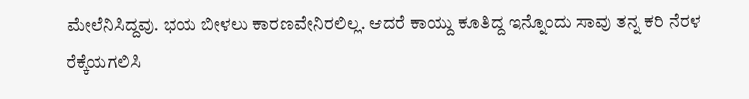ಮೇಲೆನಿಸಿದ್ದವು. ಭಯ ಬೀಳಲು ಕಾರಣವೇನಿರಲಿಲ್ಲ. ಆದರೆ ಕಾಯ್ದು ಕೂತಿದ್ದ ಇನ್ನೊಂದು ಸಾವು ತನ್ನ ಕರಿ ನೆರಳ ರೆಕ್ಕೆಯಗಲಿಸಿ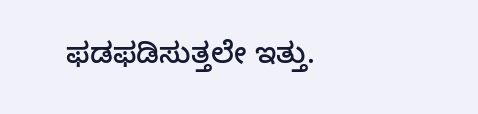ಫಡಫಡಿಸುತ್ತಲೇ ಇತ್ತು.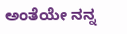ಅಂತೆಯೇ ನನ್ನ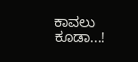ಕಾವಲು ಕೂಡಾ...!